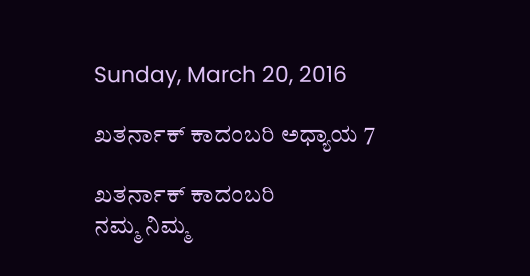Sunday, March 20, 2016

ಖತರ್ನಾಕ್ ಕಾದಂಬರಿ ಅಧ್ಯಾಯ 7

ಖತರ್ನಾಕ್ ಕಾದಂಬರಿ
ನಮ್ಮ ನಿಮ್ಮ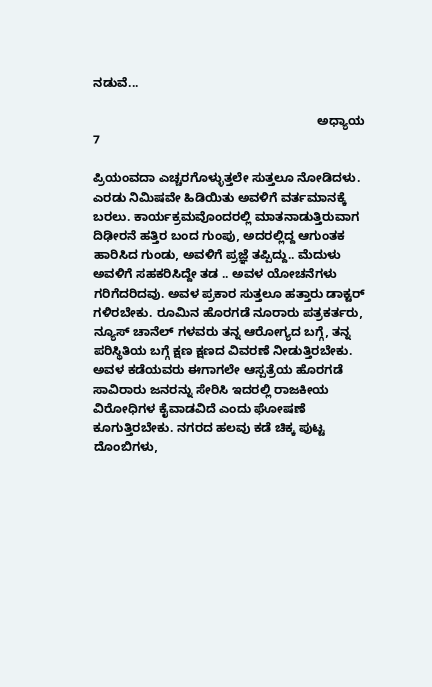ನಡುವೆ...

                                                                 ಅಧ್ಯಾಯ 7

ಪ್ರಿಯಂವದಾ ಎಚ್ಚರಗೊಳ್ಳುತ್ತಲೇ ಸುತ್ತಲೂ ನೋಡಿದಳು. ಎರಡು ನಿಮಿಷವೇ ಹಿಡಿಯಿತು ಅವಳಿಗೆ ವರ್ತಮಾನಕ್ಕೆ ಬರಲು. ಕಾರ್ಯಕ್ರಮವೊಂದರಲ್ಲಿ ಮಾತನಾಡುತ್ತಿರುವಾಗ ದಿಢೀರನೆ ಹತ್ತಿರ ಬಂದ ಗುಂಪು, ಅದರಲ್ಲಿದ್ದ ಆಗುಂತಕ ಹಾರಿಸಿದ ಗುಂಡು, ಅವಳಿಗೆ ಪ್ರಜ್ಞೆ ತಪ್ಪಿದ್ದು.. ಮೆದುಳು ಅವಳಿಗೆ ಸಹಕರಿಸಿದ್ದೇ ತಡ .. ಅವಳ ಯೋಚನೆಗಳು ಗರಿಗೆದರಿದವು. ಅವಳ ಪ್ರಕಾರ ಸುತ್ತಲೂ ಹತ್ತಾರು ಡಾಕ್ಟರ್ ಗಳಿರಬೇಕು. ರೂಮಿನ ಹೊರಗಡೆ ನೂರಾರು ಪತ್ರಕರ್ತರು, ನ್ಯೂಸ್ ಚಾನೆಲ್ ಗಳವರು ತನ್ನ ಆರೋಗ್ಯದ ಬಗ್ಗೆ, ತನ್ನ ಪರಿಸ್ಥಿತಿಯ ಬಗ್ಗೆ ಕ್ಷಣ ಕ್ಷಣದ ವಿವರಣೆ ನೀಡುತ್ತಿರಬೇಕು. ಅವಳ ಕಡೆಯವರು ಈಗಾಗಲೇ ಆಸ್ಪತ್ರೆಯ ಹೊರಗಡೆ ಸಾವಿರಾರು ಜನರನ್ನು ಸೇರಿಸಿ ಇದರಲ್ಲಿ ರಾಜಕೀಯ ವಿರೋಧಿಗಳ ಕೈವಾಡವಿದೆ ಎಂದು ಘೋಷಣೆ ಕೂಗುತ್ತಿರಬೇಕು. ನಗರದ ಹಲವು ಕಡೆ ಚಿಕ್ಕ ಪುಟ್ಟ ದೊಂಬಿಗಳು,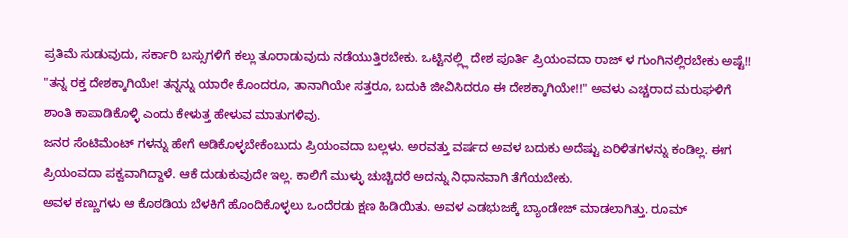ಪ್ರತಿಮೆ ಸುಡುವುದು, ಸರ್ಕಾರಿ ಬಸ್ಸುಗಳಿಗೆ ಕಲ್ಲು ತೂರಾಡುವುದು ನಡೆಯುತ್ತಿರಬೇಕು. ಒಟ್ಟಿನಲ್ಲ್ಲಿ ದೇಶ ಪೂರ್ತಿ ಪ್ರಿಯಂವದಾ ರಾಜ್ ಳ ಗುಂಗಿನಲ್ಲಿರಬೇಕು ಅಷ್ಟೆ!!
"ತನ್ನ ರಕ್ತ ದೇಶಕ್ಕಾಗಿಯೇ! ತನ್ನನ್ನು ಯಾರೇ ಕೊಂದರೂ, ತಾನಾಗಿಯೇ ಸತ್ತರೂ, ಬದುಕಿ ಜೀವಿಸಿದರೂ ಈ ದೇಶಕ್ಕಾಗಿಯೇ!!" ಅವಳು ಎಚ್ಚರಾದ ಮರುಘಳಿಗೆ ಶಾಂತಿ ಕಾಪಾಡಿಕೊಳ್ಳಿ ಎಂದು ಕೇಳುತ್ತ ಹೇಳುವ ಮಾತುಗಳಿವು.
ಜನರ ಸೆಂಟಿಮೆಂಟ್ ಗಳನ್ನು ಹೇಗೆ ಆಡಿಕೊಳ್ಳಬೇಕೆಂಬುದು ಪ್ರಿಯಂವದಾ ಬಲ್ಲಳು. ಅರವತ್ತು ವರ್ಷದ ಅವಳ ಬದುಕು ಅದೆಷ್ಟು ಏರಿಳಿತಗಳನ್ನು ಕಂಡಿಲ್ಲ. ಈಗ ಪ್ರಿಯಂವದಾ ಪಕ್ವವಾಗಿದ್ದಾಳೆ. ಆಕೆ ದುಡುಕುವುದೇ ಇಲ್ಲ. ಕಾಲಿಗೆ ಮುಳ್ಳು ಚುಚ್ಚಿದರೆ ಅದನ್ನು ನಿಧಾನವಾಗಿ ತೆಗೆಯಬೇಕು.
ಅವಳ ಕಣ್ಣುಗಳು ಆ ಕೊಠಡಿಯ ಬೆಳಕಿಗೆ ಹೊಂದಿಕೊಳ್ಳಲು ಒಂದೆರಡು ಕ್ಷಣ ಹಿಡಿಯಿತು. ಅವಳ ಎಡಭುಜಕ್ಕೆ ಬ್ಯಾಂಡೇಜ್ ಮಾಡಲಾಗಿತ್ತು. ರೂಮ್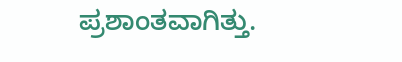ಪ್ರಶಾಂತವಾಗಿತ್ತು.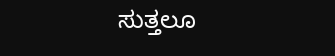ಸುತ್ತಲೂ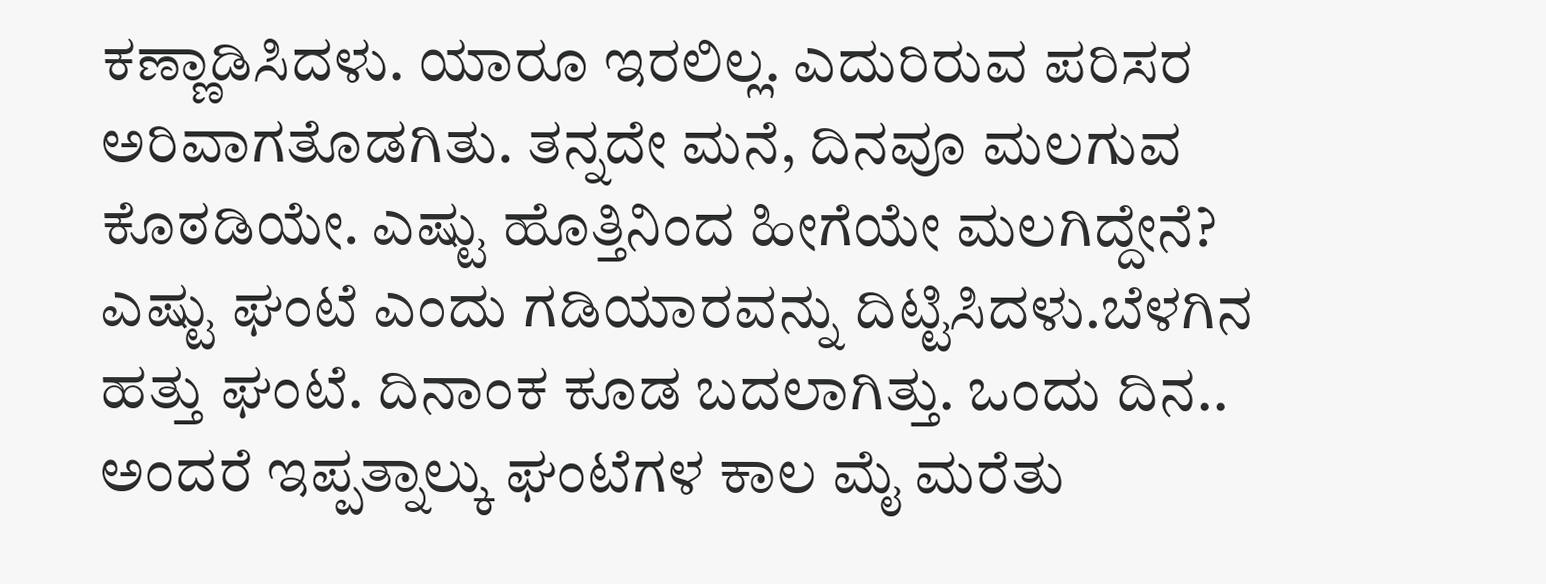ಕಣ್ಣಾಡಿಸಿದಳು. ಯಾರೂ ಇರಲಿಲ್ಲ. ಎದುರಿರುವ ಪರಿಸರ ಅರಿವಾಗತೊಡಗಿತು. ತನ್ನದೇ ಮನೆ, ದಿನವೂ ಮಲಗುವ ಕೊಠಡಿಯೇ. ಎಷ್ಟು ಹೊತ್ತಿನಿಂದ ಹೀಗೆಯೇ ಮಲಗಿದ್ದೇನೆ? ಎಷ್ಟು ಘಂಟೆ ಎಂದು ಗಡಿಯಾರವನ್ನು ದಿಟ್ಟಿಸಿದಳು.ಬೆಳಗಿನ ಹತ್ತು ಘಂಟೆ. ದಿನಾಂಕ ಕೂಡ ಬದಲಾಗಿತ್ತು. ಒಂದು ದಿನ.. ಅಂದರೆ ಇಪ್ಪತ್ನಾಲ್ಕು ಘಂಟೆಗಳ ಕಾಲ ಮೈ ಮರೆತು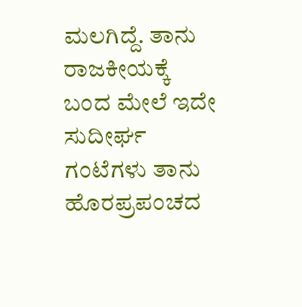ಮಲಗಿದ್ದೆ. ತಾನು ರಾಜಕೀಯಕ್ಕೆ ಬಂದ ಮೇಲೆ ಇದೇ ಸುದೀರ್ಘ ಗಂಟೆಗಳು ತಾನು ಹೊರಪ್ರಪಂಚದ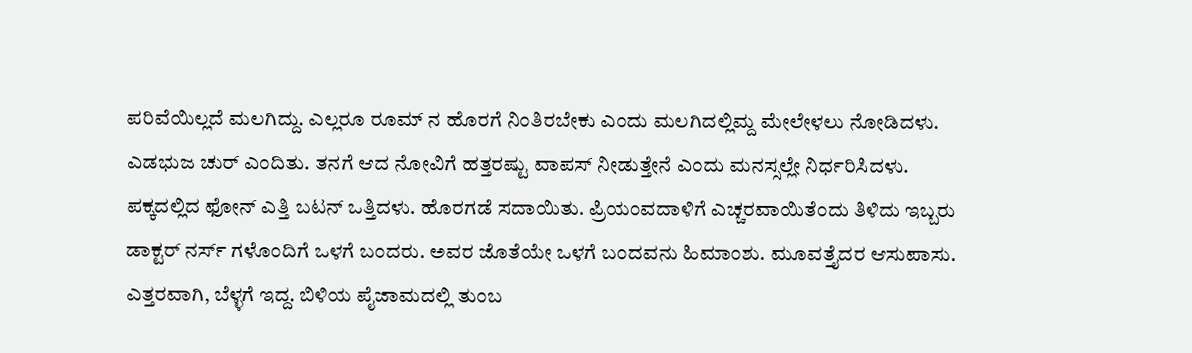ಪರಿವೆಯಿಲ್ಲದೆ ಮಲಗಿದ್ದು. ಎಲ್ಲರೂ ರೂಮ್ ನ ಹೊರಗೆ ನಿಂತಿರಬೇಕು ಎಂದು ಮಲಗಿದಲ್ಲಿಮ್ದ ಮೇಲೇಳಲು ನೋಡಿದಳು. ಎಡಭುಜ ಚುರ್ ಎಂದಿತು. ತನಗೆ ಆದ ನೋವಿಗೆ ಹತ್ತರಷ್ಟು ವಾಪಸ್ ನೀಡುತ್ತೇನೆ ಎಂದು ಮನಸ್ಸಲ್ಲೇ ನಿರ್ಧರಿಸಿದಳು.
ಪಕ್ಕದಲ್ಲಿದ ಫೋನ್ ಎತ್ತಿ ಬಟನ್ ಒತ್ತಿದಳು. ಹೊರಗಡೆ ಸದಾಯಿತು. ಪ್ರಿಯಂವದಾಳಿಗೆ ಎಚ್ಚರವಾಯಿತೆಂದು ತಿಳಿದು ಇಬ್ಬರು ಡಾಕ್ಟರ್ ನರ್ಸ್ ಗಳೊಂದಿಗೆ ಒಳಗೆ ಬಂದರು. ಅವರ ಜೊತೆಯೇ ಒಳಗೆ ಬಂದವನು ಹಿಮಾಂಶು. ಮೂವತ್ತೈದರ ಆಸುಪಾಸು. ಎತ್ತರವಾಗಿ, ಬೆಳ್ಳಗೆ ಇದ್ದ. ಬಿಳಿಯ ಪೈಜಾಮದಲ್ಲಿ ತುಂಬ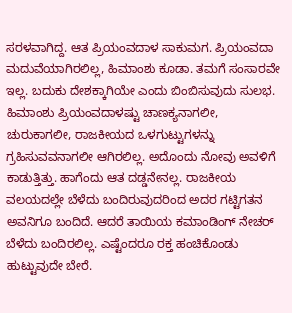ಸರಳವಾಗಿದ್ದ. ಆತ ಪ್ರಿಯಂವದಾಳ ಸಾಕುಮಗ. ಪ್ರಿಯಂವದಾ ಮದುವೆಯಾಗಿರಲಿಲ್ಲ, ಹಿಮಾಂಶು ಕೂಡಾ. ತಮಗೆ ಸಂಸಾರವೇ ಇಲ್ಲ. ಬದುಕು ದೇಶಕ್ಕಾಗಿಯೇ ಎಂದು ಬಿಂಬಿಸುವುದು ಸುಲಭ.
ಹಿಮಾಂಶು ಪ್ರಿಯಂವದಾಳಷ್ಟು ಚಾಣಕ್ಯನಾಗಲೀ, ಚುರುಕಾಗಲೀ, ರಾಜಕೀಯದ ಒಳಗುಟ್ಟುಗಳನ್ನು ಗ್ರಹಿಸುವವನಾಗಲೀ ಆಗಿರಲಿಲ್ಲ. ಅದೊಂದು ನೋವು ಅವಳಿಗೆ ಕಾಡುತ್ತಿತ್ತು. ಹಾಗೆಂದು ಆತ ದಡ್ಡನೇನಲ್ಲ. ರಾಜಕೀಯ ವಲಯದಲ್ಲೇ ಬೆಳೆದು ಬಂದಿರುವುದರಿಂದ ಅದರ ಗಟ್ಟಿಗತನ ಅವನಿಗೂ ಬಂದಿದೆ. ಆದರೆ ತಾಯಿಯ ಕಮಾಂಡಿಂಗ್ ನೇಚರ್ ಬೆಳೆದು ಬಂದಿರಲಿಲ್ಲ. ಎಷ್ಟೆಂದರೂ ರಕ್ತ ಹಂಚಿಕೊಂಡು ಹುಟ್ಟುವುದೇ ಬೇರೆ.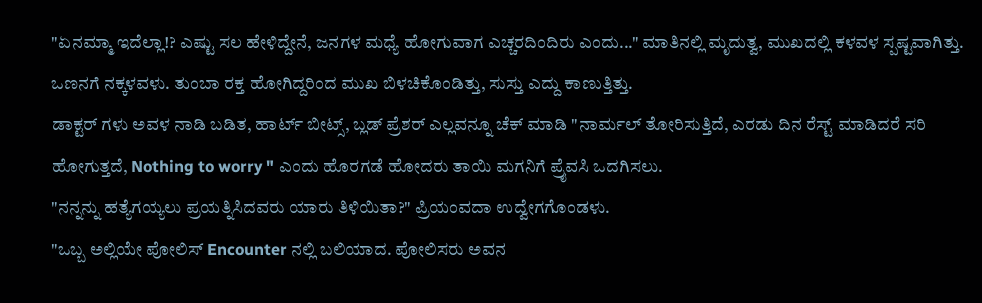"ಏನಮ್ಮಾ ಇದೆಲ್ಲಾ!? ಎಷ್ಟು ಸಲ ಹೇಳಿದ್ದೇನೆ, ಜನಗಳ ಮಧ್ಯೆ ಹೋಗುವಾಗ ಎಚ್ಚರದಿಂದಿರು ಎಂದು..." ಮಾತಿನಲ್ಲಿ ಮೃದುತ್ವ, ಮುಖದಲ್ಲಿ ಕಳವಳ ಸ್ಪಷ್ಟವಾಗಿತ್ತು. ಒಣನಗೆ ನಕ್ಕಳವಳು. ತುಂಬಾ ರಕ್ತ ಹೋಗಿದ್ದರಿಂದ ಮುಖ ಬಿಳಚಿಕೊಂಡಿತ್ತು, ಸುಸ್ತು ಎದ್ದು ಕಾಣುತ್ತಿತ್ತು.
ಡಾಕ್ಟರ್ ಗಳು ಅವಳ ನಾಡಿ ಬಡಿತ, ಹಾರ್ಟ್ ಬೀಟ್ಸ್, ಬ್ಲಡ್ ಪ್ರೆಶರ್ ಎಲ್ಲವನ್ನೂ ಚೆಕ್ ಮಾಡಿ "ನಾರ್ಮಲ್ ತೋರಿಸುತ್ತಿದೆ, ಎರಡು ದಿನ ರೆಸ್ಟ್ ಮಾಡಿದರೆ ಸರಿ ಹೋಗುತ್ತದೆ, Nothing to worry " ಎಂದು ಹೊರಗಡೆ ಹೋದರು ತಾಯಿ ಮಗನಿಗೆ ಪ್ರೈವಸಿ ಒದಗಿಸಲು.
"ನನ್ನನ್ನು ಹತ್ಯೆಗಯ್ಯಲು ಪ್ರಯತ್ನಿಸಿದವರು ಯಾರು ತಿಳಿಯಿತಾ?" ಪ್ರಿಯಂವದಾ ಉದ್ವೇಗಗೊಂಡಳು.
"ಒಬ್ಬ ಅಲ್ಲಿಯೇ ಪೋಲಿಸ್ Encounter ನಲ್ಲಿ ಬಲಿಯಾದ. ಪೋಲಿಸರು ಅವನ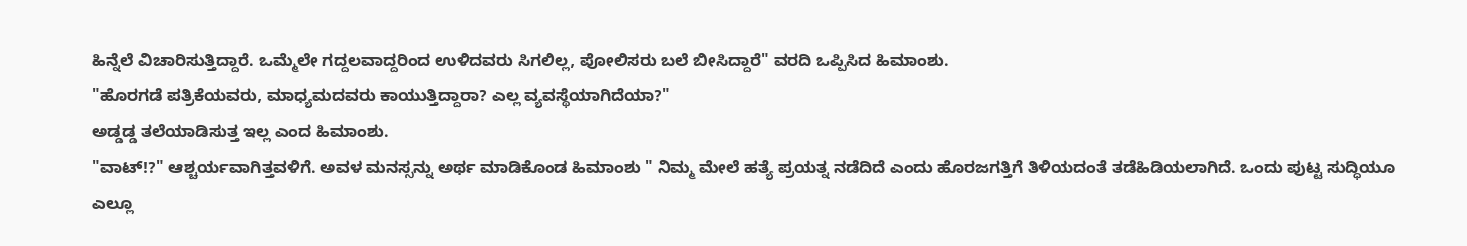ಹಿನ್ನೆಲೆ ವಿಚಾರಿಸುತ್ತಿದ್ದಾರೆ. ಒಮ್ಮೆಲೇ ಗದ್ದಲವಾದ್ದರಿಂದ ಉಳಿದವರು ಸಿಗಲಿಲ್ಲ, ಪೋಲಿಸರು ಬಲೆ ಬೀಸಿದ್ದಾರೆ" ವರದಿ ಒಪ್ಪಿಸಿದ ಹಿಮಾಂಶು.
"ಹೊರಗಡೆ ಪತ್ರಿಕೆಯವರು, ಮಾಧ್ಯಮದವರು ಕಾಯುತ್ತಿದ್ದಾರಾ? ಎಲ್ಲ ವ್ಯವಸ್ಥೆಯಾಗಿದೆಯಾ?"
ಅಡ್ಡಡ್ಡ ತಲೆಯಾಡಿಸುತ್ತ ಇಲ್ಲ ಎಂದ ಹಿಮಾಂಶು.
"ವಾಟ್!?" ಆಶ್ಚರ್ಯವಾಗಿತ್ತವಳಿಗೆ. ಅವಳ ಮನಸ್ಸನ್ನು ಅರ್ಥ ಮಾಡಿಕೊಂಡ ಹಿಮಾಂಶು " ನಿಮ್ಮ ಮೇಲೆ ಹತ್ಯೆ ಪ್ರಯತ್ನ ನಡೆದಿದೆ ಎಂದು ಹೊರಜಗತ್ತಿಗೆ ತಿಳಿಯದಂತೆ ತಡೆಹಿಡಿಯಲಾಗಿದೆ. ಒಂದು ಪುಟ್ಟ ಸುದ್ಧಿಯೂ ಎಲ್ಲೂ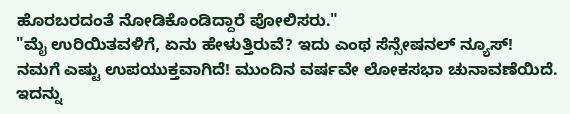ಹೊರಬರದಂತೆ ನೋಡಿಕೊಂಡಿದ್ದಾರೆ ಪೋಲಿಸರು."
"ಮೈ ಉರಿಯಿತವಳಿಗೆ, ಏನು ಹೇಳುತ್ತಿರುವೆ? ಇದು ಎಂಥ ಸೆನ್ಸೇಷನಲ್ ನ್ಯೂಸ್! ನಮಗೆ ಎಷ್ಟು ಉಪಯುಕ್ತವಾಗಿದೆ! ಮುಂದಿನ ವರ್ಷವೇ ಲೋಕಸಭಾ ಚುನಾವಣೆಯಿದೆ. ಇದನ್ನು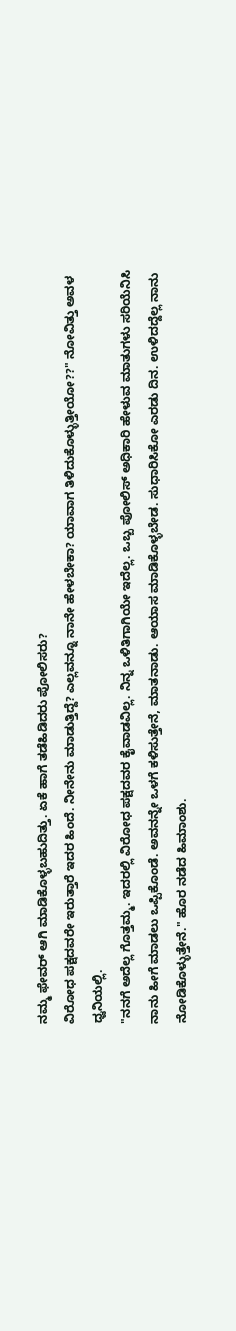ನಮ್ಮ ಫೇವರ್ ಆಗಿ ಮಾಡಿಕೊಳ್ಳಬಹುದಿತ್ತು. ಏಕೆ ಹಾಗೆ ತಡೆಹಿಡಿದರು ಪೋಲಿಸರು?
ವಿರೋಧ ಪಕ್ಷದವರೇ ಇರುತ್ತಾರೆ ಇದರ ಹಿಂದೆ. ನೀನೇನು ಮಾಡುತ್ತಿದ್ದೆ? ಎಲ್ಲವನ್ನೂ ನಾನೇ ಹೇಳಬೇಕಾ? ಯಾವಾಗ ತಿಳಿದುಕೊಳ್ಳುತ್ತೀಯೋ??" ನೋವಿತ್ತು ಅವಳ ಧ್ವನಿಯಲ್ಲಿ.
"ನನಗೆ ಅದೆಲ್ಲ ಗೊತ್ತಮ್ಮ. ಇದರಲ್ಲಿ ವಿರೋಧ ಪಕ್ಷದವರ ಕೈವಾಡವಿಲ್ಲ. ನಿನ್ನ ಒಳಿತಿಗಾಗಿಯೇ ಇದೆಲ್ಲ. ಒಬ್ಬ ಪೋಲಿಸ್ ಅಧಿಕಾರಿ ಹೇಳುವ ಮಾತುಗಳು ಸರಿಯೆನಿಸಿ ನಾನು ಹೀಗೆ ಮಾಡಲು ಒಪ್ಪಿಕೊಂಡೆ. ಅವನನ್ನೇ ಒಳಗೆ ಕಳಿಸುತ್ತೇನೆ, ಮಾತನಾಡು. ಆಯಾಸ ಮಾಡಿಕೊಳ್ಳಬೇಡ. ಸುಧಾರಿಸಿಕೋ ಎರಡು ದಿನ. ಉಳಿದದ್ದೆಲ್ಲ ನಾನು ನೋಡಿಕೊಳ್ಳುತ್ತೇನೆ." ಹೊರ ನಡೆದ ಹಿಮಾಂಶು.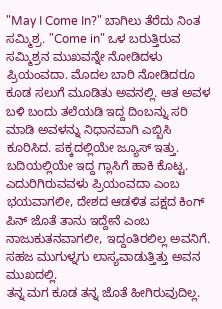"May I Come In?" ಬಾಗಿಲು ತೆರೆದು ನಿಂತ ಸಮ್ಮಿಶ್ರ. "Come in" ಒಳ ಬರುತ್ತಿರುವ ಸಮ್ಮಿಶ್ರನ ಮುಖವನ್ನೇ ನೋಡಿದಳು ಪ್ರಿಯಂವದಾ. ಮೊದಲ ಬಾರಿ ನೋಡಿದರೂ ಕೂಡ ಸಲುಗೆ ಮೂಡಿತು ಅವನಲ್ಲಿ. ಆತ ಅವಳ ಬಳಿ ಬಂದು ತಲೆಯಡಿ ಇದ್ದ ದಿಂಬನ್ನು ಸರಿ ಮಾಡಿ ಅವಳನ್ನು ನಿಧಾನವಾಗಿ ಎಬ್ಬಿಸಿ ಕೂರಿಸಿದ. ಪಕ್ಕದಲ್ಲಿಯೇ ಜ್ಯೂಸ್ ಇತ್ತು. ಬದಿಯಲ್ಲಿಯೇ ಇದ್ದ ಗ್ಲಾಸಿಗೆ ಹಾಕಿ ಕೊಟ್ಟ. ಎದುರಿಗಿರುವವಳು ಪ್ರಿಯಂವದಾ ಎಂಬ ಭಯವಾಗಲೀ, ದೇಶದ ಆಡಳಿತ ಪಕ್ಷದ ಕಿಂಗ್ ಪಿನ್ ಜೊತೆ ತಾನು ಇದ್ದೇನೆ ಎಂಬ ನಾಜುಕುತನವಾಗಲೀ, ಇದ್ದಂತಿರಲಿಲ್ಲ ಅವನಿಗೆ. ಸಹಜ ಮುಗುಳ್ನಗು ಲಾಸ್ಯವಾಡುತ್ತಿತ್ತು ಅವನ ಮುಖದಲ್ಲಿ.
ತನ್ನ ಮಗ ಕೂಡ ತನ್ನ ಜೊತೆ ಹೀಗಿರುವುದಿಲ್ಲ.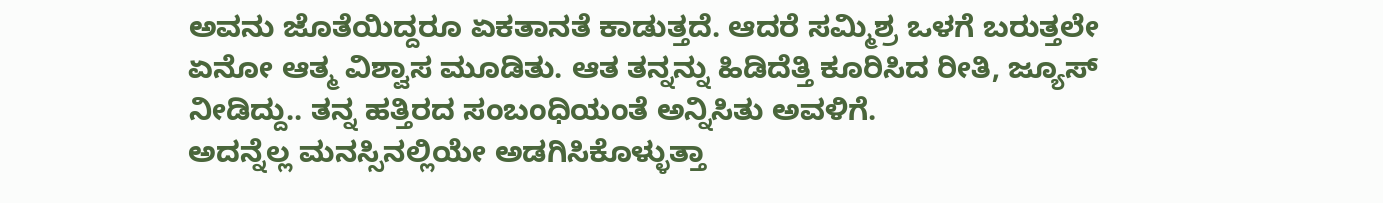ಅವನು ಜೊತೆಯಿದ್ದರೂ ಏಕತಾನತೆ ಕಾಡುತ್ತದೆ. ಆದರೆ ಸಮ್ಮಿಶ್ರ ಒಳಗೆ ಬರುತ್ತಲೇ ಏನೋ ಆತ್ಮ ವಿಶ್ವಾಸ ಮೂಡಿತು. ಆತ ತನ್ನನ್ನು ಹಿಡಿದೆತ್ತಿ ಕೂರಿಸಿದ ರೀತಿ, ಜ್ಯೂಸ್ ನೀಡಿದ್ದು.. ತನ್ನ ಹತ್ತಿರದ ಸಂಬಂಧಿಯಂತೆ ಅನ್ನಿಸಿತು ಅವಳಿಗೆ.
ಅದನ್ನೆಲ್ಲ ಮನಸ್ಸಿನಲ್ಲಿಯೇ ಅಡಗಿಸಿಕೊಳ್ಳುತ್ತಾ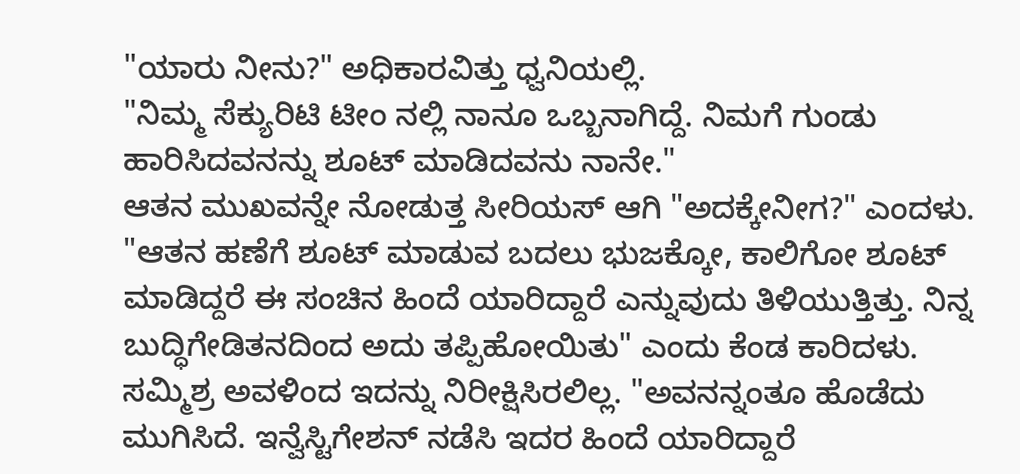"ಯಾರು ನೀನು?" ಅಧಿಕಾರವಿತ್ತು ಧ್ವನಿಯಲ್ಲಿ.
"ನಿಮ್ಮ ಸೆಕ್ಯುರಿಟಿ ಟೀಂ ನಲ್ಲಿ ನಾನೂ ಒಬ್ಬನಾಗಿದ್ದೆ. ನಿಮಗೆ ಗುಂಡು ಹಾರಿಸಿದವನನ್ನು ಶೂಟ್ ಮಾಡಿದವನು ನಾನೇ."
ಆತನ ಮುಖವನ್ನೇ ನೋಡುತ್ತ ಸೀರಿಯಸ್ ಆಗಿ "ಅದಕ್ಕೇನೀಗ?" ಎಂದಳು. "ಆತನ ಹಣೆಗೆ ಶೂಟ್ ಮಾಡುವ ಬದಲು ಭುಜಕ್ಕೋ, ಕಾಲಿಗೋ ಶೂಟ್ ಮಾಡಿದ್ದರೆ ಈ ಸಂಚಿನ ಹಿಂದೆ ಯಾರಿದ್ದಾರೆ ಎನ್ನುವುದು ತಿಳಿಯುತ್ತಿತ್ತು. ನಿನ್ನ ಬುದ್ಧಿಗೇಡಿತನದಿಂದ ಅದು ತಪ್ಪಿಹೋಯಿತು" ಎಂದು ಕೆಂಡ ಕಾರಿದಳು.
ಸಮ್ಮಿಶ್ರ ಅವಳಿಂದ ಇದನ್ನು ನಿರೀಕ್ಷಿಸಿರಲಿಲ್ಲ. "ಅವನನ್ನಂತೂ ಹೊಡೆದು ಮುಗಿಸಿದೆ. ಇನ್ವೆಸ್ಟಿಗೇಶನ್ ನಡೆಸಿ ಇದರ ಹಿಂದೆ ಯಾರಿದ್ದಾರೆ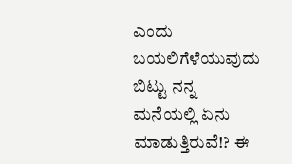ಎಂದು ಬಯಲಿಗೆಳೆಯುವುದು ಬಿಟ್ಟು ನನ್ನ ಮನೆಯಲ್ಲಿ ಏನು ಮಾಡುತ್ತಿರುವೆ!? ಈ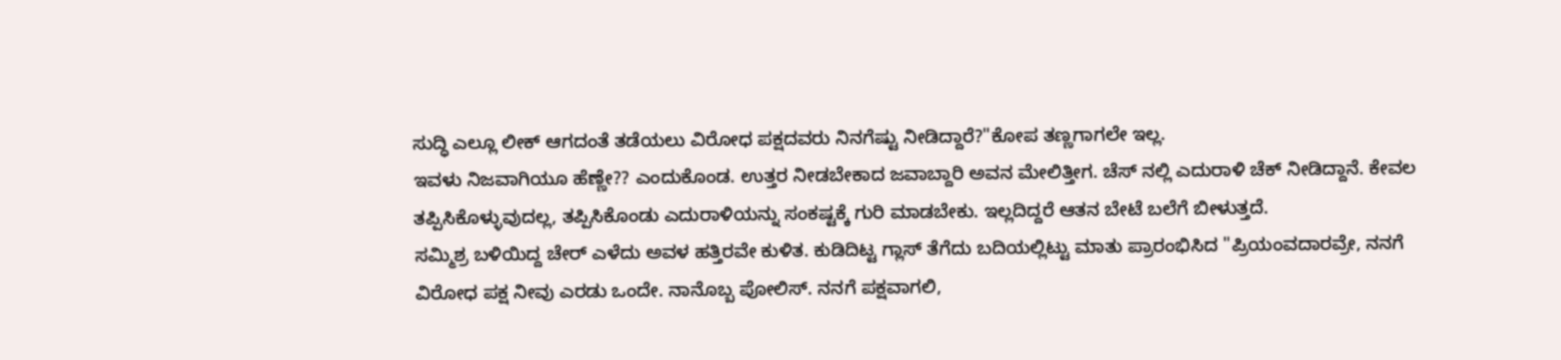ಸುದ್ಧಿ ಎಲ್ಲೂ ಲೀಕ್ ಆಗದಂತೆ ತಡೆಯಲು ವಿರೋಧ ಪಕ್ಷದವರು ನಿನಗೆಷ್ಟು ನೀಡಿದ್ದಾರೆ?"ಕೋಪ ತಣ್ಣಗಾಗಲೇ ಇಲ್ಲ.
ಇವಳು ನಿಜವಾಗಿಯೂ ಹೆಣ್ಣೇ?? ಎಂದುಕೊಂಡ. ಉತ್ತರ ನೀಡಬೇಕಾದ ಜವಾಬ್ದಾರಿ ಅವನ ಮೇಲಿತ್ತೀಗ. ಚೆಸ್ ನಲ್ಲಿ ಎದುರಾಳಿ ಚೆಕ್ ನೀಡಿದ್ದಾನೆ. ಕೇವಲ ತಪ್ಪಿಸಿಕೊಳ್ಳುವುದಲ್ಲ, ತಪ್ಪಿಸಿಕೊಂಡು ಎದುರಾಳಿಯನ್ನು ಸಂಕಷ್ಟಕ್ಕೆ ಗುರಿ ಮಾಡಬೇಕು. ಇಲ್ಲದಿದ್ದರೆ ಆತನ ಬೇಟೆ ಬಲೆಗೆ ಬೀಳುತ್ತದೆ.
ಸಮ್ಮಿಶ್ರ ಬಳಿಯಿದ್ದ ಚೇರ್ ಎಳೆದು ಅವಳ ಹತ್ತಿರವೇ ಕುಳಿತ. ಕುಡಿದಿಟ್ಟ ಗ್ಲಾಸ್ ತೆಗೆದು ಬದಿಯಲ್ಲಿಟ್ಟು ಮಾತು ಪ್ರಾರಂಭಿಸಿದ "ಪ್ರಿಯಂವದಾರವ್ರೇ, ನನಗೆ ವಿರೋಧ ಪಕ್ಷ ನೀವು ಎರಡು ಒಂದೇ. ನಾನೊಬ್ಬ ಪೋಲಿಸ್. ನನಗೆ ಪಕ್ಷವಾಗಲಿ,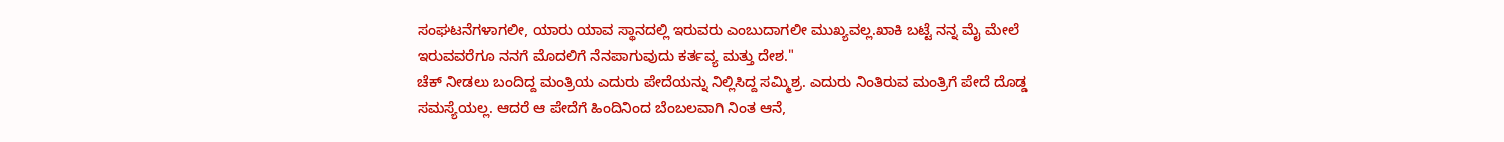ಸಂಘಟನೆಗಳಾಗಲೀ, ಯಾರು ಯಾವ ಸ್ಥಾನದಲ್ಲಿ ಇರುವರು ಎಂಬುದಾಗಲೀ ಮುಖ್ಯವಲ್ಲ.ಖಾಕಿ ಬಟ್ಟೆ ನನ್ನ ಮೈ ಮೇಲೆ ಇರುವವರೆಗೂ ನನಗೆ ಮೊದಲಿಗೆ ನೆನಪಾಗುವುದು ಕರ್ತವ್ಯ ಮತ್ತು ದೇಶ."
ಚೆಕ್ ನೀಡಲು ಬಂದಿದ್ದ ಮಂತ್ರಿಯ ಎದುರು ಪೇದೆಯನ್ನು ನಿಲ್ಲಿಸಿದ್ದ ಸಮ್ಮಿಶ್ರ. ಎದುರು ನಿಂತಿರುವ ಮಂತ್ರಿಗೆ ಪೇದೆ ದೊಡ್ಡ ಸಮಸ್ಯೆಯಲ್ಲ. ಆದರೆ ಆ ಪೇದೆಗೆ ಹಿಂದಿನಿಂದ ಬೆಂಬಲವಾಗಿ ನಿಂತ ಆನೆ,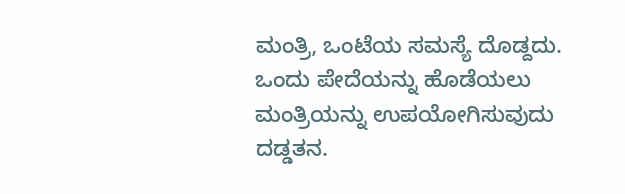ಮಂತ್ರಿ, ಒಂಟೆಯ ಸಮಸ್ಯೆ ದೊಡ್ದದು. ಒಂದು ಪೇದೆಯನ್ನು ಹೊಡೆಯಲು ಮಂತ್ರಿಯನ್ನು ಉಪಯೋಗಿಸುವುದು ದಡ್ಡತನ.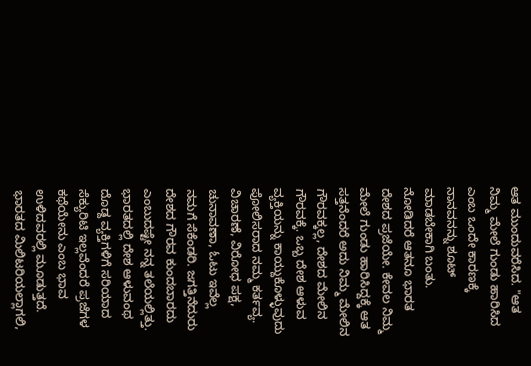ಆತ ಮುಂದುವರೆಸಿದ. "ಆತ ನಿಮ್ಮ ಮೇಲೆ ಗುಂಡು ಹಾರಿಸಿದ ಎಂಬ ಒಂದೇ ಕಾರಣಕ್ಕೆ ನಾನವನನ್ನು ಶೂಟ್ ಮಾಡಬೇಕಾಗಿ ಬಂತು. ನೋಡಿದರೆ ಆತನೂ ಭಾರತ ದೇಶದ ಪ್ರಜೆಯೇ. ಕೇವಲ ನಿಮ್ಮ ಮೇಲೆ ಗುಂಡು ಹಾರಿಸಿದ್ದಕ್ಕೆ ಆತ ಸತ್ತನೆಂದರೆ ಅದು ನಿಮ್ಮ ಮೇಲಿನ ಗೌರವಕ್ಕಲ್ಲ, ದೇಶದ ಮೇಲಿನ ಗೌರವಕ್ಕೆ. ಒಬ್ಬ ದೇಶ ಆಳುವ ವ್ಯಕ್ತಿಯನ್ನು ಕಾಯ್ದುಕೊಳ್ಳುವುದು ಪೋಲಿಸರಾದ ನಮ್ಮ ಕರ್ತವ್ಯ.
ವಿಚಾರಣೆ, ವಿರೋಧ ಪಕ್ಷ, ಚುನಾವಣಾ, ಓಟು ಇವೆಲ್ಲ ನಮಗೆ ಸೆಕೆಂಡರಿ. ಜಗತ್ತಿನೆದುರು ದೇಶದ ಗೌರವ ಕುಂದಬಾರದು ಎಂಬುದಷ್ಟೇ ನನ್ನ ತಲೆಯಲ್ಲಿತ್ತು.
ಭಾರತದಲ್ಲಿ ದೇಶ ಆಳುವಂಥ ದೊಡ್ದ ವ್ಯಕ್ತಿಗಳಿಗೆ ಸರಿಯಾದ ಸೆಕ್ಯುರಿಟಿ ಇಲ್ಲವೆಂದರೆ ಪ್ರಜೆಗಳ ಕಥೆಯೇನು ಎಂಬ ಭಾವ ಉಳಿದವರಲ್ಲಿ ಮೂಡುತ್ತದೆ.
ಭಾರತದ ಮಿಲಿಟರಿಯಲ್ಲಾಗಲಿ,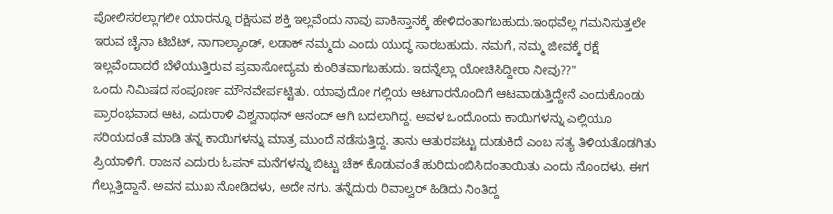ಪೋಲಿಸರಲ್ಲಾಗಲೀ ಯಾರನ್ನೂ ರಕ್ಷಿಸುವ ಶಕ್ತಿ ಇಲ್ಲವೆಂದು ನಾವು ಪಾಕಿಸ್ತಾನಕ್ಕೆ ಹೇಳಿದಂತಾಗಬಹುದು.ಇಂಥವೆಲ್ಲ ಗಮನಿಸುತ್ತಲೇ ಇರುವ ಚೈನಾ ಟಿಬೆಟ್, ನಾಗಾಲ್ಯಾಂಡ್, ಲಡಾಕ್ ನಮ್ಮದು ಎಂದು ಯುದ್ಧ ಸಾರಬಹುದು. ನಮಗೆ, ನಮ್ಮ ಜೀವಕ್ಕೆ ರಕ್ಷೆ ಇಲ್ಲವೆಂದಾದರೆ ಬೆಳೆಯುತ್ತಿರುವ ಪ್ರವಾಸೋದ್ಯಮ ಕುಂಠಿತವಾಗಬಹುದು. ಇದನ್ನೆಲ್ಲಾ ಯೋಚಿಸಿದ್ದೀರಾ ನೀವು??"
ಒಂದು ನಿಮಿಷದ ಸಂಪೂರ್ಣ ಮೌನವೇರ್ಪಟ್ಟಿತು. ಯಾವುದೋ ಗಲ್ಲಿಯ ಆಟಗಾರನೊಂದಿಗೆ ಆಟವಾಡುತ್ತಿದ್ದೇನೆ ಎಂದುಕೊಂಡು ಪ್ರಾರಂಭವಾದ ಆಟ, ಎದುರಾಳಿ ವಿಶ್ವನಾಥನ್ ಆನಂದ್ ಆಗಿ ಬದಲಾಗಿದ್ದ. ಅವಳ ಒಂದೊಂದು ಕಾಯಿಗಳನ್ನು ಎಲ್ಲಿಯೂ ಸರಿಯದಂತೆ ಮಾಡಿ ತನ್ನ ಕಾಯಿಗಳನ್ನು ಮಾತ್ರ ಮುಂದೆ ನಡೆಸುತ್ತಿದ್ದ. ತಾನು ಆತುರಪಟ್ಟು ದುಡುಕಿದೆ ಎಂಬ ಸತ್ಯ ತಿಳಿಯತೊಡಗಿತು ಪ್ರಿಯಾಳಿಗೆ. ರಾಜನ ಎದುರು ಓಪನ್ ಮನೆಗಳನ್ನು ಬಿಟ್ಟು ಚೆಕ್ ಕೊಡುವಂತೆ ಹುರಿದುಂಬಿಸಿದಂತಾಯಿತು ಎಂದು ನೊಂದಳು. ಈಗ ಗೆಲ್ಲುತ್ತಿದ್ದಾನೆ. ಅವನ ಮುಖ ನೋಡಿದಳು, ಅದೇ ನಗು. ತನ್ನೆದುರು ರಿವಾಲ್ವರ್ ಹಿಡಿದು ನಿಂತಿದ್ದ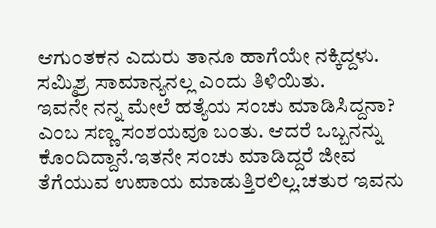ಆಗುಂತಕನ ಎದುರು ತಾನೂ ಹಾಗೆಯೇ ನಕ್ಕಿದ್ದಳು. ಸಮ್ಮಿಶ್ರ ಸಾಮಾನ್ಯನಲ್ಲ ಎಂದು ತಿಳಿಯಿತು.
ಇವನೇ ನನ್ನ ಮೇಲೆ ಹತ್ಯೆಯ ಸಂಚು ಮಾಡಿಸಿದ್ದನಾ? ಎಂಬ ಸಣ್ಣ ಸಂಶಯವೂ ಬಂತು. ಆದರೆ ಒಬ್ಬನನ್ನು ಕೊಂದಿದ್ದಾನೆ.ಇತನೇ ಸಂಚು ಮಾಡಿದ್ದರೆ ಜೀವ ತೆಗೆಯುವ ಉಪಾಯ ಮಾಡುತ್ತಿರಲಿಲ್ಲ.ಚತುರ ಇವನು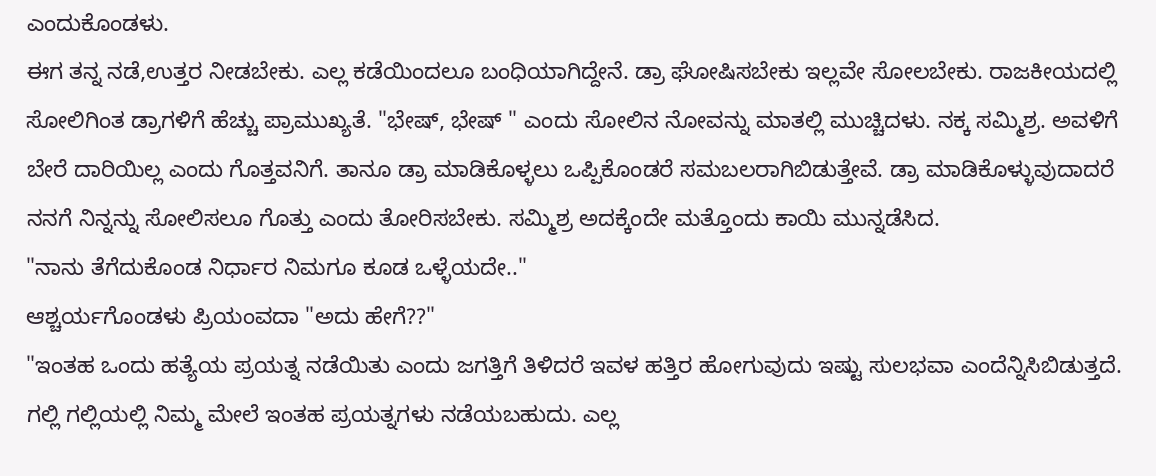ಎಂದುಕೊಂಡಳು.
ಈಗ ತನ್ನ ನಡೆ,ಉತ್ತರ ನೀಡಬೇಕು. ಎಲ್ಲ ಕಡೆಯಿಂದಲೂ ಬಂಧಿಯಾಗಿದ್ದೇನೆ. ಡ್ರಾ ಘೋಷಿಸಬೇಕು ಇಲ್ಲವೇ ಸೋಲಬೇಕು. ರಾಜಕೀಯದಲ್ಲಿ ಸೋಲಿಗಿಂತ ಡ್ರಾಗಳಿಗೆ ಹೆಚ್ಚು ಪ್ರಾಮುಖ್ಯತೆ. "ಭೇಷ್, ಭೇಷ್ " ಎಂದು ಸೋಲಿನ ನೋವನ್ನು ಮಾತಲ್ಲಿ ಮುಚ್ಚಿದಳು. ನಕ್ಕ ಸಮ್ಮಿಶ್ರ. ಅವಳಿಗೆ ಬೇರೆ ದಾರಿಯಿಲ್ಲ ಎಂದು ಗೊತ್ತವನಿಗೆ. ತಾನೂ ಡ್ರಾ ಮಾಡಿಕೊಳ್ಳಲು ಒಪ್ಪಿಕೊಂಡರೆ ಸಮಬಲರಾಗಿಬಿಡುತ್ತೇವೆ. ಡ್ರಾ ಮಾಡಿಕೊಳ್ಳುವುದಾದರೆ ನನಗೆ ನಿನ್ನನ್ನು ಸೋಲಿಸಲೂ ಗೊತ್ತು ಎಂದು ತೋರಿಸಬೇಕು. ಸಮ್ಮಿಶ್ರ ಅದಕ್ಕೆಂದೇ ಮತ್ತೊಂದು ಕಾಯಿ ಮುನ್ನಡೆಸಿದ.
"ನಾನು ತೆಗೆದುಕೊಂಡ ನಿರ್ಧಾರ ನಿಮಗೂ ಕೂಡ ಒಳ್ಳೆಯದೇ.."
ಆಶ್ಚರ್ಯಗೊಂಡಳು ಪ್ರಿಯಂವದಾ "ಅದು ಹೇಗೆ??"
"ಇಂತಹ ಒಂದು ಹತ್ಯೆಯ ಪ್ರಯತ್ನ ನಡೆಯಿತು ಎಂದು ಜಗತ್ತಿಗೆ ತಿಳಿದರೆ ಇವಳ ಹತ್ತಿರ ಹೋಗುವುದು ಇಷ್ಟು ಸುಲಭವಾ ಎಂದೆನ್ನಿಸಿಬಿಡುತ್ತದೆ. ಗಲ್ಲಿ ಗಲ್ಲಿಯಲ್ಲಿ ನಿಮ್ಮ ಮೇಲೆ ಇಂತಹ ಪ್ರಯತ್ನಗಳು ನಡೆಯಬಹುದು. ಎಲ್ಲ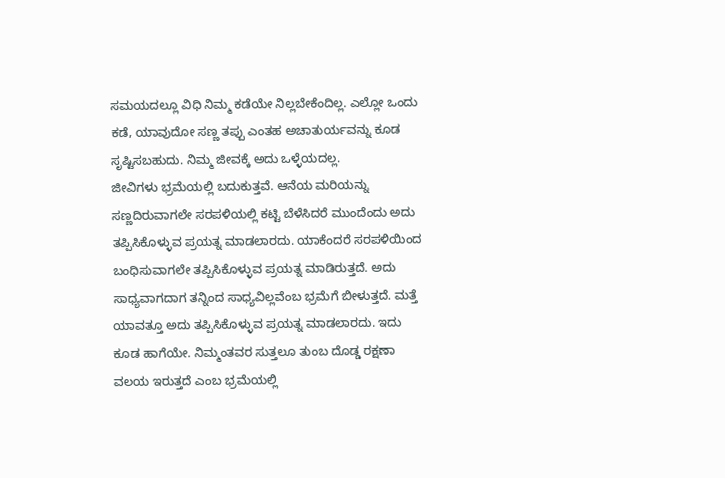ಸಮಯದಲ್ಲೂ ವಿಧಿ ನಿಮ್ಮ ಕಡೆಯೇ ನಿಲ್ಲಬೇಕೆಂದಿಲ್ಲ. ಎಲ್ಲೋ ಒಂದು ಕಡೆ, ಯಾವುದೋ ಸಣ್ಣ ತಪ್ಪು ಎಂತಹ ಅಚಾತುರ್ಯವನ್ನು ಕೂಡ ಸೃಷ್ಟಿಸಬಹುದು. ನಿಮ್ಮ ಜೀವಕ್ಕೆ ಅದು ಒಳ್ಳೆಯದಲ್ಲ.
ಜೀವಿಗಳು ಭ್ರಮೆಯಲ್ಲಿ ಬದುಕುತ್ತವೆ. ಆನೆಯ ಮರಿಯನ್ನು ಸಣ್ಣದಿರುವಾಗಲೇ ಸರಪಳಿಯಲ್ಲಿ ಕಟ್ಟಿ ಬೆಳೆಸಿದರೆ ಮುಂದೆಂದು ಅದು ತಪ್ಪಿಸಿಕೊಳ್ಳುವ ಪ್ರಯತ್ನ ಮಾಡಲಾರದು. ಯಾಕೆಂದರೆ ಸರಪಳಿಯಿಂದ ಬಂಧಿಸುವಾಗಲೇ ತಪ್ಪಿಸಿಕೊಳ್ಳುವ ಪ್ರಯತ್ನ ಮಾಡಿರುತ್ತದೆ. ಅದು ಸಾಧ್ಯವಾಗದಾಗ ತನ್ನಿಂದ ಸಾಧ್ಯವಿಲ್ಲವೆಂಬ ಭ್ರಮೆಗೆ ಬೀಳುತ್ತದೆ. ಮತ್ತೆ ಯಾವತ್ತೂ ಅದು ತಪ್ಪಿಸಿಕೊಳ್ಳುವ ಪ್ರಯತ್ನ ಮಾಡಲಾರದು. ಇದು ಕೂಡ ಹಾಗೆಯೇ. ನಿಮ್ಮಂತವರ ಸುತ್ತಲೂ ತುಂಬ ದೊಡ್ಡ ರಕ್ಷಣಾ ವಲಯ ಇರುತ್ತದೆ ಎಂಬ ಭ್ರಮೆಯಲ್ಲಿ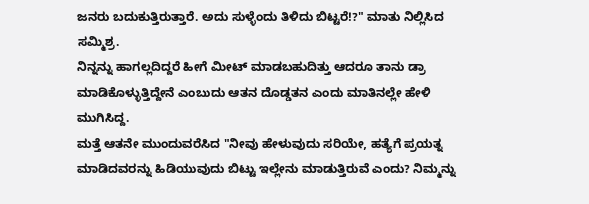ಜನರು ಬದುಕುತ್ತಿರುತ್ತಾರೆ. ಅದು ಸುಳ್ಳೆಂದು ತಿಳಿದು ಬಿಟ್ಟರೆ!?" ಮಾತು ನಿಲ್ಲಿಸಿದ ಸಮ್ಮಿಶ್ರ.
ನಿನ್ನನ್ನು ಹಾಗಲ್ಲದಿದ್ದರೆ ಹೀಗೆ ಮೀಟ್ ಮಾಡಬಹುದಿತ್ತು ಆದರೂ ತಾನು ಡ್ರಾ ಮಾಡಿಕೊಳ್ಳುತ್ತಿದ್ದೇನೆ ಎಂಬುದು ಆತನ ದೊಡ್ಡತನ ಎಂದು ಮಾತಿನಲ್ಲೇ ಹೇಳಿ ಮುಗಿಸಿದ್ದ.
ಮತ್ತೆ ಆತನೇ ಮುಂದುವರೆಸಿದ "ನೀವು ಹೇಳುವುದು ಸರಿಯೇ, ಹತ್ಯೆಗೆ ಪ್ರಯತ್ನ ಮಾಡಿದವರನ್ನು ಹಿಡಿಯುವುದು ಬಿಟ್ಟು ಇಲ್ಲೇನು ಮಾಡುತ್ತಿರುವೆ ಎಂದು? ನಿಮ್ಮನ್ನು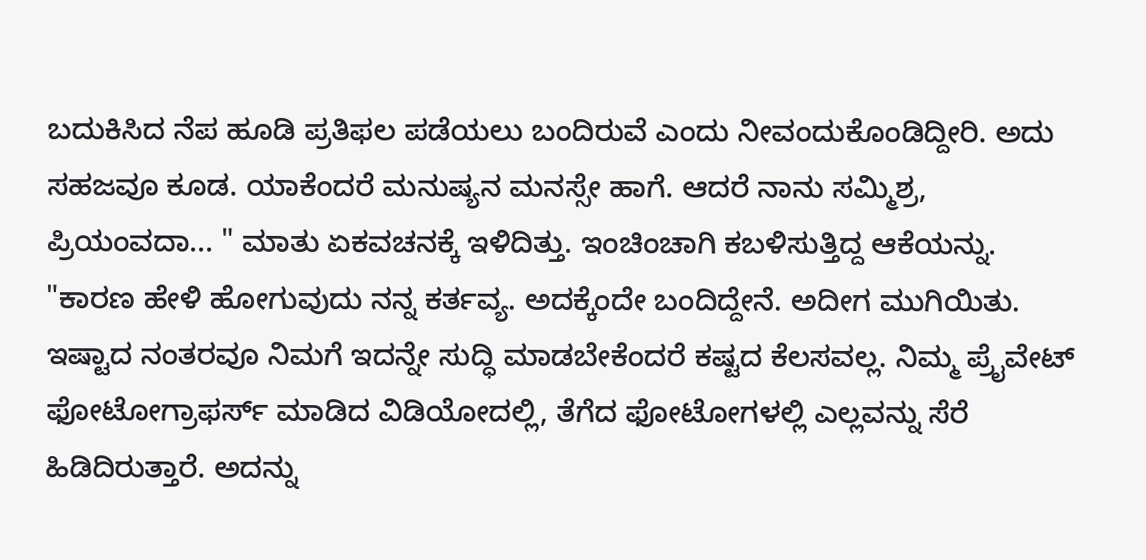ಬದುಕಿಸಿದ ನೆಪ ಹೂಡಿ ಪ್ರತಿಫಲ ಪಡೆಯಲು ಬಂದಿರುವೆ ಎಂದು ನೀವಂದುಕೊಂಡಿದ್ದೀರಿ. ಅದು ಸಹಜವೂ ಕೂಡ. ಯಾಕೆಂದರೆ ಮನುಷ್ಯನ ಮನಸ್ಸೇ ಹಾಗೆ. ಆದರೆ ನಾನು ಸಮ್ಮಿಶ್ರ, ಪ್ರಿಯಂವದಾ... " ಮಾತು ಏಕವಚನಕ್ಕೆ ಇಳಿದಿತ್ತು. ಇಂಚಿಂಚಾಗಿ ಕಬಳಿಸುತ್ತಿದ್ದ ಆಕೆಯನ್ನು.
"ಕಾರಣ ಹೇಳಿ ಹೋಗುವುದು ನನ್ನ ಕರ್ತವ್ಯ. ಅದಕ್ಕೆಂದೇ ಬಂದಿದ್ದೇನೆ. ಅದೀಗ ಮುಗಿಯಿತು. ಇಷ್ಟಾದ ನಂತರವೂ ನಿಮಗೆ ಇದನ್ನೇ ಸುದ್ಧಿ ಮಾಡಬೇಕೆಂದರೆ ಕಷ್ಟದ ಕೆಲಸವಲ್ಲ. ನಿಮ್ಮ ಪ್ರೈವೇಟ್ ಫೋಟೋಗ್ರಾಫರ್ಸ್ ಮಾಡಿದ ವಿಡಿಯೋದಲ್ಲಿ, ತೆಗೆದ ಫೋಟೋಗಳಲ್ಲಿ ಎಲ್ಲವನ್ನು ಸೆರೆ ಹಿಡಿದಿರುತ್ತಾರೆ. ಅದನ್ನು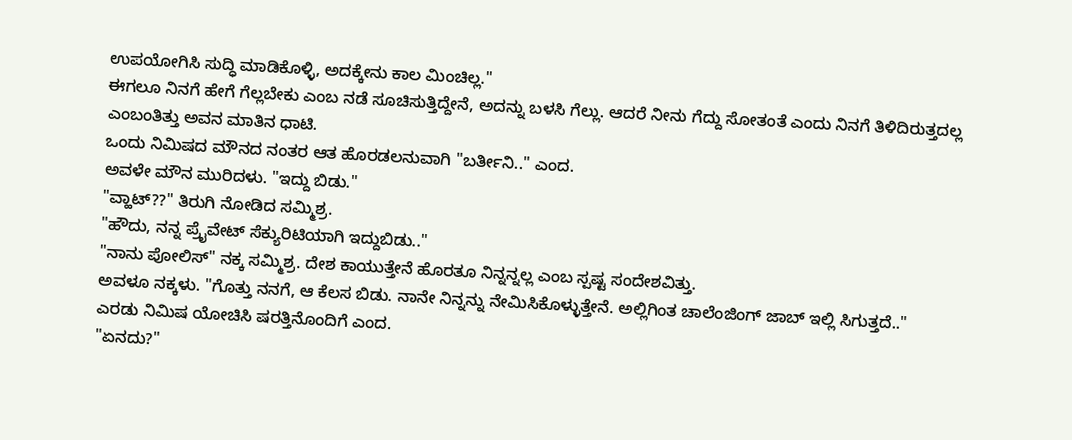ಉಪಯೋಗಿಸಿ ಸುದ್ಧಿ ಮಾಡಿಕೊಳ್ಳಿ, ಅದಕ್ಕೇನು ಕಾಲ ಮಿಂಚಿಲ್ಲ."
ಈಗಲೂ ನಿನಗೆ ಹೇಗೆ ಗೆಲ್ಲಬೇಕು ಎಂಬ ನಡೆ ಸೂಚಿಸುತ್ತಿದ್ದೇನೆ, ಅದನ್ನು ಬಳಸಿ ಗೆಲ್ಲು. ಆದರೆ ನೀನು ಗೆದ್ದು ಸೋತಂತೆ ಎಂದು ನಿನಗೆ ತಿಳಿದಿರುತ್ತದಲ್ಲ ಎಂಬಂತಿತ್ತು ಅವನ ಮಾತಿನ ಧಾಟಿ.
ಒಂದು ನಿಮಿಷದ ಮೌನದ ನಂತರ ಆತ ಹೊರಡಲನುವಾಗಿ "ಬರ್ತೀನಿ.." ಎಂದ.
ಅವಳೇ ಮೌನ ಮುರಿದಳು. "ಇದ್ದು ಬಿಡು."
"ವ್ಹಾಟ್??" ತಿರುಗಿ ನೋಡಿದ ಸಮ್ಮಿಶ್ರ.
"ಹೌದು, ನನ್ನ ಪ್ರೈವೇಟ್ ಸೆಕ್ಯುರಿಟಿಯಾಗಿ ಇದ್ದುಬಿಡು.."
"ನಾನು ಪೋಲಿಸ್" ನಕ್ಕ ಸಮ್ಮಿಶ್ರ. ದೇಶ ಕಾಯುತ್ತೇನೆ ಹೊರತೂ ನಿನ್ನನ್ನಲ್ಲ ಎಂಬ ಸ್ಪಷ್ಟ ಸಂದೇಶವಿತ್ತು.
ಅವಳೂ ನಕ್ಕಳು. "ಗೊತ್ತು ನನಗೆ, ಆ ಕೆಲಸ ಬಿಡು. ನಾನೇ ನಿನ್ನನ್ನು ನೇಮಿಸಿಕೊಳ್ಳುತ್ತೇನೆ. ಅಲ್ಲಿಗಿಂತ ಚಾಲೆಂಜಿಂಗ್ ಜಾಬ್ ಇಲ್ಲಿ ಸಿಗುತ್ತದೆ.."
ಎರಡು ನಿಮಿಷ ಯೋಚಿಸಿ ಷರತ್ತಿನೊಂದಿಗೆ ಎಂದ.
"ಏನದು?"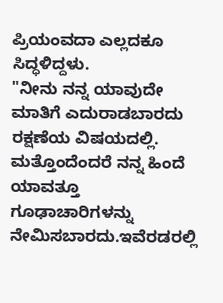ಪ್ರಿಯಂವದಾ ಎಲ್ಲದಕೂ ಸಿದ್ಧಳಿದ್ದಳು.
"ನೀನು ನನ್ನ ಯಾವುದೇ ಮಾತಿಗೆ ಎದುರಾಡಬಾರದು ರಕ್ಷಣೆಯ ವಿಷಯದಲ್ಲಿ. ಮತ್ತೊಂದೆಂದರೆ ನನ್ನ ಹಿಂದೆ ಯಾವತ್ತೂ ಗೂಢಾಚಾರಿಗಳನ್ನು ನೇಮಿಸಬಾರದು.ಇವೆರಡರಲ್ಲಿ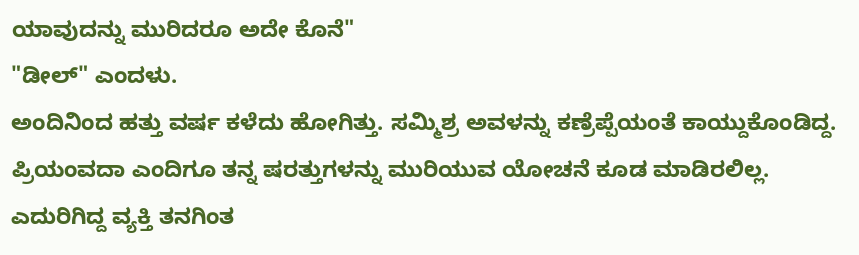ಯಾವುದನ್ನು ಮುರಿದರೂ ಅದೇ ಕೊನೆ"
"ಡೀಲ್" ಎಂದಳು.
ಅಂದಿನಿಂದ ಹತ್ತು ವರ್ಷ ಕಳೆದು ಹೋಗಿತ್ತು. ಸಮ್ಮಿಶ್ರ ಅವಳನ್ನು ಕಣ್ರೆಪ್ಪೆಯಂತೆ ಕಾಯ್ದುಕೊಂಡಿದ್ದ.
ಪ್ರಿಯಂವದಾ ಎಂದಿಗೂ ತನ್ನ ಷರತ್ತುಗಳನ್ನು ಮುರಿಯುವ ಯೋಚನೆ ಕೂಡ ಮಾಡಿರಲಿಲ್ಲ. ಎದುರಿಗಿದ್ದ ವ್ಯಕ್ತಿ ತನಗಿಂತ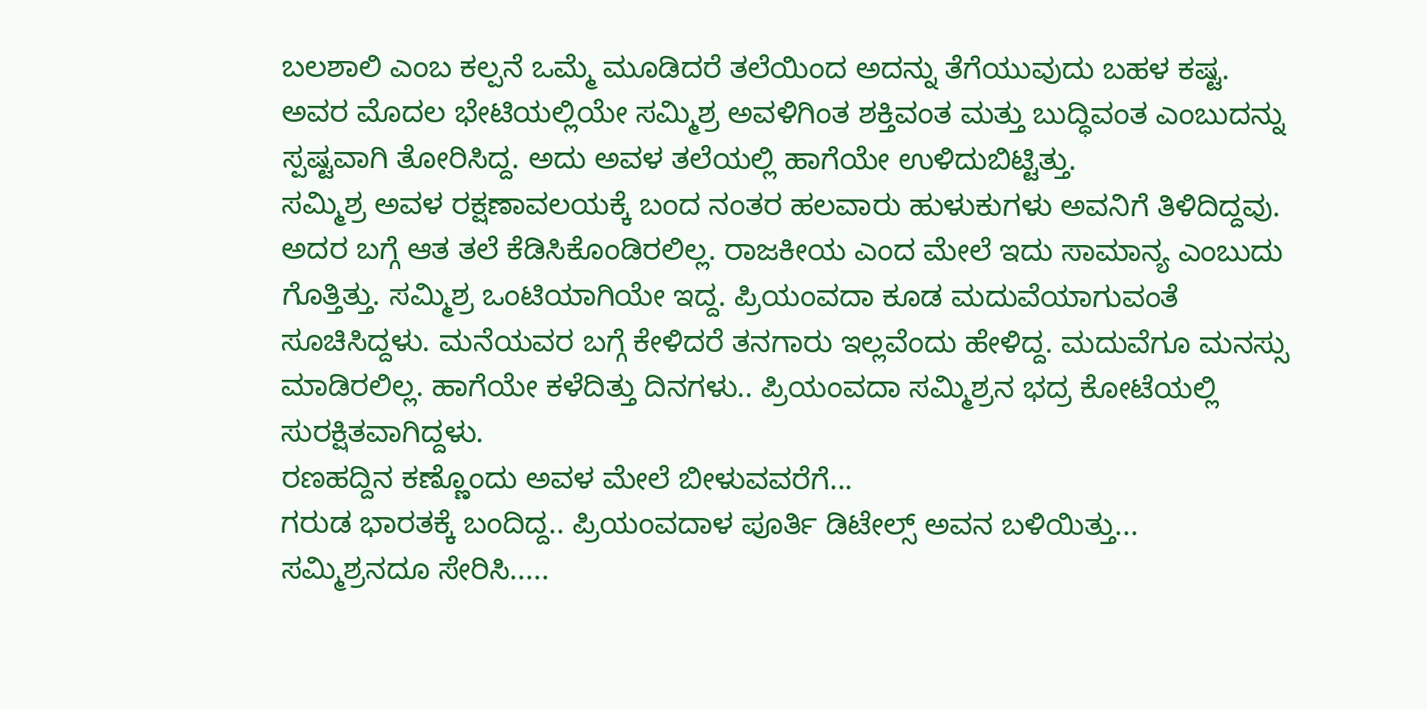ಬಲಶಾಲಿ ಎಂಬ ಕಲ್ಪನೆ ಒಮ್ಮೆ ಮೂಡಿದರೆ ತಲೆಯಿಂದ ಅದನ್ನು ತೆಗೆಯುವುದು ಬಹಳ ಕಷ್ಟ. ಅವರ ಮೊದಲ ಭೇಟಿಯಲ್ಲಿಯೇ ಸಮ್ಮಿಶ್ರ ಅವಳಿಗಿಂತ ಶಕ್ತಿವಂತ ಮತ್ತು ಬುದ್ಧಿವಂತ ಎಂಬುದನ್ನು ಸ್ಪಷ್ಟವಾಗಿ ತೋರಿಸಿದ್ದ. ಅದು ಅವಳ ತಲೆಯಲ್ಲಿ ಹಾಗೆಯೇ ಉಳಿದುಬಿಟ್ಟಿತ್ತು.
ಸಮ್ಮಿಶ್ರ ಅವಳ ರಕ್ಷಣಾವಲಯಕ್ಕೆ ಬಂದ ನಂತರ ಹಲವಾರು ಹುಳುಕುಗಳು ಅವನಿಗೆ ತಿಳಿದಿದ್ದವು. ಅದರ ಬಗ್ಗೆ ಆತ ತಲೆ ಕೆಡಿಸಿಕೊಂಡಿರಲಿಲ್ಲ. ರಾಜಕೀಯ ಎಂದ ಮೇಲೆ ಇದು ಸಾಮಾನ್ಯ ಎಂಬುದು ಗೊತ್ತಿತ್ತು. ಸಮ್ಮಿಶ್ರ ಒಂಟಿಯಾಗಿಯೇ ಇದ್ದ. ಪ್ರಿಯಂವದಾ ಕೂಡ ಮದುವೆಯಾಗುವಂತೆ ಸೂಚಿಸಿದ್ದಳು. ಮನೆಯವರ ಬಗ್ಗೆ ಕೇಳಿದರೆ ತನಗಾರು ಇಲ್ಲವೆಂದು ಹೇಳಿದ್ದ. ಮದುವೆಗೂ ಮನಸ್ಸು ಮಾಡಿರಲಿಲ್ಲ. ಹಾಗೆಯೇ ಕಳೆದಿತ್ತು ದಿನಗಳು.. ಪ್ರಿಯಂವದಾ ಸಮ್ಮಿಶ್ರನ ಭದ್ರ ಕೋಟೆಯಲ್ಲಿ ಸುರಕ್ಷಿತವಾಗಿದ್ದಳು.
ರಣಹದ್ದಿನ ಕಣ್ಣೊಂದು ಅವಳ ಮೇಲೆ ಬೀಳುವವರೆಗೆ...
ಗರುಡ ಭಾರತಕ್ಕೆ ಬಂದಿದ್ದ.. ಪ್ರಿಯಂವದಾಳ ಪೂರ್ತಿ ಡಿಟೇಲ್ಸ್ ಅವನ ಬಳಿಯಿತ್ತು... ಸಮ್ಮಿಶ್ರನದೂ ಸೇರಿಸಿ.....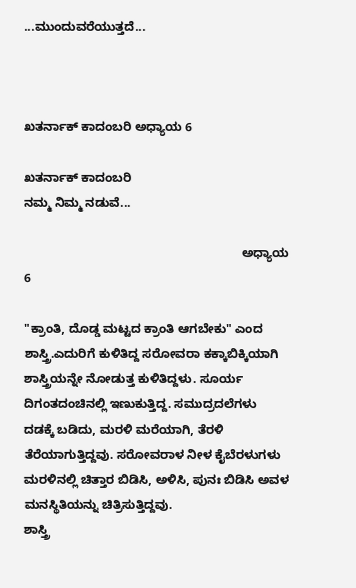...ಮುಂದುವರೆಯುತ್ತದೆ...



ಖತರ್ನಾಕ್ ಕಾದಂಬರಿ ಅಧ್ಯಾಯ 6

ಖತರ್ನಾಕ್ ಕಾದಂಬರಿ
ನಮ್ಮ ನಿಮ್ಮ ನಡುವೆ...

                                                               ಅಧ್ಯಾಯ 6

"ಕ್ರಾಂತಿ, ದೊಡ್ಡ ಮಟ್ಟದ ಕ್ರಾಂತಿ ಆಗಬೇಕು" ಎಂದ ಶಾಸ್ತ್ರಿ.ಎದುರಿಗೆ ಕುಳಿತಿದ್ದ ಸರೋವರಾ ಕಕ್ಕಾಬಿಕ್ಕಿಯಾಗಿ ಶಾಸ್ತ್ರಿಯನ್ನೇ ನೋಡುತ್ತ ಕುಳಿತಿದ್ದಳು. ಸೂರ್ಯ ದಿಗಂತದಂಚಿನಲ್ಲಿ ಇಣುಕುತ್ತಿದ್ದ. ಸಮುದ್ರದಲೆಗಳು ದಡಕ್ಕೆ ಬಡಿದು, ಮರಳಿ ಮರೆಯಾಗಿ, ತೆರಳಿ ತೆರೆಯಾಗುತ್ತಿದ್ದವು. ಸರೋವರಾಳ ನೀಳ ಕೈಬೆರಳುಗಳು ಮರಳಿನಲ್ಲಿ ಚಿತ್ತಾರ ಬಿಡಿಸಿ, ಅಳಿಸಿ, ಪುನಃ ಬಿಡಿಸಿ ಅವಳ ಮನಸ್ಥಿತಿಯನ್ನು ಚಿತ್ರಿಸುತ್ತಿದ್ದವು.
ಶಾಸ್ತ್ರಿ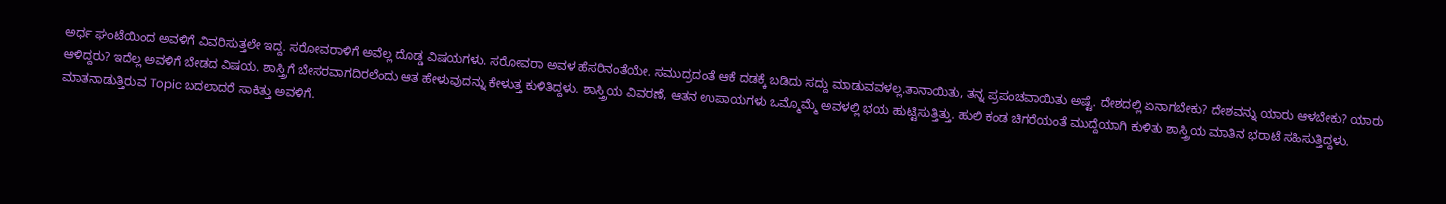ಅರ್ಧ ಘಂಟೆಯಿಂದ ಅವಳಿಗೆ ವಿವರಿಸುತ್ತಲೇ ಇದ್ದ. ಸರೋವರಾಳಿಗೆ ಅವೆಲ್ಲ ದೊಡ್ಡ ವಿಷಯಗಳು. ಸರೋವರಾ ಅವಳ ಹೆಸರಿನಂತೆಯೇ. ಸಮುದ್ರದಂತೆ ಆಕೆ ದಡಕ್ಕೆ ಬಡಿದು ಸದ್ದು ಮಾಡುವವಳಲ್ಲ.ತಾನಾಯಿತು, ತನ್ನ ಪ್ರಪಂಚವಾಯಿತು ಅಷ್ಟೆ. ದೇಶದಲ್ಲಿ ಏನಾಗಬೇಕು? ದೇಶವನ್ನು ಯಾರು ಆಳಬೇಕು? ಯಾರು ಆಳಿದ್ದರು? ಇದೆಲ್ಲ ಅವಳಿಗೆ ಬೇಡದ ವಿಷಯ. ಶಾಸ್ತ್ರಿಗೆ ಬೇಸರವಾಗದಿರಲೆಂದು ಆತ ಹೇಳುವುದನ್ನು ಕೇಳುತ್ತ ಕುಳಿತಿದ್ದಳು. ಶಾಸ್ತ್ರಿಯ ವಿವರಣೆ, ಆತನ ಉಪಾಯಗಳು ಒಮ್ಮೊಮ್ಮೆ ಅವಳಲ್ಲಿ ಭಯ ಹುಟ್ಟಿಸುತ್ತಿತ್ತು. ಹುಲಿ ಕಂಡ ಚಿಗರೆಯಂತೆ ಮುದ್ದೆಯಾಗಿ ಕುಳಿತು ಶಾಸ್ತ್ರಿಯ ಮಾತಿನ ಭರಾಟೆ ಸಹಿಸುತ್ತಿದ್ದಳು. ಮಾತನಾಡುತ್ತಿರುವ Topic ಬದಲಾದರೆ ಸಾಕಿತ್ತು ಅವಳಿಗೆ.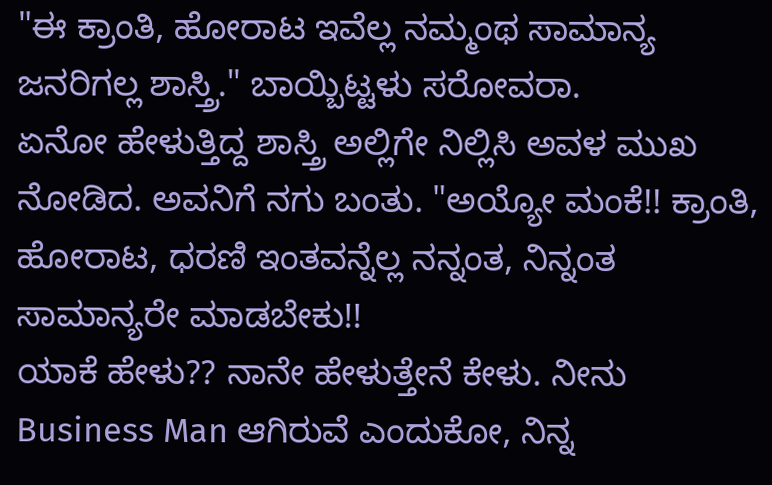"ಈ ಕ್ರಾಂತಿ, ಹೋರಾಟ ಇವೆಲ್ಲ ನಮ್ಮಂಥ ಸಾಮಾನ್ಯ ಜನರಿಗಲ್ಲ ಶಾಸ್ತ್ರಿ." ಬಾಯ್ಬಿಟ್ಟಳು ಸರೋವರಾ.
ಏನೋ ಹೇಳುತ್ತಿದ್ದ ಶಾಸ್ತ್ರಿ ಅಲ್ಲಿಗೇ ನಿಲ್ಲಿಸಿ ಅವಳ ಮುಖ ನೋಡಿದ. ಅವನಿಗೆ ನಗು ಬಂತು. "ಅಯ್ಯೋ ಮಂಕೆ!! ಕ್ರಾಂತಿ, ಹೋರಾಟ, ಧರಣಿ ಇಂತವನ್ನೆಲ್ಲ ನನ್ನಂತ, ನಿನ್ನಂತ ಸಾಮಾನ್ಯರೇ ಮಾಡಬೇಕು!!
ಯಾಕೆ ಹೇಳು?? ನಾನೇ ಹೇಳುತ್ತೇನೆ ಕೇಳು. ನೀನು Business Man ಆಗಿರುವೆ ಎಂದುಕೋ, ನಿನ್ನ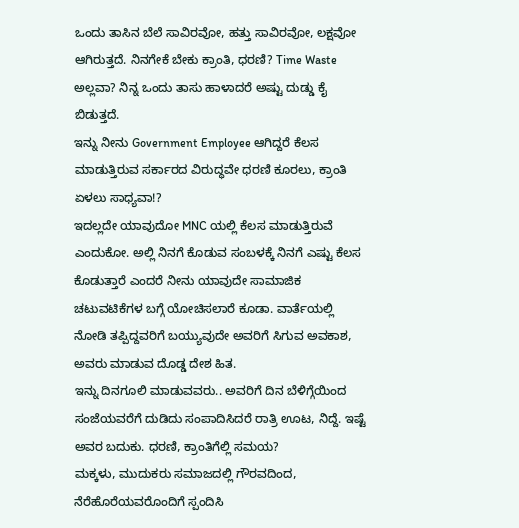ಒಂದು ತಾಸಿನ ಬೆಲೆ ಸಾವಿರವೋ, ಹತ್ತು ಸಾವಿರವೋ, ಲಕ್ಷವೋ ಆಗಿರುತ್ತದೆ. ನಿನಗೇಕೆ ಬೇಕು ಕ್ರಾಂತಿ, ಧರಣಿ? Time Waste ಅಲ್ಲವಾ? ನಿನ್ನ ಒಂದು ತಾಸು ಹಾಳಾದರೆ ಅಷ್ಟು ದುಡ್ಡು ಕೈ ಬಿಡುತ್ತದೆ.
ಇನ್ನು ನೀನು Government Employee ಆಗಿದ್ದರೆ ಕೆಲಸ ಮಾಡುತ್ತಿರುವ ಸರ್ಕಾರದ ವಿರುದ್ಧವೇ ಧರಣಿ ಕೂರಲು, ಕ್ರಾಂತಿ ಏಳಲು ಸಾಧ್ಯವಾ!?
ಇದಲ್ಲದೇ ಯಾವುದೋ MNC ಯಲ್ಲಿ ಕೆಲಸ ಮಾಡುತ್ತಿರುವೆ ಎಂದುಕೋ. ಅಲ್ಲಿ ನಿನಗೆ ಕೊಡುವ ಸಂಬಳಕ್ಕೆ ನಿನಗೆ ಎಷ್ಟು ಕೆಲಸ ಕೊಡುತ್ತಾರೆ ಎಂದರೆ ನೀನು ಯಾವುದೇ ಸಾಮಾಜಿಕ ಚಟುವಟಿಕೆಗಳ ಬಗ್ಗೆ ಯೋಚಿಸಲಾರೆ ಕೂಡಾ. ವಾರ್ತೆಯಲ್ಲಿ ನೋಡಿ ತಪ್ಪಿದ್ದವರಿಗೆ ಬಯ್ಯುವುದೇ ಅವರಿಗೆ ಸಿಗುವ ಅವಕಾಶ, ಅವರು ಮಾಡುವ ದೊಡ್ಡ ದೇಶ ಹಿತ.
ಇನ್ನು ದಿನಗೂಲಿ ಮಾಡುವವರು.. ಅವರಿಗೆ ದಿನ ಬೆಳಿಗ್ಗೆಯಿಂದ ಸಂಜೆಯವರೆಗೆ ದುಡಿದು ಸಂಪಾದಿಸಿದರೆ ರಾತ್ರಿ ಊಟ, ನಿದ್ದೆ. ಇಷ್ಟೆ ಅವರ ಬದುಕು. ಧರಣಿ, ಕ್ರಾಂತಿಗೆಲ್ಲಿ ಸಮಯ?
ಮಕ್ಕಳು, ಮುದುಕರು ಸಮಾಜದಲ್ಲಿ ಗೌರವದಿಂದ, ನೆರೆಹೊರೆಯವರೊಂದಿಗೆ ಸ್ಪಂದಿಸಿ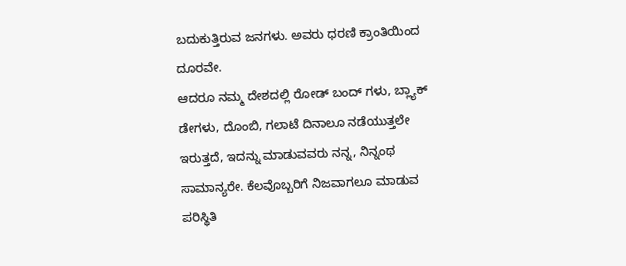ಬದುಕುತ್ತಿರುವ ಜನಗಳು. ಅವರು ಧರಣಿ ಕ್ರಾಂತಿಯಿಂದ ದೂರವೇ.
ಆದರೂ ನಮ್ಮ ದೇಶದಲ್ಲಿ ರೋಡ್ ಬಂದ್ ಗಳು, ಬ್ಲ್ಯಾಕ್ ಡೇಗಳು, ದೊಂಬಿ, ಗಲಾಟೆ ದಿನಾಲೂ ನಡೆಯುತ್ತಲೇ ಇರುತ್ತದೆ, ಇದನ್ನು ಮಾಡುವವರು ನನ್ನ, ನಿನ್ನಂಥ ಸಾಮಾನ್ಯರೇ. ಕೆಲವೊಬ್ಬರಿಗೆ ನಿಜವಾಗಲೂ ಮಾಡುವ ಪರಿಸ್ಥಿತಿ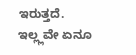ಇರುತ್ತದೆ. ಇಲ್ಲ್ಲವೇ ಏನೂ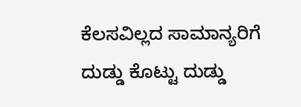ಕೆಲಸವಿಲ್ಲದ ಸಾಮಾನ್ಯರಿಗೆ ದುಡ್ಡು ಕೊಟ್ಟು ದುಡ್ಡು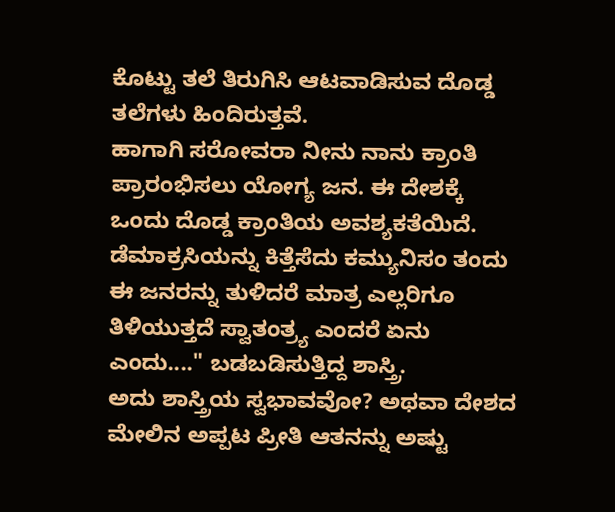ಕೊಟ್ಟು ತಲೆ ತಿರುಗಿಸಿ ಆಟವಾಡಿಸುವ ದೊಡ್ಡ ತಲೆಗಳು ಹಿಂದಿರುತ್ತವೆ.
ಹಾಗಾಗಿ ಸರೋವರಾ ನೀನು ನಾನು ಕ್ರಾಂತಿ ಪ್ರಾರಂಭಿಸಲು ಯೋಗ್ಯ ಜನ. ಈ ದೇಶಕ್ಕೆ ಒಂದು ದೊಡ್ಡ ಕ್ರಾಂತಿಯ ಅವಶ್ಯಕತೆಯಿದೆ. ಡೆಮಾಕ್ರಸಿಯನ್ನು ಕಿತ್ತೆಸೆದು ಕಮ್ಯುನಿಸಂ ತಂದು ಈ ಜನರನ್ನು ತುಳಿದರೆ ಮಾತ್ರ ಎಲ್ಲರಿಗೂ ತಿಳಿಯುತ್ತದೆ ಸ್ವಾತಂತ್ರ್ಯ ಎಂದರೆ ಏನು ಎಂದು...." ಬಡಬಡಿಸುತ್ತಿದ್ದ ಶಾಸ್ತ್ರಿ.
ಅದು ಶಾಸ್ತ್ರಿಯ ಸ್ವಭಾವವೋ? ಅಥವಾ ದೇಶದ ಮೇಲಿನ ಅಪ್ಪಟ ಪ್ರೀತಿ ಆತನನ್ನು ಅಷ್ಟು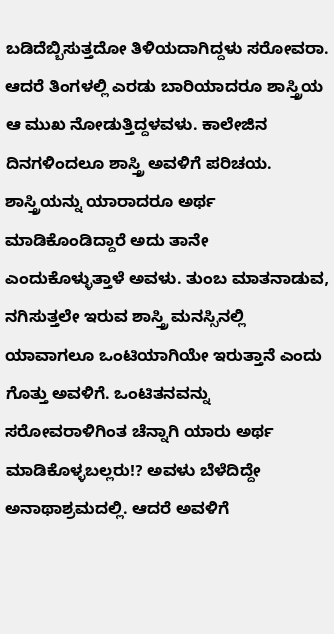ಬಡಿದೆಬ್ಬಿಸುತ್ತದೋ ತಿಳಿಯದಾಗಿದ್ದಳು ಸರೋವರಾ. ಆದರೆ ತಿಂಗಳಲ್ಲಿ ಎರಡು ಬಾರಿಯಾದರೂ ಶಾಸ್ತ್ರಿಯ ಆ ಮುಖ ನೋಡುತ್ತಿದ್ದಳವಳು. ಕಾಲೇಜಿನ ದಿನಗಳಿಂದಲೂ ಶಾಸ್ತ್ರಿ ಅವಳಿಗೆ ಪರಿಚಯ. ಶಾಸ್ತ್ರಿಯನ್ನು ಯಾರಾದರೂ ಅರ್ಥ ಮಾಡಿಕೊಂಡಿದ್ದಾರೆ ಅದು ತಾನೇ ಎಂದುಕೊಳ್ಳುತ್ತಾಳೆ ಅವಳು. ತುಂಬ ಮಾತನಾಡುವ, ನಗಿಸುತ್ತಲೇ ಇರುವ ಶಾಸ್ತ್ರಿ ಮನಸ್ಸಿನಲ್ಲಿ ಯಾವಾಗಲೂ ಒಂಟಿಯಾಗಿಯೇ ಇರುತ್ತಾನೆ ಎಂದು ಗೊತ್ತು ಅವಳಿಗೆ. ಒಂಟಿತನವನ್ನು ಸರೋವರಾಳಿಗಿಂತ ಚೆನ್ನಾಗಿ ಯಾರು ಅರ್ಥ ಮಾಡಿಕೊಳ್ಳಬಲ್ಲರು!? ಅವಳು ಬೆಳೆದಿದ್ದೇ ಅನಾಥಾಶ್ರಮದಲ್ಲಿ. ಆದರೆ ಅವಳಿಗೆ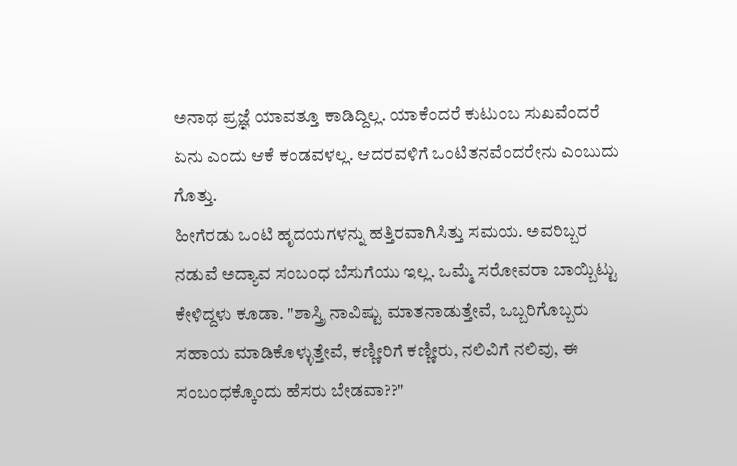ಅನಾಥ ಪ್ರಜ್ಞೆ ಯಾವತ್ತೂ ಕಾಡಿದ್ದಿಲ್ಲ. ಯಾಕೆಂದರೆ ಕುಟುಂಬ ಸುಖವೆಂದರೆ ಏನು ಎಂದು ಆಕೆ ಕಂಡವಳಲ್ಲ. ಆದರವಳಿಗೆ ಒಂಟಿತನವೆಂದರೇನು ಎಂಬುದು ಗೊತ್ತು.
ಹೀಗೆರಡು ಒಂಟಿ ಹೃದಯಗಳನ್ನು ಹತ್ತಿರವಾಗಿಸಿತ್ತು ಸಮಯ. ಅವರಿಬ್ಬರ ನಡುವೆ ಅದ್ಯಾವ ಸಂಬಂಧ ಬೆಸುಗೆಯು ಇಲ್ಲ. ಒಮ್ಮೆ ಸರೋವರಾ ಬಾಯ್ಬಿಟ್ಟು ಕೇಳಿದ್ದಳು ಕೂಡಾ. "ಶಾಸ್ತ್ರಿ ನಾವಿಷ್ಟು ಮಾತನಾಡುತ್ತೇವೆ, ಒಬ್ಬರಿಗೊಬ್ಬರು ಸಹಾಯ ಮಾಡಿಕೊಳ್ಳುತ್ತೇವೆ, ಕಣ್ಣೀರಿಗೆ ಕಣ್ಣೀರು, ನಲಿವಿಗೆ ನಲಿವು, ಈ ಸಂಬಂಧಕ್ಕೊಂದು ಹೆಸರು ಬೇಡವಾ??"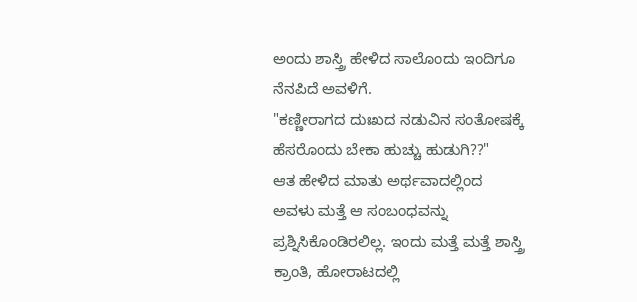ಅಂದು ಶಾಸ್ತ್ರಿ ಹೇಳಿದ ಸಾಲೊಂದು ಇಂದಿಗೂ ನೆನಪಿದೆ ಅವಳಿಗೆ.
"ಕಣ್ಣೀರಾಗದ ದುಃಖದ ನಡುವಿನ ಸಂತೋಷಕ್ಕೆ ಹೆಸರೊಂದು ಬೇಕಾ ಹುಚ್ಚು ಹುಡುಗಿ??"
ಆತ ಹೇಳಿದ ಮಾತು ಅರ್ಥವಾದಲ್ಲಿಂದ ಅವಳು ಮತ್ತೆ ಆ ಸಂಬಂಧವನ್ನು ಪ್ರಶ್ನಿಸಿಕೊಂಡಿರಲಿಲ್ಲ. ಇಂದು ಮತ್ತೆ ಮತ್ತೆ ಶಾಸ್ತ್ರಿ ಕ್ರಾಂತಿ, ಹೋರಾಟದಲ್ಲಿ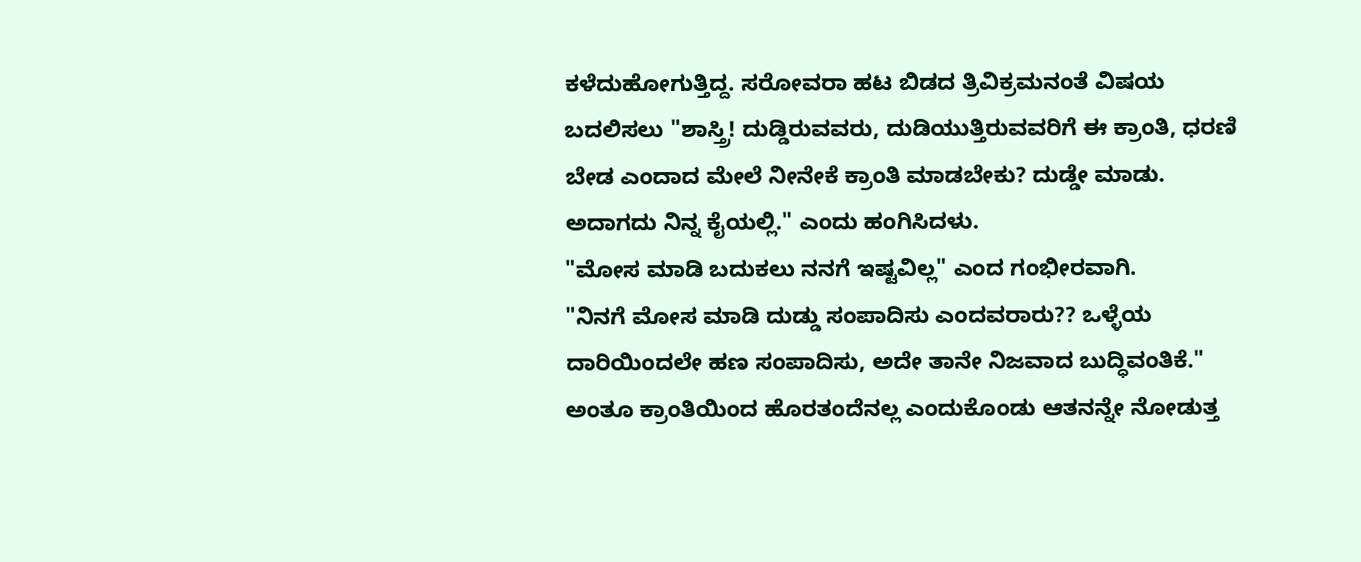ಕಳೆದುಹೋಗುತ್ತಿದ್ದ. ಸರೋವರಾ ಹಟ ಬಿಡದ ತ್ರಿವಿಕ್ರಮನಂತೆ ವಿಷಯ ಬದಲಿಸಲು "ಶಾಸ್ತ್ರಿ! ದುಡ್ಡಿರುವವರು, ದುಡಿಯುತ್ತಿರುವವರಿಗೆ ಈ ಕ್ರಾಂತಿ, ಧರಣಿ ಬೇಡ ಎಂದಾದ ಮೇಲೆ ನೀನೇಕೆ ಕ್ರಾಂತಿ ಮಾಡಬೇಕು? ದುಡ್ಡೇ ಮಾಡು. ಅದಾಗದು ನಿನ್ನ ಕೈಯಲ್ಲಿ." ಎಂದು ಹಂಗಿಸಿದಳು.
"ಮೋಸ ಮಾಡಿ ಬದುಕಲು ನನಗೆ ಇಷ್ಟವಿಲ್ಲ" ಎಂದ ಗಂಭೀರವಾಗಿ.
"ನಿನಗೆ ಮೋಸ ಮಾಡಿ ದುಡ್ಡು ಸಂಪಾದಿಸು ಎಂದವರಾರು?? ಒಳ್ಳೆಯ ದಾರಿಯಿಂದಲೇ ಹಣ ಸಂಪಾದಿಸು, ಅದೇ ತಾನೇ ನಿಜವಾದ ಬುದ್ಧಿವಂತಿಕೆ." ಅಂತೂ ಕ್ರಾಂತಿಯಿಂದ ಹೊರತಂದೆನಲ್ಲ ಎಂದುಕೊಂಡು ಆತನನ್ನೇ ನೋಡುತ್ತ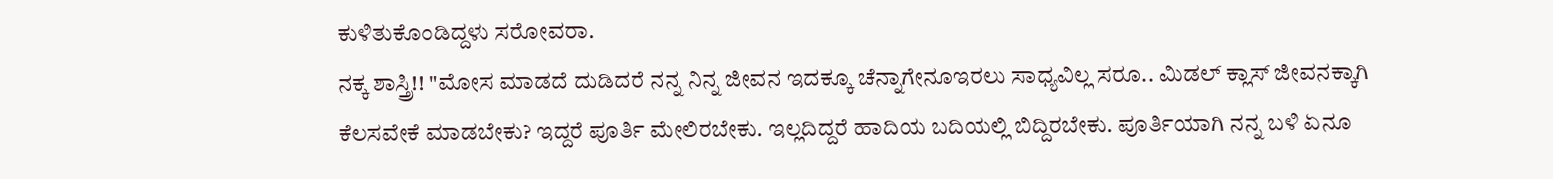ಕುಳಿತುಕೊಂಡಿದ್ದಳು ಸರೋವರಾ.
ನಕ್ಕ ಶಾಸ್ತ್ರಿ!! "ಮೋಸ ಮಾಡದೆ ದುಡಿದರೆ ನನ್ನ ನಿನ್ನ ಜೀವನ ಇದಕ್ಕೂ ಚೆನ್ನಾಗೇನೂಇರಲು ಸಾಧ್ಯವಿಲ್ಲ ಸರೂ.. ಮಿಡಲ್ ಕ್ಲಾಸ್ ಜೀವನಕ್ಕಾಗಿ ಕೆಲಸವೇಕೆ ಮಾಡಬೇಕು? ಇದ್ದರೆ ಪೂರ್ತಿ ಮೇಲಿರಬೇಕು. ಇಲ್ಲದಿದ್ದರೆ ಹಾದಿಯ ಬದಿಯಲ್ಲಿ ಬಿದ್ದಿರಬೇಕು. ಪೂರ್ತಿಯಾಗಿ ನನ್ನ ಬಳಿ ಏನೂ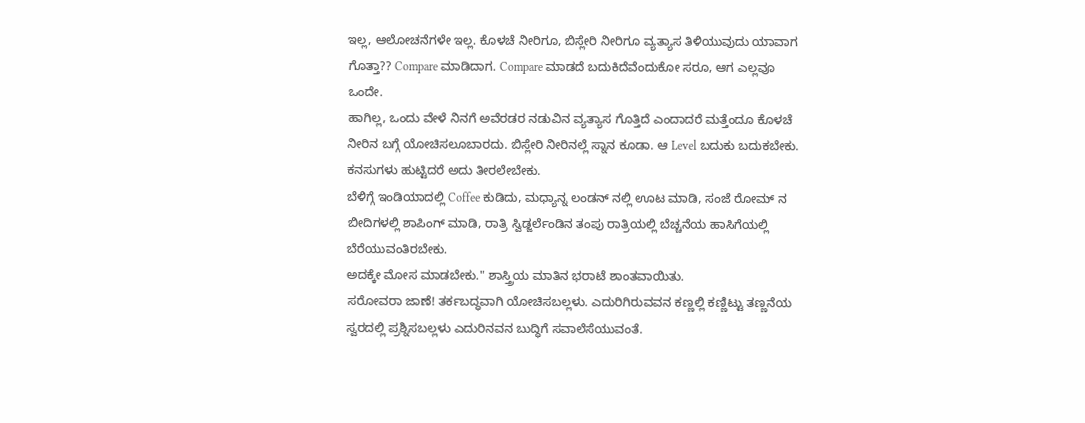ಇಲ್ಲ, ಆಲೋಚನೆಗಳೇ ಇಲ್ಲ. ಕೊಳಚೆ ನೀರಿಗೂ, ಬಿಸ್ಲೇರಿ ನೀರಿಗೂ ವ್ಯತ್ಯಾಸ ತಿಳಿಯುವುದು ಯಾವಾಗ ಗೊತ್ತಾ?? Compare ಮಾಡಿದಾಗ. Compare ಮಾಡದೆ ಬದುಕಿದೆವೆಂದುಕೋ ಸರೂ, ಆಗ ಎಲ್ಲವೂ ಒಂದೇ.
ಹಾಗಿಲ್ಲ, ಒಂದು ವೇಳೆ ನಿನಗೆ ಅವೆರಡರ ನಡುವಿನ ವ್ಯತ್ಯಾಸ ಗೊತ್ತಿದೆ ಎಂದಾದರೆ ಮತ್ತೆಂದೂ ಕೊಳಚೆ ನೀರಿನ ಬಗ್ಗೆ ಯೋಚಿಸಲೂಬಾರದು. ಬಿಸ್ಲೇರಿ ನೀರಿನಲ್ಲೆ ಸ್ನಾನ ಕೂಡಾ. ಆ Level ಬದುಕು ಬದುಕಬೇಕು. ಕನಸುಗಳು ಹುಟ್ಟಿದರೆ ಅದು ತೀರಲೇಬೇಕು.
ಬೆಳಿಗ್ಗೆ ಇಂಡಿಯಾದಲ್ಲಿ Coffee ಕುಡಿದು, ಮಧ್ಯಾನ್ನ ಲಂಡನ್ ನಲ್ಲಿ ಊಟ ಮಾಡಿ, ಸಂಜೆ ರೋಮ್ ನ ಬೀದಿಗಳಲ್ಲಿ ಶಾಪಿಂಗ್ ಮಾಡಿ, ರಾತ್ರಿ ಸ್ವಿಡ್ಜರ್ಲೆಂಡಿನ ತಂಪು ರಾತ್ರಿಯಲ್ಲಿ ಬೆಚ್ಚನೆಯ ಹಾಸಿಗೆಯಲ್ಲಿ ಬೆರೆಯುವಂತಿರಬೇಕು.
ಅದಕ್ಕೇ ಮೋಸ ಮಾಡಬೇಕು." ಶಾಸ್ತ್ರಿಯ ಮಾತಿನ ಭರಾಟೆ ಶಾಂತವಾಯಿತು.
ಸರೋವರಾ ಜಾಣೆ! ತರ್ಕಬದ್ಧವಾಗಿ ಯೋಚಿಸಬಲ್ಲಳು. ಎದುರಿಗಿರುವವನ ಕಣ್ಣಲ್ಲಿ ಕಣ್ಣಿಟ್ಟು ತಣ್ಣನೆಯ ಸ್ವರದಲ್ಲಿ ಪ್ರಶ್ನಿಸಬಲ್ಲಳು ಎದುರಿನವನ ಬುದ್ಧಿಗೆ ಸವಾಲೆಸೆಯುವಂತೆ.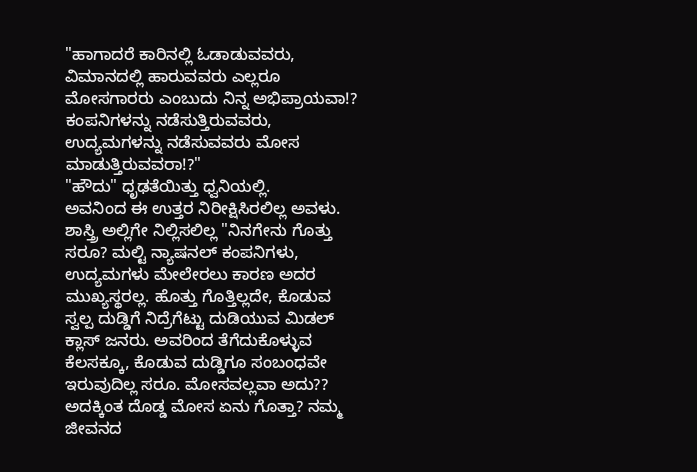"ಹಾಗಾದರೆ ಕಾರಿನಲ್ಲಿ ಓಡಾಡುವವರು, ವಿಮಾನದಲ್ಲಿ ಹಾರುವವರು ಎಲ್ಲರೂ ಮೋಸಗಾರರು ಎಂಬುದು ನಿನ್ನ ಅಭಿಪ್ರಾಯವಾ!?
ಕಂಪನಿಗಳನ್ನು ನಡೆಸುತ್ತಿರುವವರು, ಉದ್ಯಮಗಳನ್ನು ನಡೆಸುವವರು ಮೋಸ ಮಾಡುತ್ತಿರುವವರಾ!?"
"ಹೌದು" ಧೃಢತೆಯಿತ್ತು ಧ್ವನಿಯಲ್ಲಿ.
ಅವನಿಂದ ಈ ಉತ್ತರ ನಿರೀಕ್ಷಿಸಿರಲಿಲ್ಲ ಅವಳು. ಶಾಸ್ತ್ರಿ ಅಲ್ಲಿಗೇ ನಿಲ್ಲಿಸಲಿಲ್ಲ "ನಿನಗೇನು ಗೊತ್ತು ಸರೂ? ಮಲ್ಟಿ ನ್ಯಾಷನಲ್ ಕಂಪನಿಗಳು, ಉದ್ಯಮಗಳು ಮೇಲೇರಲು ಕಾರಣ ಅದರ ಮುಖ್ಯಸ್ಥರಲ್ಲ. ಹೊತ್ತು ಗೊತ್ತಿಲ್ಲದೇ, ಕೊಡುವ ಸ್ವಲ್ಪ ದುಡ್ಡಿಗೆ ನಿದ್ರೆಗೆಟ್ಟು ದುಡಿಯುವ ಮಿಡಲ್ ಕ್ಲಾಸ್ ಜನರು. ಅವರಿಂದ ತೆಗೆದುಕೊಳ್ಳುವ ಕೆಲಸಕ್ಕೂ, ಕೊಡುವ ದುಡ್ಡಿಗೂ ಸಂಬಂಧವೇ ಇರುವುದಿಲ್ಲ ಸರೂ. ಮೋಸವಲ್ಲವಾ ಅದು?? ಅದಕ್ಕಿಂತ ದೊಡ್ಡ ಮೋಸ ಏನು ಗೊತ್ತಾ? ನಮ್ಮ ಜೀವನದ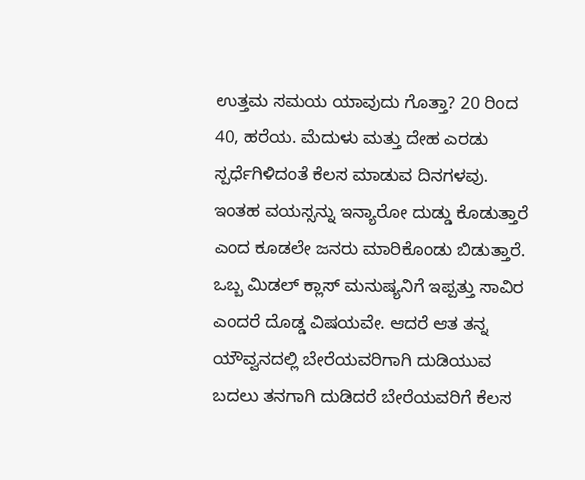ಉತ್ತಮ ಸಮಯ ಯಾವುದು ಗೊತ್ತಾ? 20 ರಿಂದ 40, ಹರೆಯ. ಮೆದುಳು ಮತ್ತು ದೇಹ ಎರಡು ಸ್ಪರ್ಧೆಗಿಳಿದಂತೆ ಕೆಲಸ ಮಾಡುವ ದಿನಗಳವು. ಇಂತಹ ವಯಸ್ಸನ್ನು ಇನ್ಯಾರೋ ದುಡ್ಡು ಕೊಡುತ್ತಾರೆ ಎಂದ ಕೂಡಲೇ ಜನರು ಮಾರಿಕೊಂಡು ಬಿಡುತ್ತಾರೆ.
ಒಬ್ಬ ಮಿಡಲ್ ಕ್ಲಾಸ್ ಮನುಷ್ಯನಿಗೆ ಇಪ್ಪತ್ತು ಸಾವಿರ ಎಂದರೆ ದೊಡ್ಡ ವಿಷಯವೇ. ಆದರೆ ಆತ ತನ್ನ ಯೌವ್ವನದಲ್ಲಿ ಬೇರೆಯವರಿಗಾಗಿ ದುಡಿಯುವ ಬದಲು ತನಗಾಗಿ ದುಡಿದರೆ ಬೇರೆಯವರಿಗೆ ಕೆಲಸ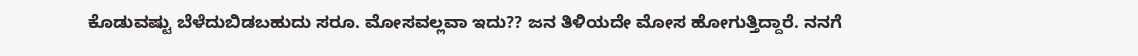ಕೊಡುವಷ್ಟು ಬೆಳೆದುಬಿಡಬಹುದು ಸರೂ. ಮೋಸವಲ್ಲವಾ ಇದು?? ಜನ ತಿಳಿಯದೇ ಮೋಸ ಹೋಗುತ್ತಿದ್ದಾರೆ. ನನಗೆ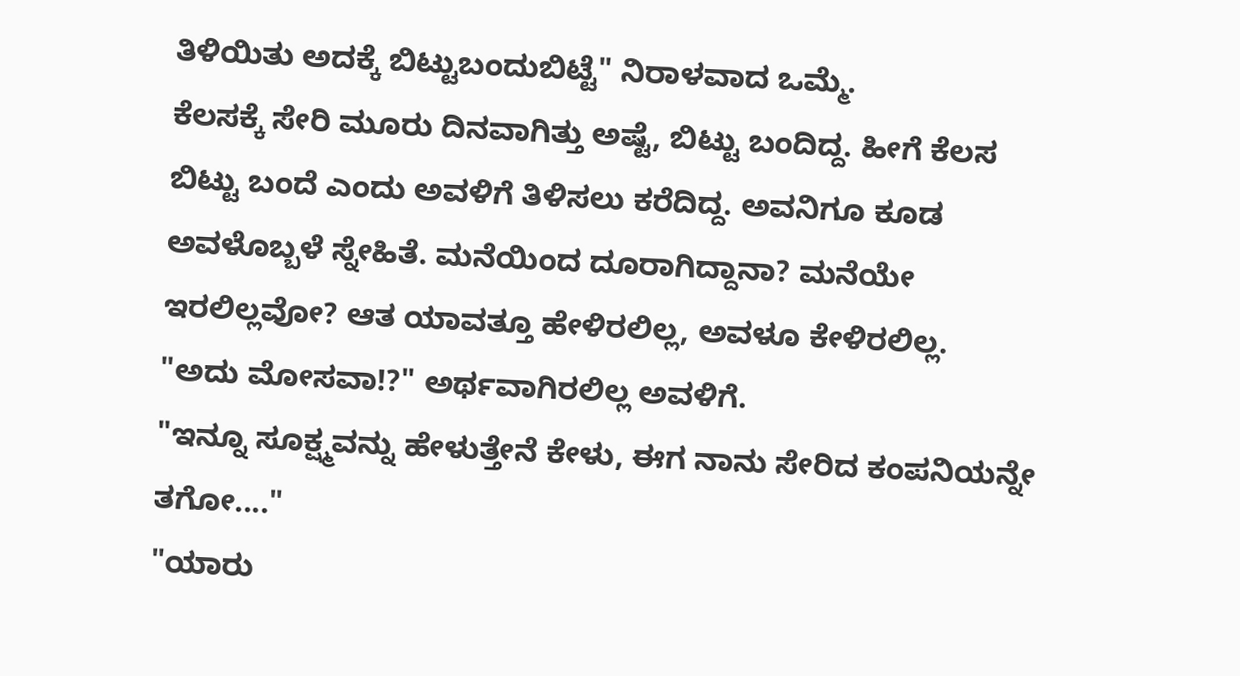ತಿಳಿಯಿತು ಅದಕ್ಕೆ ಬಿಟ್ಟುಬಂದುಬಿಟ್ಟೆ" ನಿರಾಳವಾದ ಒಮ್ಮೆ.
ಕೆಲಸಕ್ಕೆ ಸೇರಿ ಮೂರು ದಿನವಾಗಿತ್ತು ಅಷ್ಟೆ, ಬಿಟ್ಟು ಬಂದಿದ್ದ. ಹೀಗೆ ಕೆಲಸ ಬಿಟ್ಟು ಬಂದೆ ಎಂದು ಅವಳಿಗೆ ತಿಳಿಸಲು ಕರೆದಿದ್ದ. ಅವನಿಗೂ ಕೂಡ ಅವಳೊಬ್ಬಳೆ ಸ್ನೇಹಿತೆ. ಮನೆಯಿಂದ ದೂರಾಗಿದ್ದಾನಾ? ಮನೆಯೇ ಇರಲಿಲ್ಲವೋ? ಆತ ಯಾವತ್ತೂ ಹೇಳಿರಲಿಲ್ಲ, ಅವಳೂ ಕೇಳಿರಲಿಲ್ಲ.
"ಅದು ಮೋಸವಾ!?" ಅರ್ಥವಾಗಿರಲಿಲ್ಲ ಅವಳಿಗೆ.
"ಇನ್ನೂ ಸೂಕ್ಷ್ಮವನ್ನು ಹೇಳುತ್ತೇನೆ ಕೇಳು, ಈಗ ನಾನು ಸೇರಿದ ಕಂಪನಿಯನ್ನೇ ತಗೋ...."
"ಯಾರು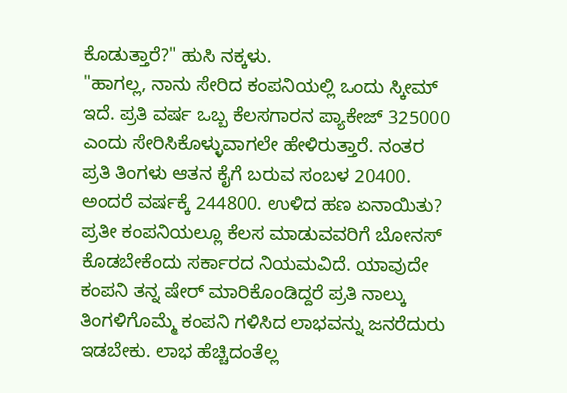ಕೊಡುತ್ತಾರೆ?" ಹುಸಿ ನಕ್ಕಳು.
"ಹಾಗಲ್ಲ, ನಾನು ಸೇರಿದ ಕಂಪನಿಯಲ್ಲಿ ಒಂದು ಸ್ಕೀಮ್ ಇದೆ. ಪ್ರತಿ ವರ್ಷ ಒಬ್ಬ ಕೆಲಸಗಾರನ ಪ್ಯಾಕೇಜ್ 325000 ಎಂದು ಸೇರಿಸಿಕೊಳ್ಳುವಾಗಲೇ ಹೇಳಿರುತ್ತಾರೆ. ನಂತರ ಪ್ರತಿ ತಿಂಗಳು ಆತನ ಕೈಗೆ ಬರುವ ಸಂಬಳ 20400. ಅಂದರೆ ವರ್ಷಕ್ಕೆ 244800. ಉಳಿದ ಹಣ ಏನಾಯಿತು?
ಪ್ರತೀ ಕಂಪನಿಯಲ್ಲೂ ಕೆಲಸ ಮಾಡುವವರಿಗೆ ಬೋನಸ್ ಕೊಡಬೇಕೆಂದು ಸರ್ಕಾರದ ನಿಯಮವಿದೆ. ಯಾವುದೇ ಕಂಪನಿ ತನ್ನ ಷೇರ್ ಮಾರಿಕೊಂಡಿದ್ದರೆ ಪ್ರತಿ ನಾಲ್ಕು ತಿಂಗಳಿಗೊಮ್ಮೆ ಕಂಪನಿ ಗಳಿಸಿದ ಲಾಭವನ್ನು ಜನರೆದುರು ಇಡಬೇಕು. ಲಾಭ ಹೆಚ್ಚಿದಂತೆಲ್ಲ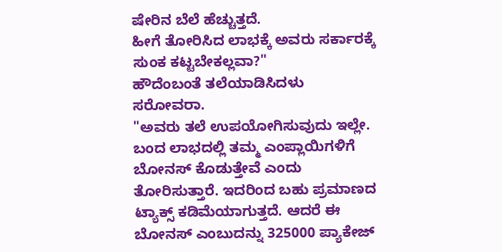ಷೇರಿನ ಬೆಲೆ ಹೆಚ್ಚುತ್ತದೆ.
ಹೀಗೆ ತೋರಿಸಿದ ಲಾಭಕ್ಕೆ ಅವರು ಸರ್ಕಾರಕ್ಕೆ ಸುಂಕ ಕಟ್ಟಬೇಕಲ್ಲವಾ?"
ಹೌದೆಂಬಂತೆ ತಲೆಯಾಡಿಸಿದಳು ಸರೋವರಾ.
"ಅವರು ತಲೆ ಉಪಯೋಗಿಸುವುದು ಇಲ್ಲೇ. ಬಂದ ಲಾಭದಲ್ಲಿ ತಮ್ಮ ಎಂಪ್ಲಾಯಿಗಳಿಗೆ ಬೋನಸ್ ಕೊಡುತ್ತೇವೆ ಎಂದು ತೋರಿಸುತ್ತಾರೆ. ಇದರಿಂದ ಬಹು ಪ್ರಮಾಣದ ಟ್ಯಾಕ್ಸ್ ಕಡಿಮೆಯಾಗುತ್ತದೆ. ಆದರೆ ಈ ಬೋನಸ್ ಎಂಬುದನ್ನು 325000 ಪ್ಯಾಕೇಜ್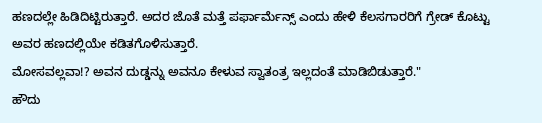ಹಣದಲ್ಲೇ ಹಿಡಿದಿಟ್ಟಿರುತ್ತಾರೆ. ಅದರ ಜೊತೆ ಮತ್ತೆ ಪರ್ಫಾರ್ಮೆನ್ಸ್ ಎಂದು ಹೇಳಿ ಕೆಲಸಗಾರರಿಗೆ ಗ್ರೇಡ್ ಕೊಟ್ಟು ಅವರ ಹಣದಲ್ಲಿಯೇ ಕಡಿತಗೊಳಿಸುತ್ತಾರೆ.
ಮೋಸವಲ್ಲವಾ!? ಅವನ ದುಡ್ಡನ್ನು ಅವನೂ ಕೇಳುವ ಸ್ವಾತಂತ್ರ ಇಲ್ಲದಂತೆ ಮಾಡಿಬಿಡುತ್ತಾರೆ."
ಹೌದು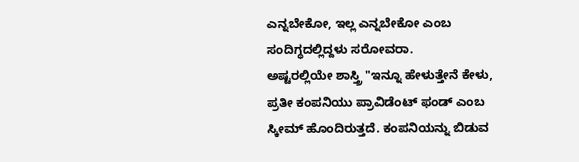ಎನ್ನಬೇಕೋ, ಇಲ್ಲ ಎನ್ನಬೇಕೋ ಎಂಬ ಸಂದಿಗ್ಧದಲ್ಲಿದ್ದಳು ಸರೋವರಾ.
ಅಷ್ಟರಲ್ಲಿಯೇ ಶಾಸ್ತ್ರಿ "ಇನ್ನೂ ಹೇಳುತ್ತೇನೆ ಕೇಳು, ಪ್ರತೀ ಕಂಪನಿಯು ಪ್ರಾವಿಡೆಂಟ್ ಫಂಡ್ ಎಂಬ ಸ್ಕೀಮ್ ಹೊಂದಿರುತ್ತದೆ. ಕಂಪನಿಯನ್ನು ಬಿಡುವ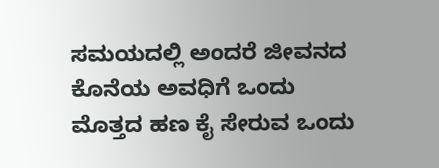ಸಮಯದಲ್ಲಿ ಅಂದರೆ ಜೀವನದ ಕೊನೆಯ ಅವಧಿಗೆ ಒಂದು ಮೊತ್ತದ ಹಣ ಕೈ ಸೇರುವ ಒಂದು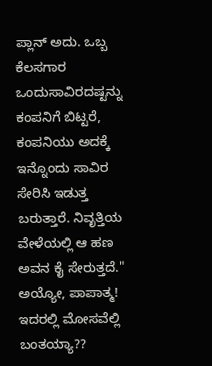ಪ್ಲಾನ್ ಅದು. ಒಬ್ಬ ಕೆಲಸಗಾರ ಒಂದುಸಾವಿರದಷ್ಟನ್ನು ಕಂಪನಿಗೆ ಬಿಟ್ಟರೆ, ಕಂಪನಿಯು ಅದಕ್ಕೆ ಇನ್ನೊಂದು ಸಾವಿರ ಸೇರಿಸಿ ಇಡುತ್ತ ಬರುತ್ತಾರೆ. ನಿವೃತ್ತಿಯ ವೇಳೆಯಲ್ಲಿ ಆ ಹಣ ಅವನ ಕೈ ಸೇರುತ್ತದೆ."
ಅಯ್ಯೋ, ಪಾಪಾತ್ಮ! ಇದರಲ್ಲಿ ಮೋಸವೆಲ್ಲಿ ಬಂತಯ್ಯಾ??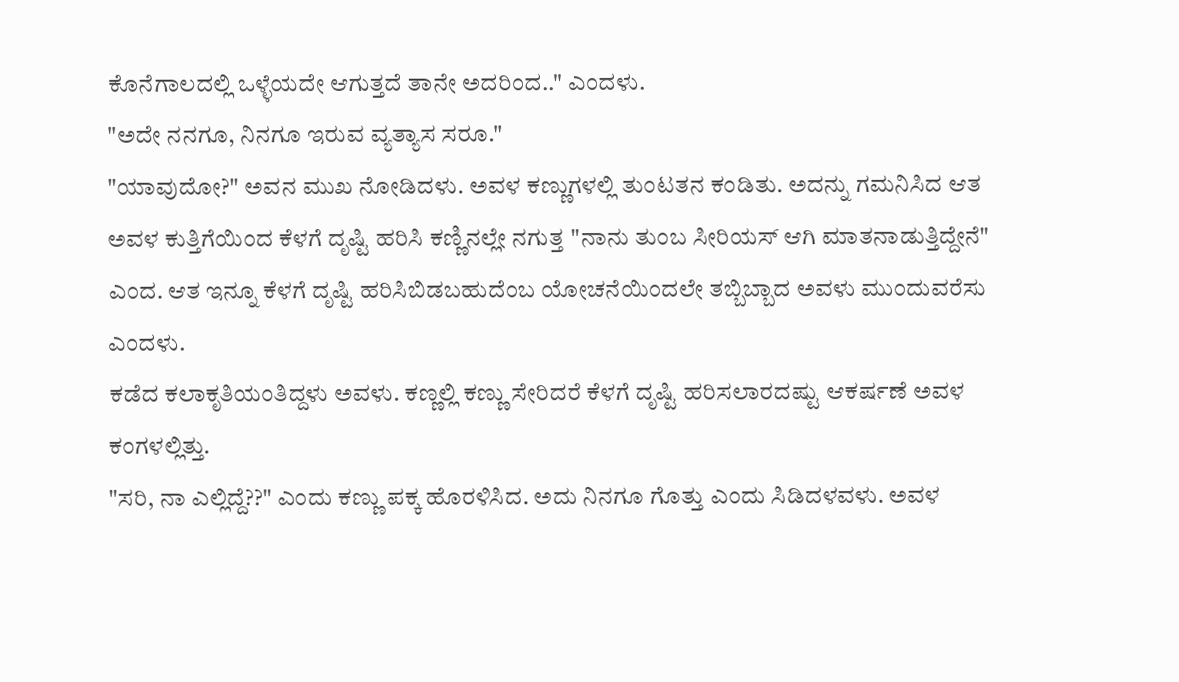ಕೊನೆಗಾಲದಲ್ಲಿ ಒಳ್ಳೆಯದೇ ಆಗುತ್ತದೆ ತಾನೇ ಅದರಿಂದ.." ಎಂದಳು.
"ಅದೇ ನನಗೂ, ನಿನಗೂ ಇರುವ ವ್ಯತ್ಯಾಸ ಸರೂ."
"ಯಾವುದೋ?" ಅವನ ಮುಖ ನೋಡಿದಳು. ಅವಳ ಕಣ್ಣುಗಳಲ್ಲಿ ತುಂಟತನ ಕಂಡಿತು. ಅದನ್ನು ಗಮನಿಸಿದ ಆತ ಅವಳ ಕುತ್ತಿಗೆಯಿಂದ ಕೆಳಗೆ ದೃಷ್ಟಿ ಹರಿಸಿ ಕಣ್ಣಿನಲ್ಲೇ ನಗುತ್ತ "ನಾನು ತುಂಬ ಸೀರಿಯಸ್ ಆಗಿ ಮಾತನಾಡುತ್ತಿದ್ದೇನೆ" ಎಂದ. ಆತ ಇನ್ನೂ ಕೆಳಗೆ ದೃಷ್ಟಿ ಹರಿಸಿಬಿಡಬಹುದೆಂಬ ಯೋಚನೆಯಿಂದಲೇ ತಬ್ಬಿಬ್ಬಾದ ಅವಳು ಮುಂದುವರೆಸು ಎಂದಳು.
ಕಡೆದ ಕಲಾಕೃತಿಯಂತಿದ್ದಳು ಅವಳು. ಕಣ್ಣಲ್ಲಿ ಕಣ್ಣು ಸೇರಿದರೆ ಕೆಳಗೆ ದೃಷ್ಟಿ ಹರಿಸಲಾರದಷ್ಟು ಆಕರ್ಷಣೆ ಅವಳ ಕಂಗಳಲ್ಲಿತ್ತು.
"ಸರಿ, ನಾ ಎಲ್ಲಿದ್ದೆ??" ಎಂದು ಕಣ್ಣು ಪಕ್ಕ ಹೊರಳಿಸಿದ. ಅದು ನಿನಗೂ ಗೊತ್ತು ಎಂದು ಸಿಡಿದಳವಳು. ಅವಳ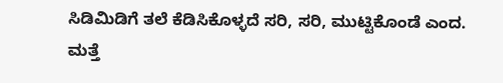ಸಿಡಿಮಿಡಿಗೆ ತಲೆ ಕೆಡಿಸಿಕೊಳ್ಳದೆ ಸರಿ, ಸರಿ, ಮುಟ್ಟಿಕೊಂಡೆ ಎಂದ. ಮತ್ತೆ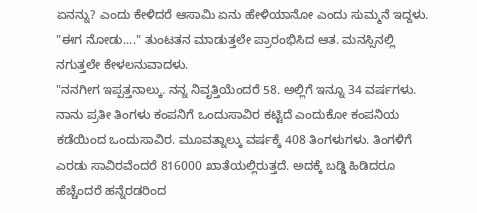ಏನನ್ನು? ಎಂದು ಕೇಳಿದರೆ ಆಸಾಮಿ ಏನು ಹೇಳಿಯಾನೋ ಎಂದು ಸುಮ್ಮನೆ ಇದ್ದಳು.
"ಈಗ ನೋಡು...." ತುಂಟತನ ಮಾಡುತ್ತಲೇ ಪ್ರಾರಂಭಿಸಿದ ಆತ. ಮನಸ್ಸಿನಲ್ಲಿ ನಗುತ್ತಲೇ ಕೇಳಲನುವಾದಳು.
"ನನಗೀಗ ಇಪ್ಪತ್ತನಾಲ್ಕು. ನನ್ನ ನಿವೃತ್ತಿಯೆಂದರೆ 58. ಅಲ್ಲಿಗೆ ಇನ್ನೂ 34 ವರ್ಷಗಳು. ನಾನು ಪ್ರತೀ ತಿಂಗಳು ಕಂಪನಿಗೆ ಒಂದುಸಾವಿರ ಕಟ್ಟಿದೆ ಎಂದುಕೋ ಕಂಪನಿಯ ಕಡೆಯಿಂದ ಒಂದುಸಾವಿರ. ಮೂವತ್ನಾಲ್ಕು ವರ್ಷಕ್ಕೆ 408 ತಿಂಗಳುಗಳು. ತಿಂಗಳಿಗೆ ಎರಡು ಸಾವಿರವೆಂದರೆ 816000 ಖಾತೆಯಲ್ಲಿರುತ್ತದೆ. ಅದಕ್ಕೆ ಬಡ್ಡಿ ಹಿಡಿದರೂ ಹೆಚ್ಚೆಂದರೆ ಹನ್ನೆರಡರಿಂದ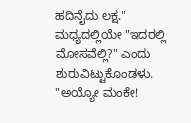ಹದಿನೈದು ಲಕ್ಷ."
ಮಧ್ಯದಲ್ಲಿಯೇ "ಇದರಲ್ಲಿ ಮೋಸವೆಲ್ಲಿ?" ಎಂದು ಶುರುವಿಟ್ಟುಕೊಂಡಳು.
"ಅಯ್ಯೋ ಮಂಕೇ!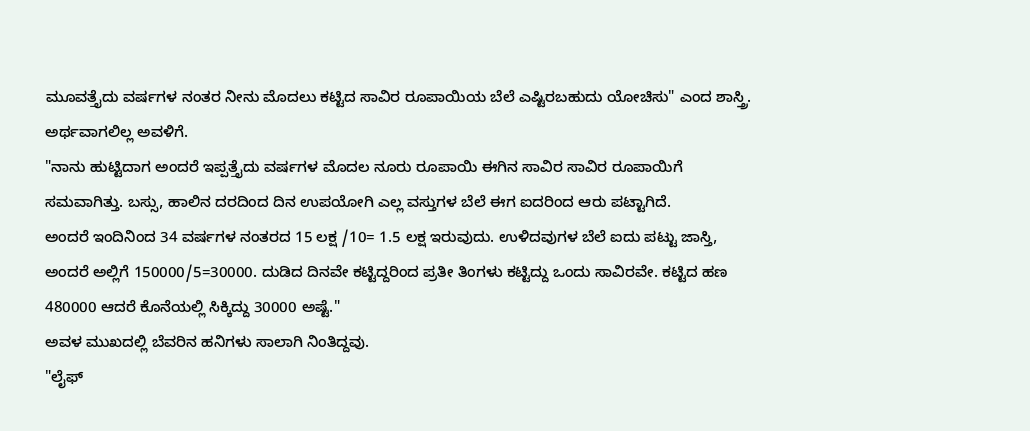ಮೂವತ್ತೈದು ವರ್ಷಗಳ ನಂತರ ನೀನು ಮೊದಲು ಕಟ್ಟಿದ ಸಾವಿರ ರೂಪಾಯಿಯ ಬೆಲೆ ಎಷ್ಟಿರಬಹುದು ಯೋಚಿಸು" ಎಂದ ಶಾಸ್ತ್ರಿ.
ಅರ್ಥವಾಗಲಿಲ್ಲ ಅವಳಿಗೆ.
"ನಾನು ಹುಟ್ಟಿದಾಗ ಅಂದರೆ ಇಪ್ಪತ್ತೈದು ವರ್ಷಗಳ ಮೊದಲ ನೂರು ರೂಪಾಯಿ ಈಗಿನ ಸಾವಿರ ಸಾವಿರ ರೂಪಾಯಿಗೆ ಸಮವಾಗಿತ್ತು. ಬಸ್ಸು, ಹಾಲಿನ ದರದಿಂದ ದಿನ ಉಪಯೋಗಿ ಎಲ್ಲ ವಸ್ತುಗಳ ಬೆಲೆ ಈಗ ಐದರಿಂದ ಆರು ಪಟ್ಟಾಗಿದೆ.
ಅಂದರೆ ಇಂದಿನಿಂದ 34 ವರ್ಷಗಳ ನಂತರದ 15 ಲಕ್ಷ /10= 1.5 ಲಕ್ಷ ಇರುವುದು. ಉಳಿದವುಗಳ ಬೆಲೆ ಐದು ಪಟ್ಟು ಜಾಸ್ತಿ, ಅಂದರೆ ಅಲ್ಲಿಗೆ 150000/5=30000. ದುಡಿದ ದಿನವೇ ಕಟ್ಟಿದ್ದರಿಂದ ಪ್ರತೀ ತಿಂಗಳು ಕಟ್ಟಿದ್ದು ಒಂದು ಸಾವಿರವೇ. ಕಟ್ಟಿದ ಹಣ 480000 ಆದರೆ ಕೊನೆಯಲ್ಲಿ ಸಿಕ್ಕಿದ್ದು 30000 ಅಷ್ಟೆ."
ಅವಳ ಮುಖದಲ್ಲಿ ಬೆವರಿನ ಹನಿಗಳು ಸಾಲಾಗಿ ನಿಂತಿದ್ದವು.
"ಲೈಫ್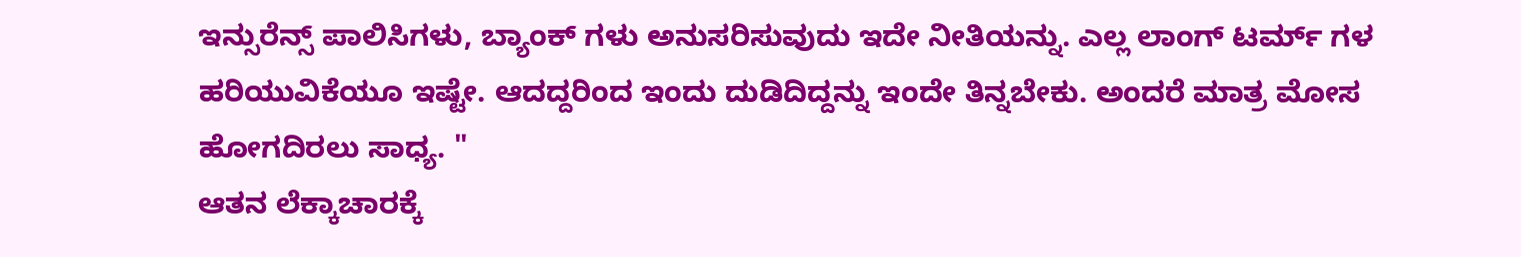ಇನ್ಸುರೆನ್ಸ್ ಪಾಲಿಸಿಗಳು, ಬ್ಯಾಂಕ್ ಗಳು ಅನುಸರಿಸುವುದು ಇದೇ ನೀತಿಯನ್ನು. ಎಲ್ಲ ಲಾಂಗ್ ಟರ್ಮ್ ಗಳ ಹರಿಯುವಿಕೆಯೂ ಇಷ್ಟೇ. ಆದದ್ದರಿಂದ ಇಂದು ದುಡಿದಿದ್ದನ್ನು ಇಂದೇ ತಿನ್ನಬೇಕು. ಅಂದರೆ ಮಾತ್ರ ಮೋಸ ಹೋಗದಿರಲು ಸಾಧ್ಯ. "
ಆತನ ಲೆಕ್ಕಾಚಾರಕ್ಕೆ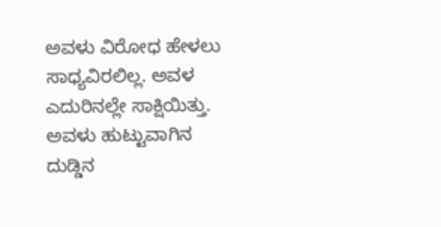ಅವಳು ವಿರೋಧ ಹೇಳಲು ಸಾಧ್ಯವಿರಲಿಲ್ಲ. ಅವಳ ಎದುರಿನಲ್ಲೇ ಸಾಕ್ಷಿಯಿತ್ತು. ಅವಳು ಹುಟ್ಟುವಾಗಿನ ದುಡ್ಡಿನ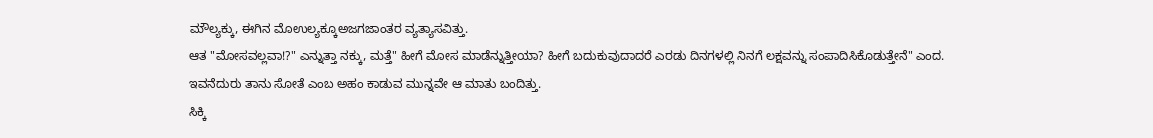ಮೌಲ್ಯಕ್ಕು, ಈಗಿನ ಮೊಉಲ್ಯಕ್ಕೂಅಜಗಜಾಂತರ ವ್ಯತ್ಯಾಸವಿತ್ತು.
ಆತ "ಮೋಸವಲ್ಲವಾ!?" ಎನ್ನುತ್ತಾ ನಕ್ಕು, ಮತ್ತೆ" ಹೀಗೆ ಮೋಸ ಮಾಡೆನ್ನುತ್ತೀಯಾ? ಹೀಗೆ ಬದುಕುವುದಾದರೆ ಎರಡು ದಿನಗಳಲ್ಲಿ ನಿನಗೆ ಲಕ್ಷವನ್ನು ಸಂಪಾದಿಸಿಕೊಡುತ್ತೇನೆ" ಎಂದ.
ಇವನೆದುರು ತಾನು ಸೋತೆ ಎಂಬ ಅಹಂ ಕಾಡುವ ಮುನ್ನವೇ ಆ ಮಾತು ಬಂದಿತ್ತು.
ಸಿಕ್ಕಿ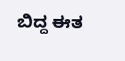ಬಿದ್ದ ಈತ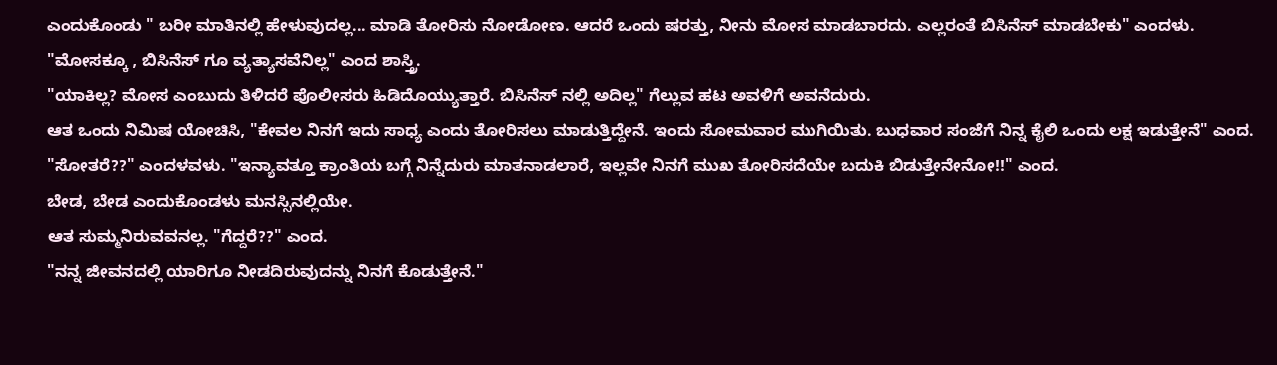ಎಂದುಕೊಂಡು " ಬರೀ ಮಾತಿನಲ್ಲಿ ಹೇಳುವುದಲ್ಲ... ಮಾಡಿ ತೋರಿಸು ನೋಡೋಣ. ಆದರೆ ಒಂದು ಷರತ್ತು, ನೀನು ಮೋಸ ಮಾಡಬಾರದು. ಎಲ್ಲರಂತೆ ಬಿಸಿನೆಸ್ ಮಾಡಬೇಕು" ಎಂದಳು.
"ಮೋಸಕ್ಕೂ , ಬಿಸಿನೆಸ್ ಗೂ ವ್ಯತ್ಯಾಸವೆನಿಲ್ಲ" ಎಂದ ಶಾಸ್ತ್ರಿ.
"ಯಾಕಿಲ್ಲ? ಮೋಸ ಎಂಬುದು ತಿಳಿದರೆ ಪೊಲೀಸರು ಹಿಡಿದೊಯ್ಯುತ್ತಾರೆ. ಬಿಸಿನೆಸ್ ನಲ್ಲಿ ಅದಿಲ್ಲ" ಗೆಲ್ಲುವ ಹಟ ಅವಳಿಗೆ ಅವನೆದುರು.
ಆತ ಒಂದು ನಿಮಿಷ ಯೋಚಿಸಿ, "ಕೇವಲ ನಿನಗೆ ಇದು ಸಾಧ್ಯ ಎಂದು ತೋರಿಸಲು ಮಾಡುತ್ತಿದ್ದೇನೆ. ಇಂದು ಸೋಮವಾರ ಮುಗಿಯಿತು. ಬುಧವಾರ ಸಂಜೆಗೆ ನಿನ್ನ ಕೈಲಿ ಒಂದು ಲಕ್ಷ ಇಡುತ್ತೇನೆ" ಎಂದ.
"ಸೋತರೆ??" ಎಂದಳವಳು. "ಇನ್ಯಾವತ್ತೂ ಕ್ರಾಂತಿಯ ಬಗ್ಗೆ ನಿನ್ನೆದುರು ಮಾತನಾಡಲಾರೆ, ಇಲ್ಲವೇ ನಿನಗೆ ಮುಖ ತೋರಿಸದೆಯೇ ಬದುಕಿ ಬಿಡುತ್ತೇನೇನೋ!!" ಎಂದ.
ಬೇಡ, ಬೇಡ ಎಂದುಕೊಂಡಳು ಮನಸ್ಸಿನಲ್ಲಿಯೇ.
ಆತ ಸುಮ್ಮನಿರುವವನಲ್ಲ. "ಗೆದ್ದರೆ??" ಎಂದ.
"ನನ್ನ ಜೀವನದಲ್ಲಿ ಯಾರಿಗೂ ನೀಡದಿರುವುದನ್ನು ನಿನಗೆ ಕೊಡುತ್ತೇನೆ."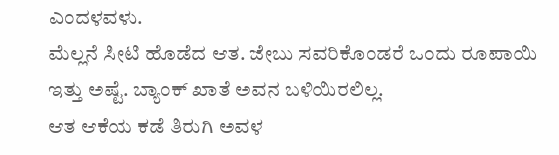ಎಂದಳವಳು.
ಮೆಲ್ಲನೆ ಸೀಟಿ ಹೊಡೆದ ಆತ. ಜೇಬು ಸವರಿಕೊಂಡರೆ ಒಂದು ರೂಪಾಯಿ ಇತ್ತು ಅಷ್ಟೆ. ಬ್ಯಾಂಕ್ ಖಾತೆ ಅವನ ಬಳಿಯಿರಲಿಲ್ಲ.
ಆತ ಆಕೆಯ ಕಡೆ ತಿರುಗಿ ಅವಳ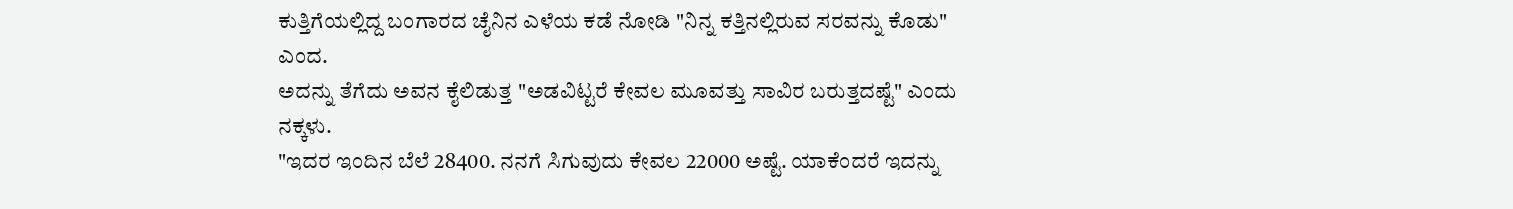ಕುತ್ತಿಗೆಯಲ್ಲಿದ್ದ ಬಂಗಾರದ ಚೈನಿನ ಎಳೆಯ ಕಡೆ ನೋಡಿ "ನಿನ್ನ ಕತ್ತಿನಲ್ಲಿರುವ ಸರವನ್ನು ಕೊಡು" ಎಂದ.
ಅದನ್ನು ತೆಗೆದು ಅವನ ಕೈಲಿಡುತ್ತ "ಅಡವಿಟ್ಟರೆ ಕೇವಲ ಮೂವತ್ತು ಸಾವಿರ ಬರುತ್ತದಷ್ಟೆ" ಎಂದು ನಕ್ಕಳು.
"ಇದರ ಇಂದಿನ ಬೆಲೆ 28400. ನನಗೆ ಸಿಗುವುದು ಕೇವಲ 22000 ಅಷ್ಟೆ. ಯಾಕೆಂದರೆ ಇದನ್ನು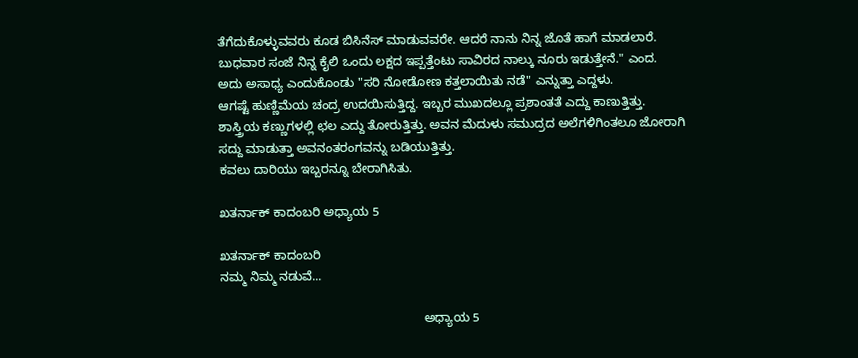ತೆಗೆದುಕೊಳ್ಳುವವರು ಕೂಡ ಬಿಸಿನೆಸ್ ಮಾಡುವವರೇ. ಆದರೆ ನಾನು ನಿನ್ನ ಜೊತೆ ಹಾಗೆ ಮಾಡಲಾರೆ. ಬುಧವಾರ ಸಂಜೆ ನಿನ್ನ ಕೈಲಿ ಒಂದು ಲಕ್ಷದ ಇಪ್ಪತ್ತೆಂಟು ಸಾವಿರದ ನಾಲ್ಕು ನೂರು ಇಡುತ್ತೇನೆ." ಎಂದ.
ಅದು ಅಸಾಧ್ಯ ಎಂದುಕೊಂಡು "ಸರಿ ನೋಡೋಣ ಕತ್ತಲಾಯಿತು ನಡೆ" ಎನ್ನುತ್ತಾ ಎದ್ದಳು.
ಆಗಷ್ಟೆ ಹುಣ್ಣಿಮೆಯ ಚಂದ್ರ ಉದಯಿಸುತ್ತಿದ್ದ. ಇಬ್ಬರ ಮುಖದಲ್ಲೂ ಪ್ರಶಾಂತತೆ ಎದ್ದು ಕಾಣುತ್ತಿತ್ತು.
ಶಾಸ್ತ್ರಿಯ ಕಣ್ಣುಗಳಲ್ಲಿ ಛಲ ಎದ್ದು ತೋರುತ್ತಿತ್ತು. ಅವನ ಮೆದುಳು ಸಮುದ್ರದ ಅಲೆಗಳಿಗಿಂತಲೂ ಜೋರಾಗಿ ಸದ್ದು ಮಾಡುತ್ತಾ ಅವನಂತರಂಗವನ್ನು ಬಡಿಯುತ್ತಿತ್ತು.
ಕವಲು ದಾರಿಯು ಇಬ್ಬರನ್ನೂ ಬೇರಾಗಿಸಿತು.

ಖತರ್ನಾಕ್ ಕಾದಂಬರಿ ಅಧ್ಯಾಯ 5

ಖತರ್ನಾಕ್ ಕಾದಂಬರಿ
ನಮ್ಮ ನಿಮ್ಮ ನಡುವೆ...

                                                           ಅಧ್ಯಾಯ 5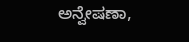ಅನ್ವೇಷಣಾ,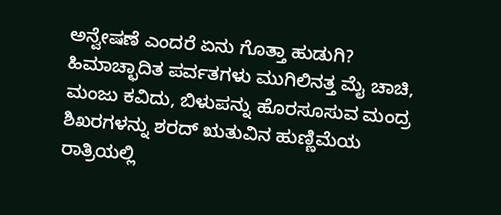ಅನ್ವೇಷಣೆ ಎಂದರೆ ಏನು ಗೊತ್ತಾ ಹುಡುಗಿ? ಹಿಮಾಚ್ಛಾದಿತ ಪರ್ವತಗಳು ಮುಗಿಲಿನತ್ತ ಮೈ ಚಾಚಿ, ಮಂಜು ಕವಿದು, ಬಿಳುಪನ್ನು ಹೊರಸೂಸುವ ಮಂದ್ರ ಶಿಖರಗಳನ್ನು ಶರದ್ ಋತುವಿನ ಹುಣ್ಣಿಮೆಯ ರಾತ್ರಿಯಲ್ಲಿ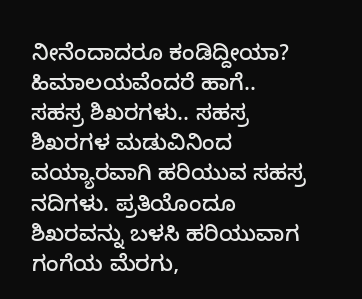ನೀನೆಂದಾದರೂ ಕಂಡಿದ್ದೀಯಾ? ಹಿಮಾಲಯವೆಂದರೆ ಹಾಗೆ.. ಸಹಸ್ರ ಶಿಖರಗಳು.. ಸಹಸ್ರ ಶಿಖರಗಳ ಮಡುವಿನಿಂದ ವಯ್ಯಾರವಾಗಿ ಹರಿಯುವ ಸಹಸ್ರ ನದಿಗಳು. ಪ್ರತಿಯೊಂದೂ ಶಿಖರವನ್ನು ಬಳಸಿ ಹರಿಯುವಾಗ ಗಂಗೆಯ ಮೆರಗು,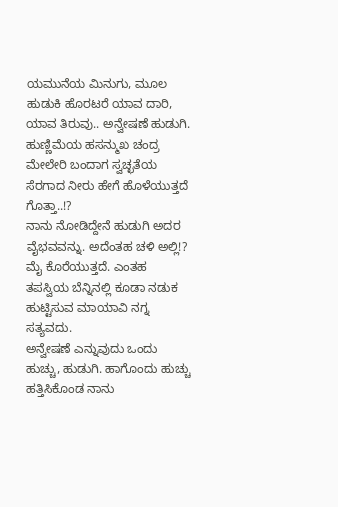ಯಮುನೆಯ ಮಿನುಗು, ಮೂಲ ಹುಡುಕಿ ಹೊರಟರೆ ಯಾವ ದಾರಿ, ಯಾವ ತಿರುವು.. ಅನ್ವೇಷಣೆ ಹುಡುಗಿ.
ಹುಣ್ಣಿಮೆಯ ಹಸನ್ಮುಖ ಚಂದ್ರ ಮೇಲೇರಿ ಬಂದಾಗ ಸ್ವಚ್ಛತೆಯ ಸೆರಗಾದ ನೀರು ಹೇಗೆ ಹೊಳೆಯುತ್ತದೆ ಗೊತ್ತಾ..!?
ನಾನು ನೋಡಿದ್ದೇನೆ ಹುಡುಗಿ ಅದರ ವೈಭವವನ್ನು. ಅದೆಂತಹ ಚಳಿ ಅಲ್ಲಿ!? ಮೈ ಕೊರೆಯುತ್ತದೆ. ಎಂತಹ ತಪಸ್ವಿಯ ಬೆನ್ನಿನಲ್ಲಿ ಕೂಡಾ ನಡುಕ ಹುಟ್ಟಿಸುವ ಮಾಯಾವಿ ನಗ್ನ ಸತ್ಯವದು.
ಅನ್ವೇಷಣೆ ಎನ್ನುವುದು ಒಂದು ಹುಚ್ಚು, ಹುಡುಗಿ. ಹಾಗೊಂದು ಹುಚ್ಚು ಹತ್ತಿಸಿಕೊಂಡ ನಾನು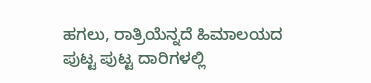ಹಗಲು, ರಾತ್ರಿಯೆನ್ನದೆ ಹಿಮಾಲಯದ ಪುಟ್ಟ ಪುಟ್ಟ ದಾರಿಗಳಲ್ಲಿ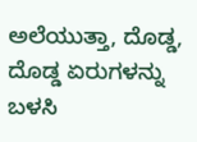ಅಲೆಯುತ್ತಾ, ದೊಡ್ಡ, ದೊಡ್ಡ ಏರುಗಳನ್ನು ಬಳಸಿ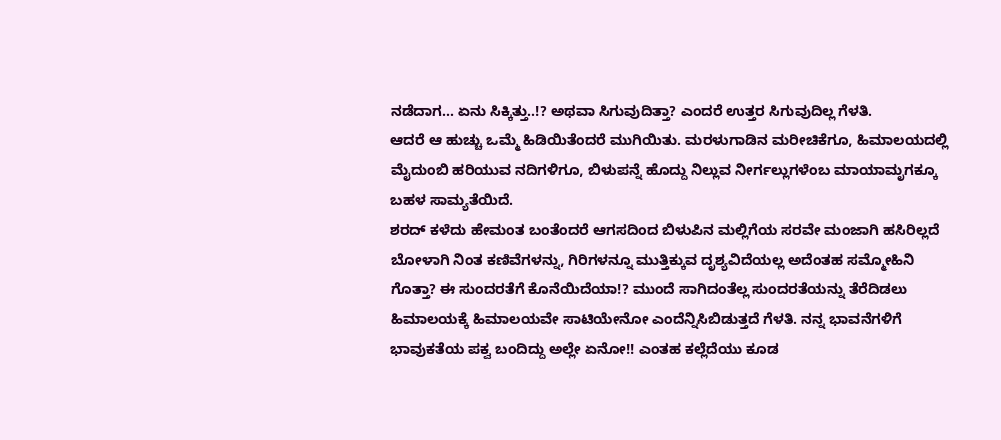ನಡೆದಾಗ... ಏನು ಸಿಕ್ಕಿತ್ತು..!? ಅಥವಾ ಸಿಗುವುದಿತ್ತಾ? ಎಂದರೆ ಉತ್ತರ ಸಿಗುವುದಿಲ್ಲ ಗೆಳತಿ.
ಆದರೆ ಆ ಹುಚ್ಚು ಒಮ್ಮೆ ಹಿಡಿಯಿತೆಂದರೆ ಮುಗಿಯಿತು. ಮರಳುಗಾಡಿನ ಮರೀಚಿಕೆಗೂ, ಹಿಮಾಲಯದಲ್ಲಿ ಮೈದುಂಬಿ ಹರಿಯುವ ನದಿಗಳಿಗೂ, ಬಿಳುಪನ್ನೆ ಹೊದ್ದು ನಿಲ್ಲುವ ನೀರ್ಗಲ್ಲುಗಳೆಂಬ ಮಾಯಾಮೃಗಕ್ಕೂ ಬಹಳ ಸಾಮ್ಯತೆಯಿದೆ.
ಶರದ್ ಕಳೆದು ಹೇಮಂತ ಬಂತೆಂದರೆ ಆಗಸದಿಂದ ಬಿಳುಪಿನ ಮಲ್ಲಿಗೆಯ ಸರವೇ ಮಂಜಾಗಿ ಹಸಿರಿಲ್ಲದೆ ಬೋಳಾಗಿ ನಿಂತ ಕಣಿವೆಗಳನ್ನು, ಗಿರಿಗಳನ್ನೂ ಮುತ್ತಿಕ್ಕುವ ದೃಶ್ಯವಿದೆಯಲ್ಲ ಅದೆಂತಹ ಸಮ್ಮೋಹಿನಿ ಗೊತ್ತಾ? ಈ ಸುಂದರತೆಗೆ ಕೊನೆಯಿದೆಯಾ!? ಮುಂದೆ ಸಾಗಿದಂತೆಲ್ಲ ಸುಂದರತೆಯನ್ನು ತೆರೆದಿಡಲು ಹಿಮಾಲಯಕ್ಕೆ ಹಿಮಾಲಯವೇ ಸಾಟಿಯೇನೋ ಎಂದೆನ್ನಿಸಿಬಿಡುತ್ತದೆ ಗೆಳತಿ. ನನ್ನ ಭಾವನೆಗಳಿಗೆ ಭಾವುಕತೆಯ ಪಕ್ವ ಬಂದಿದ್ದು ಅಲ್ಲೇ ಏನೋ!! ಎಂತಹ ಕಲ್ಲೆದೆಯು ಕೂಡ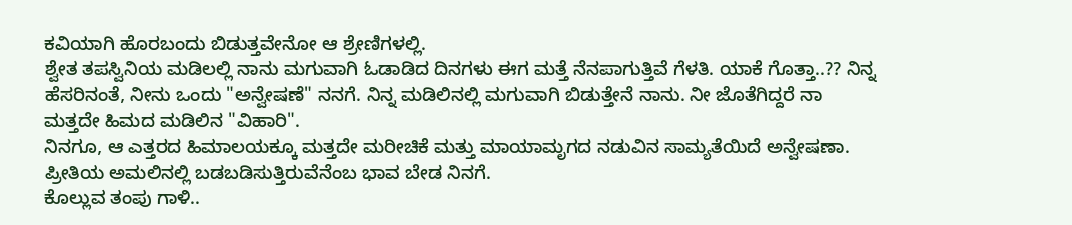ಕವಿಯಾಗಿ ಹೊರಬಂದು ಬಿಡುತ್ತವೇನೋ ಆ ಶ್ರೇಣಿಗಳಲ್ಲಿ.
ಶ್ವೇತ ತಪಸ್ವಿನಿಯ ಮಡಿಲಲ್ಲಿ ನಾನು ಮಗುವಾಗಿ ಓಡಾಡಿದ ದಿನಗಳು ಈಗ ಮತ್ತೆ ನೆನಪಾಗುತ್ತಿವೆ ಗೆಳತಿ. ಯಾಕೆ ಗೊತ್ತಾ..?? ನಿನ್ನ ಹೆಸರಿನಂತೆ, ನೀನು ಒಂದು "ಅನ್ವೇಷಣೆ" ನನಗೆ. ನಿನ್ನ ಮಡಿಲಿನಲ್ಲಿ ಮಗುವಾಗಿ ಬಿಡುತ್ತೇನೆ ನಾನು. ನೀ ಜೊತೆಗಿದ್ದರೆ ನಾ ಮತ್ತದೇ ಹಿಮದ ಮಡಿಲಿನ "ವಿಹಾರಿ".
ನಿನಗೂ, ಆ ಎತ್ತರದ ಹಿಮಾಲಯಕ್ಕೂ ಮತ್ತದೇ ಮರೀಚಿಕೆ ಮತ್ತು ಮಾಯಾಮೃಗದ ನಡುವಿನ ಸಾಮ್ಯತೆಯಿದೆ ಅನ್ವೇಷಣಾ. ಪ್ರೀತಿಯ ಅಮಲಿನಲ್ಲಿ ಬಡಬಡಿಸುತ್ತಿರುವೆನೆಂಬ ಭಾವ ಬೇಡ ನಿನಗೆ.
ಕೊಲ್ಲುವ ತಂಪು ಗಾಳಿ..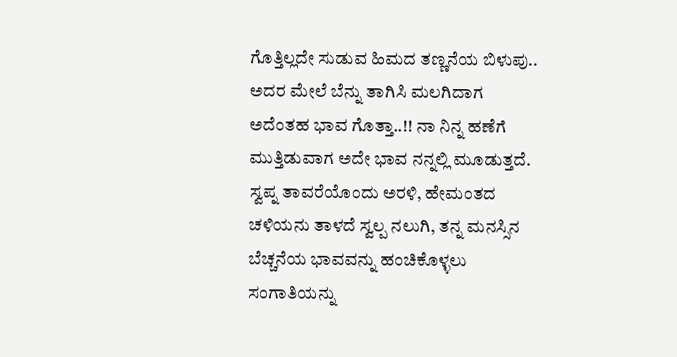ಗೊತ್ತಿಲ್ಲದೇ ಸುಡುವ ಹಿಮದ ತಣ್ಣನೆಯ ಬಿಳುಪು.. ಅದರ ಮೇಲೆ ಬೆನ್ನು ತಾಗಿಸಿ ಮಲಗಿದಾಗ ಅದೆಂತಹ ಭಾವ ಗೊತ್ತಾ..!! ನಾ ನಿನ್ನ ಹಣೆಗೆ ಮುತ್ತಿಡುವಾಗ ಅದೇ ಭಾವ ನನ್ನಲ್ಲಿ ಮೂಡುತ್ತದೆ.
ಸ್ವಪ್ನ ತಾವರೆಯೊಂದು ಅರಳಿ, ಹೇಮಂತದ ಚಳಿಯನು ತಾಳದೆ ಸ್ವಲ್ಪ ನಲುಗಿ, ತನ್ನ ಮನಸ್ಸಿನ ಬೆಚ್ಚನೆಯ ಭಾವವನ್ನು ಹಂಚಿಕೊಳ್ಳಲು ಸಂಗಾತಿಯನ್ನು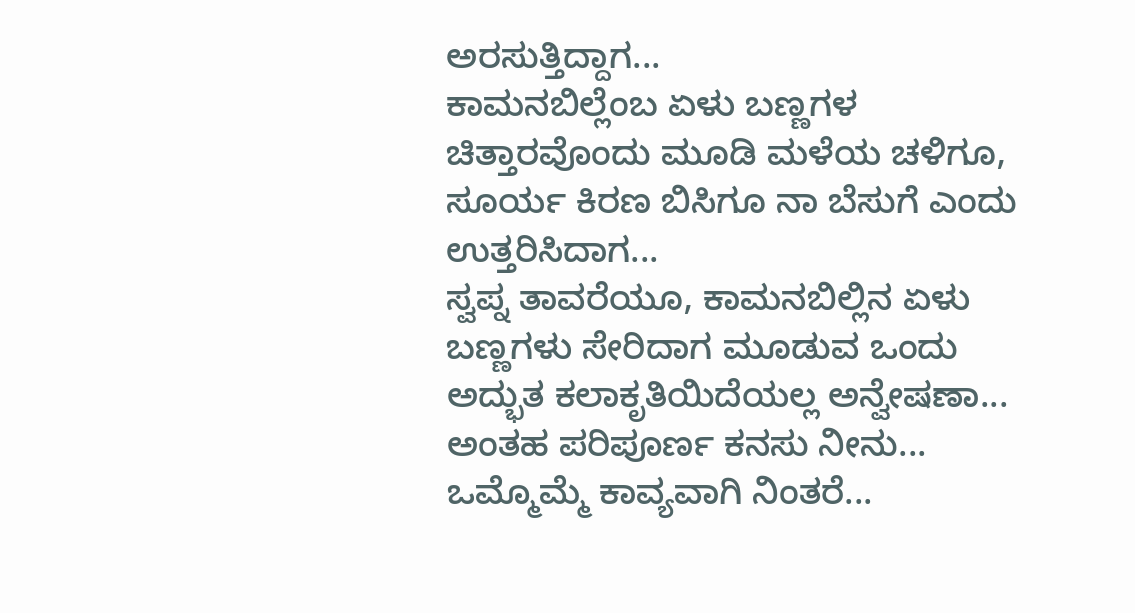ಅರಸುತ್ತಿದ್ದಾಗ...
ಕಾಮನಬಿಲ್ಲೆಂಬ ಏಳು ಬಣ್ಣಗಳ ಚಿತ್ತಾರವೊಂದು ಮೂಡಿ ಮಳೆಯ ಚಳಿಗೂ, ಸೂರ್ಯ ಕಿರಣ ಬಿಸಿಗೂ ನಾ ಬೆಸುಗೆ ಎಂದು ಉತ್ತರಿಸಿದಾಗ...
ಸ್ವಪ್ನ ತಾವರೆಯೂ, ಕಾಮನಬಿಲ್ಲಿನ ಏಳು ಬಣ್ಣಗಳು ಸೇರಿದಾಗ ಮೂಡುವ ಒಂದು ಅದ್ಭುತ ಕಲಾಕೃತಿಯಿದೆಯಲ್ಲ ಅನ್ವೇಷಣಾ... ಅಂತಹ ಪರಿಪೂರ್ಣ ಕನಸು ನೀನು...
ಒಮ್ಮೊಮ್ಮೆ ಕಾವ್ಯವಾಗಿ ನಿಂತರೆ...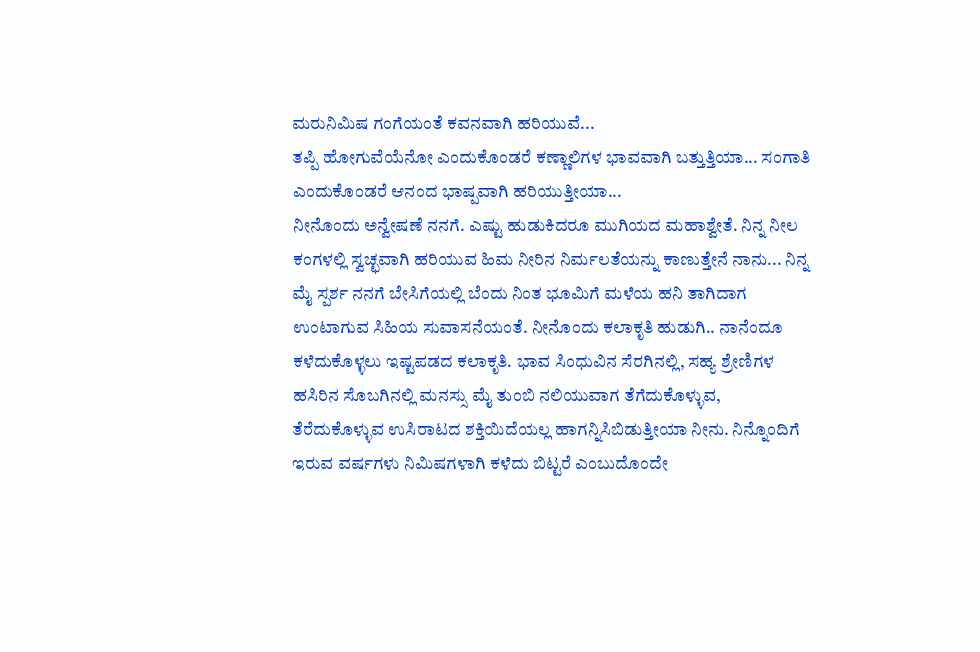ಮರುನಿಮಿಷ ಗಂಗೆಯಂತೆ ಕವನವಾಗಿ ಹರಿಯುವೆ...
ತಪ್ಪಿ ಹೋಗುವೆಯೆನೋ ಎಂದುಕೊಂಡರೆ ಕಣ್ಣಾಲಿಗಳ ಭಾವವಾಗಿ ಬತ್ತುತ್ತಿಯಾ... ಸಂಗಾತಿ ಎಂದುಕೊಂಡರೆ ಆನಂದ ಭಾಷ್ಪವಾಗಿ ಹರಿಯುತ್ತೀಯಾ...
ನೀನೊಂದು ಅನ್ವೇಷಣೆ ನನಗೆ. ಎಷ್ಟು ಹುಡುಕಿದರೂ ಮುಗಿಯದ ಮಹಾಶ್ವೇತೆ. ನಿನ್ನ ನೀಲ ಕಂಗಳಲ್ಲಿ ಸ್ವಚ್ಛವಾಗಿ ಹರಿಯುವ ಹಿಮ ನೀರಿನ ನಿರ್ಮಲತೆಯನ್ನು ಕಾಣುತ್ತೇನೆ ನಾನು... ನಿನ್ನ ಮೈ ಸ್ಪರ್ಶ ನನಗೆ ಬೇಸಿಗೆಯಲ್ಲಿ ಬೆಂದು ನಿಂತ ಭೂಮಿಗೆ ಮಳೆಯ ಹನಿ ತಾಗಿದಾಗ ಉಂಟಾಗುವ ಸಿಹಿಯ ಸುವಾಸನೆಯಂತೆ. ನೀನೊಂದು ಕಲಾಕೃತಿ ಹುಡುಗಿ.. ನಾನೆಂದೂ ಕಳೆದುಕೊಳ್ಳಲು ಇಷ್ಟಪಡದ ಕಲಾಕೃತಿ. ಭಾವ ಸಿಂಧುವಿನ ಸೆರಗಿನಲ್ಲಿ, ಸಹ್ಯ ಶ್ರೇಣಿಗಳ ಹಸಿರಿನ ಸೊಬಗಿನಲ್ಲಿ ಮನಸ್ಸು ಮೈ ತುಂಬಿ ನಲಿಯುವಾಗ ತೆಗೆದುಕೊಳ್ಳುವ, ತೆರೆದುಕೊಳ್ಳುವ ಉಸಿರಾಟದ ಶಕ್ತಿಯಿದೆಯಲ್ಲ ಹಾಗನ್ನಿಸಿಬಿಡುತ್ತೀಯಾ ನೀನು. ನಿನ್ನೊಂದಿಗೆ ಇರುವ ವರ್ಷಗಳು ನಿಮಿಷಗಳಾಗಿ ಕಳೆದು ಬಿಟ್ಟರೆ ಎಂಬುದೊಂದೇ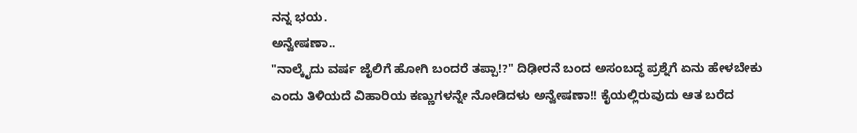ನನ್ನ ಭಯ.
ಅನ್ವೇಷಣಾ..
"ನಾಲ್ಕೈದು ವರ್ಷ ಜೈಲಿಗೆ ಹೋಗಿ ಬಂದರೆ ತಪ್ಪಾ!?" ದಿಢೀರನೆ ಬಂದ ಅಸಂಬದ್ಧ ಪ್ರಶ್ನೆಗೆ ಏನು ಹೇಳಬೇಕು ಎಂದು ತಿಳಿಯದೆ ವಿಹಾರಿಯ ಕಣ್ಣುಗಳನ್ನೇ ನೋಡಿದಳು ಅನ್ವೇಷಣಾ!! ಕೈಯಲ್ಲಿರುವುದು ಆತ ಬರೆದ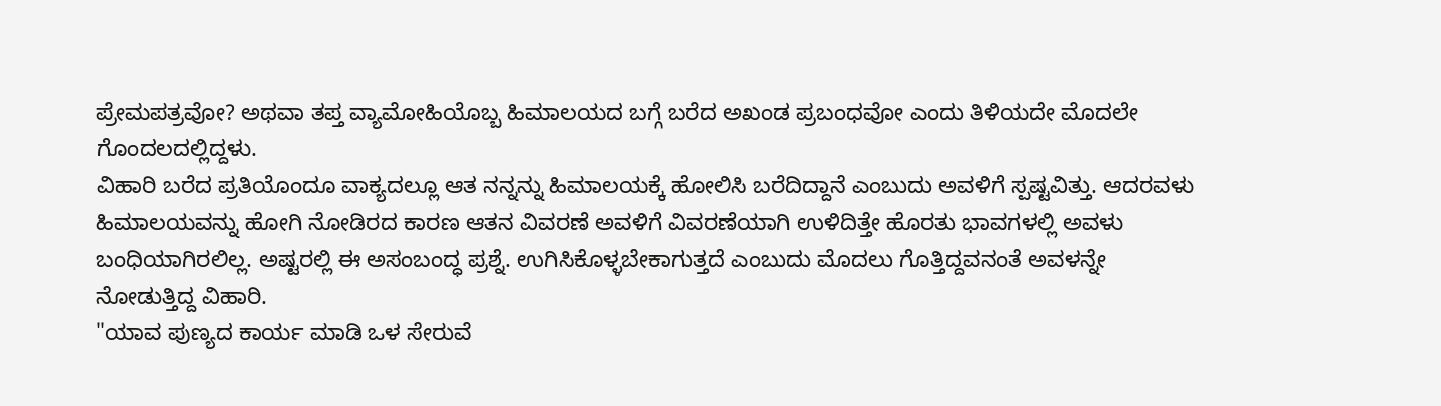ಪ್ರೇಮಪತ್ರವೋ? ಅಥವಾ ತಪ್ತ ವ್ಯಾಮೋಹಿಯೊಬ್ಬ ಹಿಮಾಲಯದ ಬಗ್ಗೆ ಬರೆದ ಅಖಂಡ ಪ್ರಬಂಧವೋ ಎಂದು ತಿಳಿಯದೇ ಮೊದಲೇ ಗೊಂದಲದಲ್ಲಿದ್ದಳು.
ವಿಹಾರಿ ಬರೆದ ಪ್ರತಿಯೊಂದೂ ವಾಕ್ಯದಲ್ಲೂ ಆತ ನನ್ನನ್ನು ಹಿಮಾಲಯಕ್ಕೆ ಹೋಲಿಸಿ ಬರೆದಿದ್ದಾನೆ ಎಂಬುದು ಅವಳಿಗೆ ಸ್ಪಷ್ಟವಿತ್ತು. ಆದರವಳು ಹಿಮಾಲಯವನ್ನು ಹೋಗಿ ನೋಡಿರದ ಕಾರಣ ಆತನ ವಿವರಣೆ ಅವಳಿಗೆ ವಿವರಣೆಯಾಗಿ ಉಳಿದಿತ್ತೇ ಹೊರತು ಭಾವಗಳಲ್ಲಿ ಅವಳು ಬಂಧಿಯಾಗಿರಲಿಲ್ಲ. ಅಷ್ಟರಲ್ಲಿ ಈ ಅಸಂಬಂದ್ಧ ಪ್ರಶ್ನೆ. ಉಗಿಸಿಕೊಳ್ಳಬೇಕಾಗುತ್ತದೆ ಎಂಬುದು ಮೊದಲು ಗೊತ್ತಿದ್ದವನಂತೆ ಅವಳನ್ನೇ ನೋಡುತ್ತಿದ್ದ ವಿಹಾರಿ.
"ಯಾವ ಪುಣ್ಯದ ಕಾರ್ಯ ಮಾಡಿ ಒಳ ಸೇರುವೆ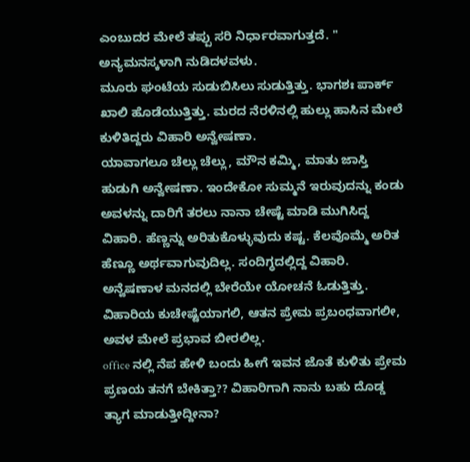ಎಂಬುದರ ಮೇಲೆ ತಪ್ಪು ಸರಿ ನಿರ್ಧಾರವಾಗುತ್ತದೆ. " ಅನ್ಯಮನಸ್ಕಳಾಗಿ ನುಡಿದಳವಳು.
ಮೂರು ಘಂಟೆಯ ಸುಡುಬಿಸಿಲು ಸುಡುತ್ತಿತ್ತು. ಭಾಗಶಃ ಪಾರ್ಕ್ ಖಾಲಿ ಹೊಡೆಯುತ್ತಿತ್ತು. ಮರದ ನೆರಳಿನಲ್ಲಿ ಹುಲ್ಲು ಹಾಸಿನ ಮೇಲೆ ಕುಳಿತಿದ್ದರು ವಿಹಾರಿ ಅನ್ವೇಷಣಾ.
ಯಾವಾಗಲೂ ಚೆಲ್ಲು ಚೆಲ್ಲು, ಮೌನ ಕಮ್ಮಿ, ಮಾತು ಜಾಸ್ತಿ ಹುಡುಗಿ ಅನ್ವೇಷಣಾ. ಇಂದೇಕೋ ಸುಮ್ಮನೆ ಇರುವುದನ್ನು ಕಂಡು ಅವಳನ್ನು ದಾರಿಗೆ ತರಲು ನಾನಾ ಚೇಷ್ಟೆ ಮಾಡಿ ಮುಗಿಸಿದ್ದ ವಿಹಾರಿ. ಹೆಣ್ಣನ್ನು ಅರಿತುಕೊಳ್ಳುವುದು ಕಷ್ಟ. ಕೆಲವೊಮ್ಮೆ ಅರಿತ ಹೆಣ್ಣೂ ಅರ್ಥವಾಗುವುದಿಲ್ಲ. ಸಂದಿಗ್ಧದಲ್ಲಿದ್ದ ವಿಹಾರಿ.
ಅನ್ವೆಷಣಾಳ ಮನದಲ್ಲಿ ಬೇರೆಯೇ ಯೋಚನೆ ಓಡುತ್ತಿತ್ತು. ವಿಹಾರಿಯ ಕುಚೇಷ್ಟೆಯಾಗಲಿ, ಆತನ ಪ್ರೇಮ ಪ್ರಬಂಧವಾಗಲೀ, ಅವಳ ಮೇಲೆ ಪ್ರಭಾವ ಬೀರಲಿಲ್ಲ.
office ನಲ್ಲಿ ನೆಪ ಹೇಳಿ ಬಂದು ಹೀಗೆ ಇವನ ಜೊತೆ ಕುಳಿತು ಪ್ರೇಮ ಪ್ರಣಯ ತನಗೆ ಬೇಕಿತ್ತಾ?? ವಿಹಾರಿಗಾಗಿ ನಾನು ಬಹು ದೊಡ್ಡ ತ್ಯಾಗ ಮಾಡುತ್ತೀದ್ದೀನಾ?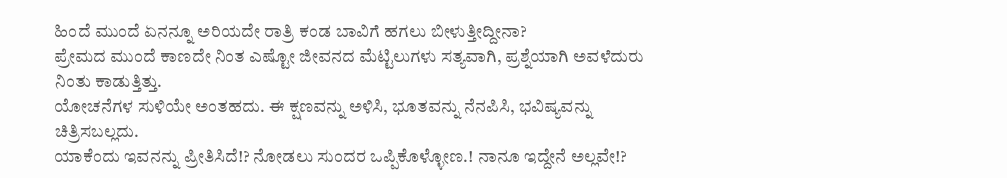ಹಿಂದೆ ಮುಂದೆ ಏನನ್ನೂ ಅರಿಯದೇ ರಾತ್ರಿ ಕಂಡ ಬಾವಿಗೆ ಹಗಲು ಬೀಳುತ್ತೀದ್ದೀನಾ?
ಪ್ರೇಮದ ಮುಂದೆ ಕಾಣದೇ ನಿಂತ ಎಷ್ಟೋ ಜೀವನದ ಮೆಟ್ಟಿಲುಗಳು ಸತ್ಯವಾಗಿ, ಪ್ರಶ್ನೆಯಾಗಿ ಅವಳೆದುರು ನಿಂತು ಕಾಡುತ್ತಿತ್ತು.
ಯೋಚನೆಗಳ ಸುಳಿಯೇ ಅಂತಹದು. ಈ ಕ್ಷಣವನ್ನು ಅಳಿಸಿ, ಭೂತವನ್ನು ನೆನಪಿಸಿ, ಭವಿಷ್ಯವನ್ನು ಚಿತ್ರಿಸಬಲ್ಲದು.
ಯಾಕೆಂದು ಇವನನ್ನು ಪ್ರೀತಿಸಿದೆ!? ನೋಡಲು ಸುಂದರ ಒಪ್ಪಿಕೊಳ್ಳೋಣ.! ನಾನೂ ಇದ್ದೇನೆ ಅಲ್ಲವೇ!?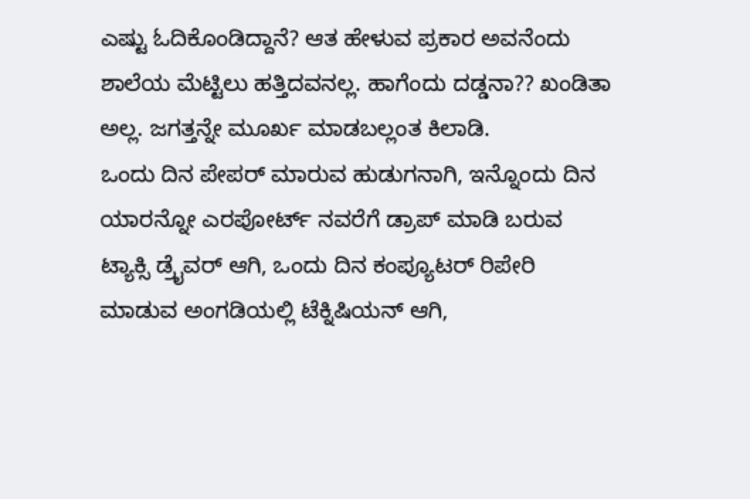ಎಷ್ಟು ಓದಿಕೊಂಡಿದ್ದಾನೆ? ಆತ ಹೇಳುವ ಪ್ರಕಾರ ಅವನೆಂದು ಶಾಲೆಯ ಮೆಟ್ಟಿಲು ಹತ್ತಿದವನಲ್ಲ. ಹಾಗೆಂದು ದಡ್ಡನಾ?? ಖಂಡಿತಾ ಅಲ್ಲ. ಜಗತ್ತನ್ನೇ ಮೂರ್ಖ ಮಾಡಬಲ್ಲಂತ ಕಿಲಾಡಿ.
ಒಂದು ದಿನ ಪೇಪರ್ ಮಾರುವ ಹುಡುಗನಾಗಿ, ಇನ್ನೊಂದು ದಿನ ಯಾರನ್ನೋ ಎರಪೋರ್ಟ್ ನವರೆಗೆ ಡ್ರಾಪ್ ಮಾಡಿ ಬರುವ ಟ್ಯಾಕ್ಸಿ ಡ್ರೈವರ್ ಆಗಿ, ಒಂದು ದಿನ ಕಂಪ್ಯೂಟರ್ ರಿಪೇರಿ ಮಾಡುವ ಅಂಗಡಿಯಲ್ಲಿ ಟೆಕ್ನಿಷಿಯನ್ ಆಗಿ,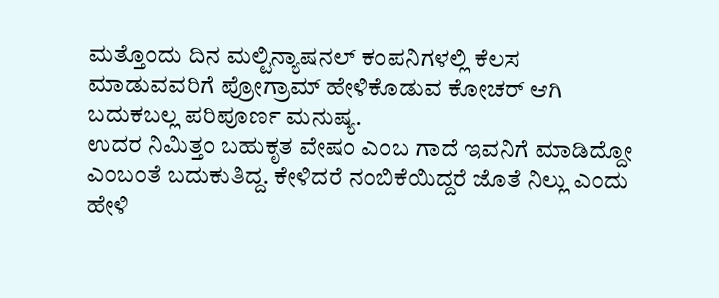ಮತ್ತೊಂದು ದಿನ ಮಲ್ಟಿನ್ಯಾಷನಲ್ ಕಂಪನಿಗಳಲ್ಲಿ ಕೆಲಸ ಮಾಡುವವರಿಗೆ ಪ್ರೋಗ್ರಾಮ್ ಹೇಳಿಕೊಡುವ ಕೋಚರ್ ಆಗಿ ಬದುಕಬಲ್ಲ ಪರಿಪೂರ್ಣ ಮನುಷ್ಯ.
ಉದರ ನಿಮಿತ್ತಂ ಬಹುಕೃತ ವೇಷಂ ಎಂಬ ಗಾದೆ ಇವನಿಗೆ ಮಾಡಿದ್ದೋ ಎಂಬಂತೆ ಬದುಕುತಿದ್ದ. ಕೇಳಿದರೆ ನಂಬಿಕೆಯಿದ್ದರೆ ಜೊತೆ ನಿಲ್ಲು ಎಂದು ಹೇಳಿ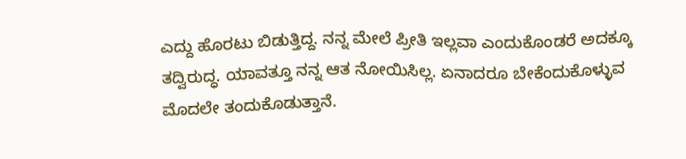ಎದ್ದು ಹೊರಟು ಬಿಡುತ್ತಿದ್ದ. ನನ್ನ ಮೇಲೆ ಪ್ರೀತಿ ಇಲ್ಲವಾ ಎಂದುಕೊಂಡರೆ ಅದಕ್ಕೂ ತದ್ವಿರುದ್ಧ. ಯಾವತ್ತೂ ನನ್ನ ಆತ ನೋಯಿಸಿಲ್ಲ. ಏನಾದರೂ ಬೇಕೆಂದುಕೊಳ್ಳುವ ಮೊದಲೇ ತಂದುಕೊಡುತ್ತಾನೆ.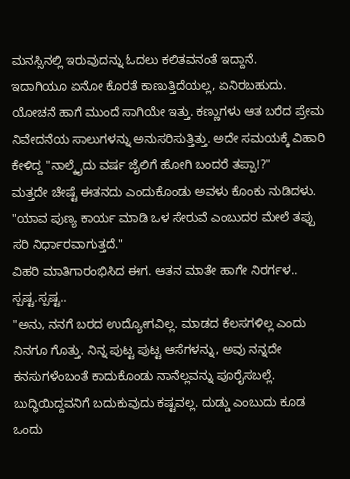ಮನಸ್ಸಿನಲ್ಲಿ ಇರುವುದನ್ನು ಓದಲು ಕಲಿತವನಂತೆ ಇದ್ದಾನೆ.
ಇದಾಗಿಯೂ ಏನೋ ಕೊರತೆ ಕಾಣುತ್ತಿದೆಯಲ್ಲ, ಏನಿರಬಹುದು.
ಯೋಚನೆ ಹಾಗೆ ಮುಂದೆ ಸಾಗಿಯೇ ಇತ್ತು. ಕಣ್ಣುಗಳು ಆತ ಬರೆದ ಪ್ರೇಮ ನಿವೇದನೆಯ ಸಾಲುಗಳನ್ನು ಅನುಸರಿಸುತ್ತಿತ್ತು. ಅದೇ ಸಮಯಕ್ಕೆ ವಿಹಾರಿ ಕೇಳಿದ್ದ "ನಾಲ್ಕೈದು ವರ್ಷ ಜೈಲಿಗೆ ಹೋಗಿ ಬಂದರೆ ತಪ್ಪಾ!?"
ಮತ್ತದೇ ಚೇಷ್ಟೆ ಈತನದು ಎಂದುಕೊಂಡು ಅವಳು ಕೊಂಕು ನುಡಿದಳು.
"ಯಾವ ಪುಣ್ಯ ಕಾರ್ಯ ಮಾಡಿ ಒಳ ಸೇರುವೆ ಎಂಬುದರ ಮೇಲೆ ತಪ್ಪು ಸರಿ ನಿರ್ಧಾರವಾಗುತ್ತದೆ."
ವಿಹರಿ ಮಾತಿಗಾರಂಭಿಸಿದ ಈಗ. ಆತನ ಮಾತೇ ಹಾಗೇ ನಿರರ್ಗಳ.. ಸ್ಪಷ್ಟ.ಸ್ಪಷ್ಟ..
"ಅನು, ನನಗೆ ಬರದ ಉದ್ಯೋಗವಿಲ್ಲ. ಮಾಡದ ಕೆಲಸಗಳಿಲ್ಲ ಎಂದು ನಿನಗೂ ಗೊತ್ತು. ನಿನ್ನ ಪುಟ್ಟ ಪುಟ್ಟ ಆಸೆಗಳನ್ನು, ಅವು ನನ್ನದೇ ಕನಸುಗಳೆಂಬಂತೆ ಕಾದುಕೊಂಡು ನಾನೆಲ್ಲವನ್ನು ಪೂರೈಸಬಲ್ಲೆ. ಬುದ್ಧಿಯಿದ್ದವನಿಗೆ ಬದುಕುವುದು ಕಷ್ಟವಲ್ಲ. ದುಡ್ಡು ಎಂಬುದು ಕೂಡ ಒಂದು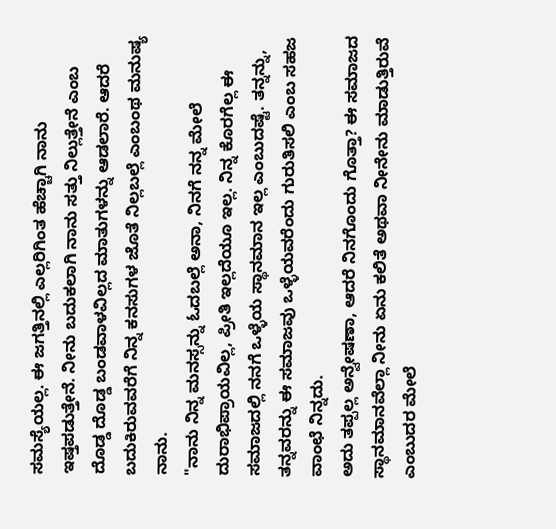ಸಮಸ್ಯೆಯಲ್ಲ. ಈ ಜಗತ್ತಿನಲ್ಲಿ ಎಲ್ಲರಿಗಿಂತ ಹೆಚ್ಚಾಗಿ ನಾನು ಇಷ್ತಪಡುತ್ತೇನೆ. ನೀನು ಬದುಕಲಾಗಿ ನಾನು ಸತ್ತು ನಿಲ್ಲುತ್ತೇನೆ ಎಂಬ ದೊಡ್ಡ ದೊಡ್ಡ ಬಂಡವಾಳವಿಲ್ಲದ ಮಾತುಗಳನ್ನು ಆಡಲಾರೆ. ಆದರೆ ಬದುಕಿರುವವರೆಗೆ ನಿನ್ನ ಕನಸುಗಳ ಜೊತೆ ನಿಲ್ಲಬಲ್ಲೆ ಎಂಬಂಥ ಮನುಷ್ಯ ನಾನು.
"ನಾನು ನಿನ್ನ ಮನಸ್ಸನ್ನು ಓದಬಲ್ಲೆ ಅನಾ, ನಿನಗೆ ನನ್ನ ಮೇಲೆ ದುರಾಭಿಪ್ರಾಯವಿಲ್ಲ, ಪ್ರೀತಿ ಇಲ್ಲದೆಯೂ ಇಲ್ಲ. ನಿನ್ನ ಕೊರಗೆಲ್ಲ ಈ ಸಮಾಜದಲ್ಲಿ ನನಗೆ ಒಳ್ಳೆಯ ಸ್ಥಾನಮಾನ ಇಲ್ಲ ಎಂಬುದಷ್ಟೆ. ತನ್ನನ್ನು, ತನ್ನವರನ್ನು ಈ ಸಮಾಜವು ಒಳ್ಳೆಯವರೆಂದು ಗುರುತಿಸಲಿ ಎಂಬ ಸಹಜ ವಾಂಛೆ ನಿನ್ನದು.
ಅದು ತಪ್ಪಲ್ಲ ಅನ್ವೇಷಣಾ, ಆದರೆ ನಿನಗೊಂದು ಗೊತ್ತಾ? ಈ ಸಮಾಜದ ಸ್ಥಾನಮಾನವೆಲ್ಲಾ ನೀನು ಏನು ಕಲಿತೆ ಅಥವಾ ನೀನೇನು ಮಾಡುತ್ತಿರುವೆ ಎಂಬುದರ ಮೇಲೆ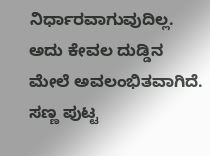ನಿರ್ಧಾರವಾಗುವುದಿಲ್ಲ. ಅದು ಕೇವಲ ದುಡ್ಡಿನ ಮೇಲೆ ಅವಲಂಭಿತವಾಗಿದೆ. ಸಣ್ಣ ಪುಟ್ಟ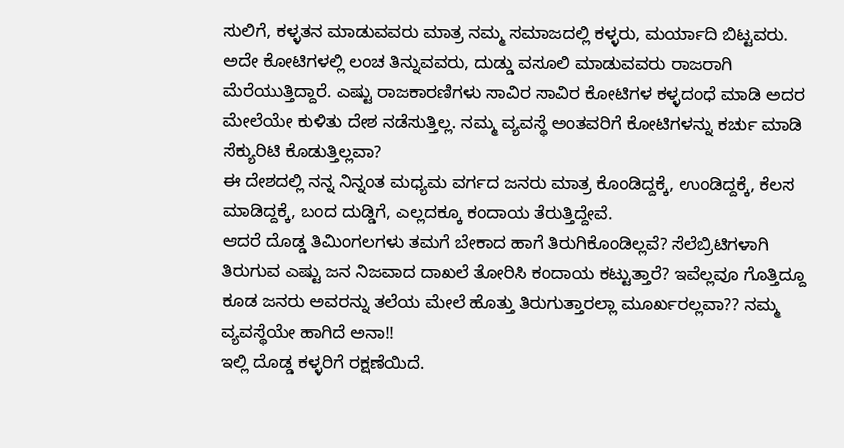ಸುಲಿಗೆ, ಕಳ್ಳತನ ಮಾಡುವವರು ಮಾತ್ರ ನಮ್ಮ ಸಮಾಜದಲ್ಲಿ ಕಳ್ಳರು, ಮರ್ಯಾದಿ ಬಿಟ್ಟವರು.
ಅದೇ ಕೋಟಿಗಳಲ್ಲಿ ಲಂಚ ತಿನ್ನುವವರು, ದುಡ್ಡು ವಸೂಲಿ ಮಾಡುವವರು ರಾಜರಾಗಿ ಮೆರೆಯುತ್ತಿದ್ದಾರೆ. ಎಷ್ಟು ರಾಜಕಾರಣಿಗಳು ಸಾವಿರ ಸಾವಿರ ಕೋಟಿಗಳ ಕಳ್ಳದಂಧೆ ಮಾಡಿ ಅದರ ಮೇಲೆಯೇ ಕುಳಿತು ದೇಶ ನಡೆಸುತ್ತಿಲ್ಲ. ನಮ್ಮ ವ್ಯವಸ್ಥೆ ಅಂತವರಿಗೆ ಕೋಟಿಗಳನ್ನು ಕರ್ಚು ಮಾಡಿ ಸೆಕ್ಯುರಿಟಿ ಕೊಡುತ್ತಿಲ್ಲವಾ?
ಈ ದೇಶದಲ್ಲಿ ನನ್ನ ನಿನ್ನಂತ ಮಧ್ಯಮ ವರ್ಗದ ಜನರು ಮಾತ್ರ ಕೊಂಡಿದ್ದಕ್ಕೆ, ಉಂಡಿದ್ದಕ್ಕೆ, ಕೆಲಸ ಮಾಡಿದ್ದಕ್ಕೆ, ಬಂದ ದುಡ್ಡಿಗೆ, ಎಲ್ಲದಕ್ಕೂ ಕಂದಾಯ ತೆರುತ್ತಿದ್ದೇವೆ.
ಆದರೆ ದೊಡ್ಡ ತಿಮಿಂಗಲಗಳು ತಮಗೆ ಬೇಕಾದ ಹಾಗೆ ತಿರುಗಿಕೊಂಡಿಲ್ಲವೆ? ಸೆಲೆಬ್ರಿಟಿಗಳಾಗಿ ತಿರುಗುವ ಎಷ್ಟು ಜನ ನಿಜವಾದ ದಾಖಲೆ ತೋರಿಸಿ ಕಂದಾಯ ಕಟ್ಟುತ್ತಾರೆ? ಇವೆಲ್ಲವೂ ಗೊತ್ತಿದ್ದೂ ಕೂಡ ಜನರು ಅವರನ್ನು ತಲೆಯ ಮೇಲೆ ಹೊತ್ತು ತಿರುಗುತ್ತಾರಲ್ಲಾ ಮೂರ್ಖರಲ್ಲವಾ?? ನಮ್ಮ ವ್ಯವಸ್ಥೆಯೇ ಹಾಗಿದೆ ಅನಾ!!
ಇಲ್ಲಿ ದೊಡ್ಡ ಕಳ್ಳರಿಗೆ ರಕ್ಷಣೆಯಿದೆ.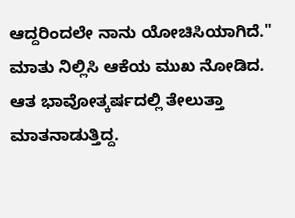ಆದ್ದರಿಂದಲೇ ನಾನು ಯೋಚಿಸಿಯಾಗಿದೆ." ಮಾತು ನಿಲ್ಲಿಸಿ ಆಕೆಯ ಮುಖ ನೋಡಿದ.
ಆತ ಭಾವೋತ್ಕರ್ಷದಲ್ಲಿ ತೇಲುತ್ತಾ ಮಾತನಾಡುತ್ತಿದ್ದ.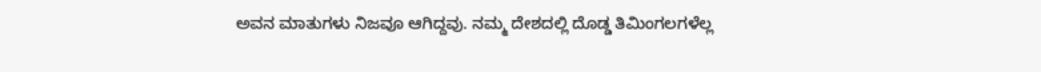ಅವನ ಮಾತುಗಳು ನಿಜವೂ ಆಗಿದ್ದವು. ನಮ್ಮ ದೇಶದಲ್ಲಿ ದೊಡ್ಡ ತಿಮಿಂಗಲಗಳೆಲ್ಲ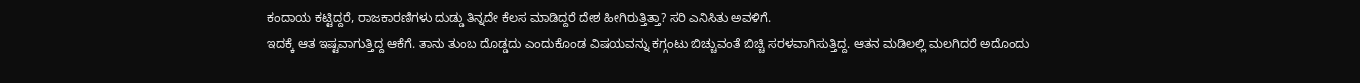ಕಂದಾಯ ಕಟ್ಟಿದ್ದರೆ, ರಾಜಕಾರಣಿಗಳು ದುಡ್ಡು ತಿನ್ನದೇ ಕೆಲಸ ಮಾಡಿದ್ದರೆ ದೇಶ ಹೀಗಿರುತ್ತಿತ್ತಾ? ಸರಿ ಎನಿಸಿತು ಅವಳಿಗೆ.
ಇದಕ್ಕೆ ಆತ ಇಷ್ಟವಾಗುತ್ತಿದ್ದ ಆಕೆಗೆ. ತಾನು ತುಂಬ ದೊಡ್ಡದು ಎಂದುಕೊಂಡ ವಿಷಯವನ್ನು ಕಗ್ಗಂಟು ಬಿಚ್ಚುವಂತೆ ಬಿಚ್ಚಿ ಸರಳವಾಗಿಸುತ್ತಿದ್ದ. ಆತನ ಮಡಿಲಲ್ಲಿ ಮಲಗಿದರೆ ಅದೊಂದು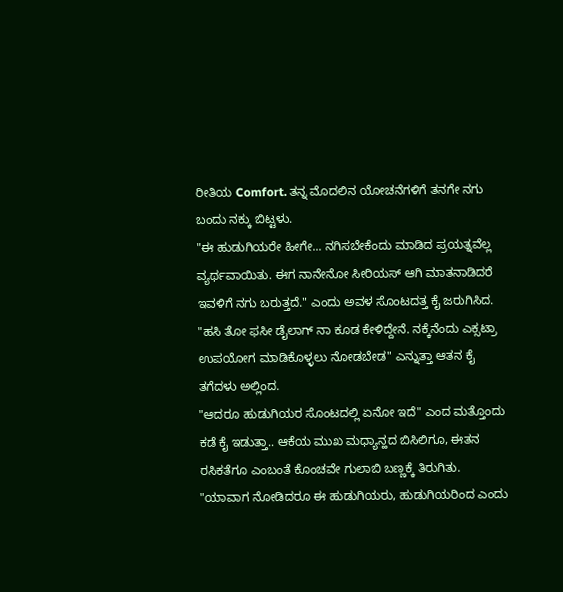ರೀತಿಯ Comfort. ತನ್ನ ಮೊದಲಿನ ಯೋಚನೆಗಳಿಗೆ ತನಗೇ ನಗು ಬಂದು ನಕ್ಕು ಬಿಟ್ಟಳು.
"ಈ ಹುಡುಗಿಯರೇ ಹೀಗೇ... ನಗಿಸಬೇಕೆಂದು ಮಾಡಿದ ಪ್ರಯತ್ನವೆಲ್ಲ ವ್ಯರ್ಥವಾಯಿತು. ಈಗ ನಾನೇನೋ ಸೀರಿಯಸ್ ಆಗಿ ಮಾತನಾಡಿದರೆ ಇವಳಿಗೆ ನಗು ಬರುತ್ತದೆ." ಎಂದು ಅವಳ ಸೊಂಟದತ್ತ ಕೈ ಜರುಗಿಸಿದ.
"ಹಸಿ ತೋ ಫಸೀ ಡೈಲಾಗ್ ನಾ ಕೂಡ ಕೇಳಿದ್ದೇನೆ. ನಕ್ಕೆನೆಂದು ಎಕ್ಸಟ್ರಾ ಉಪಯೋಗ ಮಾಡಿಕೊಳ್ಳಲು ನೋಡಬೇಡ" ಎನ್ನುತ್ತಾ ಆತನ ಕೈ ತಗೆದಳು ಅಲ್ಲಿಂದ.
"ಆದರೂ ಹುಡುಗಿಯರ ಸೊಂಟದಲ್ಲಿ ಏನೋ ಇದೆ" ಎಂದ ಮತ್ತೊಂದು ಕಡೆ ಕೈ ಇಡುತ್ತಾ.. ಆಕೆಯ ಮುಖ ಮಧ್ಯಾನ್ಹದ ಬಿಸಿಲಿಗೂ, ಈತನ ರಸಿಕತೆಗೂ ಎಂಬಂತೆ ಕೊಂಚವೇ ಗುಲಾಬಿ ಬಣ್ಣಕ್ಕೆ ತಿರುಗಿತು.
"ಯಾವಾಗ ನೋಡಿದರೂ ಈ ಹುಡುಗಿಯರು, ಹುಡುಗಿಯರಿಂದ ಎಂದು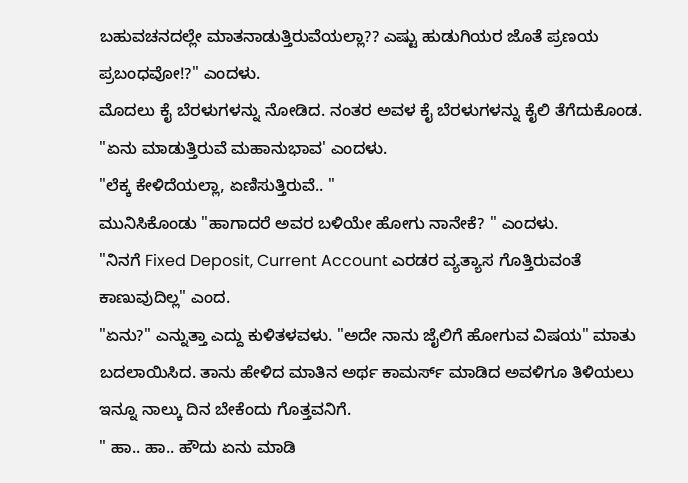ಬಹುವಚನದಲ್ಲೇ ಮಾತನಾಡುತ್ತಿರುವೆಯಲ್ಲಾ?? ಎಷ್ಟು ಹುಡುಗಿಯರ ಜೊತೆ ಪ್ರಣಯ ಪ್ರಬಂಧವೋ!?" ಎಂದಳು.
ಮೊದಲು ಕೈ ಬೆರಳುಗಳನ್ನು ನೋಡಿದ. ನಂತರ ಅವಳ ಕೈ ಬೆರಳುಗಳನ್ನು ಕೈಲಿ ತೆಗೆದುಕೊಂಡ. "ಏನು ಮಾಡುತ್ತಿರುವೆ ಮಹಾನುಭಾವ' ಎಂದಳು.
"ಲೆಕ್ಕ ಕೇಳಿದೆಯಲ್ಲಾ, ಏಣಿಸುತ್ತಿರುವೆ.. "
ಮುನಿಸಿಕೊಂಡು "ಹಾಗಾದರೆ ಅವರ ಬಳಿಯೇ ಹೋಗು ನಾನೇಕೆ? " ಎಂದಳು.
"ನಿನಗೆ Fixed Deposit, Current Account ಎರಡರ ವ್ಯತ್ಯಾಸ ಗೊತ್ತಿರುವಂತೆ ಕಾಣುವುದಿಲ್ಲ" ಎಂದ.
"ಏನು?" ಎನ್ನುತ್ತಾ ಎದ್ದು ಕುಳಿತಳವಳು. "ಅದೇ ನಾನು ಜೈಲಿಗೆ ಹೋಗುವ ವಿಷಯ" ಮಾತು ಬದಲಾಯಿಸಿದ. ತಾನು ಹೇಳಿದ ಮಾತಿನ ಅರ್ಥ ಕಾಮರ್ಸ್ ಮಾಡಿದ ಅವಳಿಗೂ ತಿಳಿಯಲು ಇನ್ನೂ ನಾಲ್ಕು ದಿನ ಬೇಕೆಂದು ಗೊತ್ತವನಿಗೆ.
" ಹಾ.. ಹಾ.. ಹೌದು ಏನು ಮಾಡಿ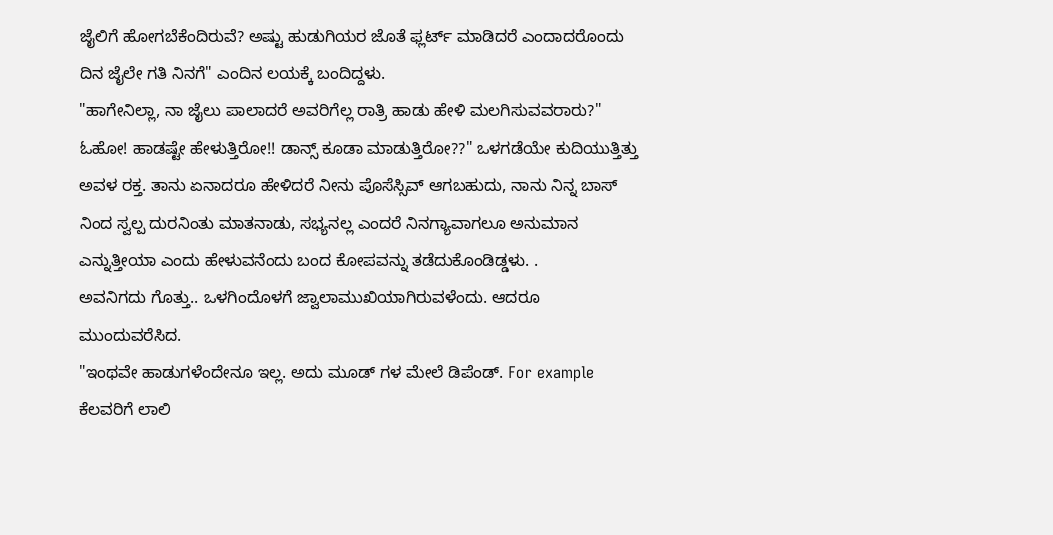ಜೈಲಿಗೆ ಹೋಗಬೆಕೆಂದಿರುವೆ? ಅಷ್ಟು ಹುಡುಗಿಯರ ಜೊತೆ ಫ್ಲರ್ಟ್ ಮಾಡಿದರೆ ಎಂದಾದರೊಂದು ದಿನ ಜೈಲೇ ಗತಿ ನಿನಗೆ" ಎಂದಿನ ಲಯಕ್ಕೆ ಬಂದಿದ್ದಳು.
"ಹಾಗೇನಿಲ್ಲಾ, ನಾ ಜೈಲು ಪಾಲಾದರೆ ಅವರಿಗೆಲ್ಲ ರಾತ್ರಿ ಹಾಡು ಹೇಳಿ ಮಲಗಿಸುವವರಾರು?"
ಓಹೋ! ಹಾಡಷ್ಟೇ ಹೇಳುತ್ತಿರೋ!! ಡಾನ್ಸ್ ಕೂಡಾ ಮಾಡುತ್ತಿರೋ??" ಒಳಗಡೆಯೇ ಕುದಿಯುತ್ತಿತ್ತು ಅವಳ ರಕ್ತ. ತಾನು ಏನಾದರೂ ಹೇಳಿದರೆ ನೀನು ಪೊಸೆಸ್ಸಿವ್ ಆಗಬಹುದು, ನಾನು ನಿನ್ನ ಬಾಸ್ ನಿಂದ ಸ್ವಲ್ಪ ದುರನಿಂತು ಮಾತನಾಡು, ಸಭ್ಯನಲ್ಲ ಎಂದರೆ ನಿನಗ್ಯಾವಾಗಲೂ ಅನುಮಾನ ಎನ್ನುತ್ತೀಯಾ ಎಂದು ಹೇಳುವನೆಂದು ಬಂದ ಕೋಪವನ್ನು ತಡೆದುಕೊಂಡಿಡ್ಡಳು. .
ಅವನಿಗದು ಗೊತ್ತು.. ಒಳಗಿಂದೊಳಗೆ ಜ್ವಾಲಾಮುಖಿಯಾಗಿರುವಳೆಂದು. ಆದರೂ ಮುಂದುವರೆಸಿದ.
"ಇಂಥವೇ ಹಾಡುಗಳೆಂದೇನೂ ಇಲ್ಲ. ಅದು ಮೂಡ್ ಗಳ ಮೇಲೆ ಡಿಪೆಂಡ್. For example ಕೆಲವರಿಗೆ ಲಾಲಿ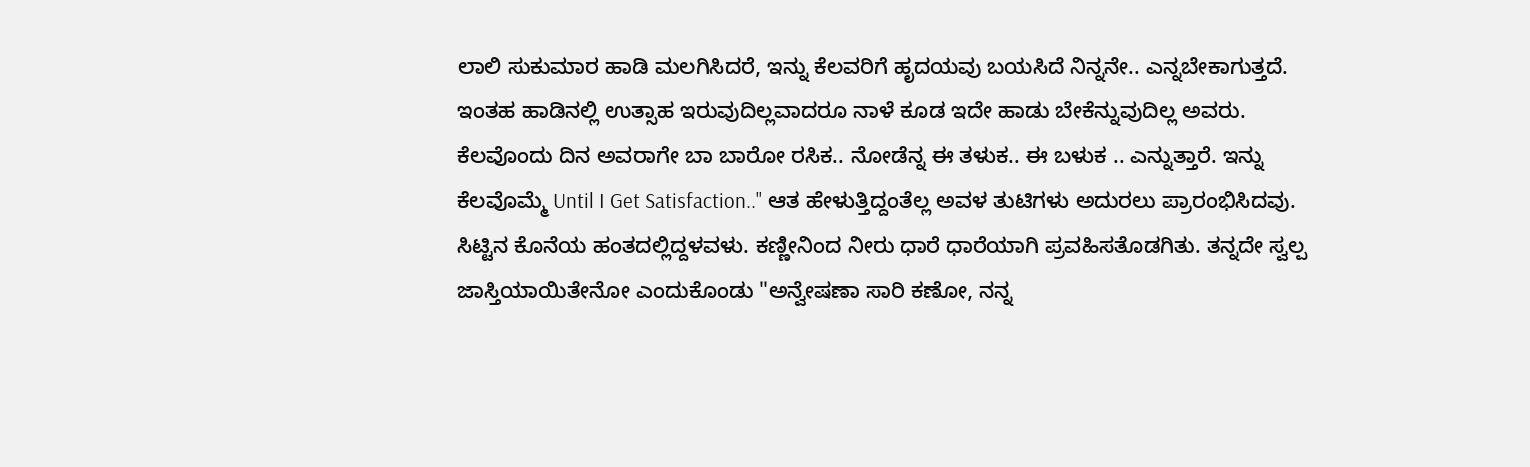ಲಾಲಿ ಸುಕುಮಾರ ಹಾಡಿ ಮಲಗಿಸಿದರೆ, ಇನ್ನು ಕೆಲವರಿಗೆ ಹೃದಯವು ಬಯಸಿದೆ ನಿನ್ನನೇ.. ಎನ್ನಬೇಕಾಗುತ್ತದೆ. ಇಂತಹ ಹಾಡಿನಲ್ಲಿ ಉತ್ಸಾಹ ಇರುವುದಿಲ್ಲವಾದರೂ ನಾಳೆ ಕೂಡ ಇದೇ ಹಾಡು ಬೇಕೆನ್ನುವುದಿಲ್ಲ ಅವರು.
ಕೆಲವೊಂದು ದಿನ ಅವರಾಗೇ ಬಾ ಬಾರೋ ರಸಿಕ.. ನೋಡೆನ್ನ ಈ ತಳುಕ.. ಈ ಬಳುಕ .. ಎನ್ನುತ್ತಾರೆ. ಇನ್ನು ಕೆಲವೊಮ್ಮೆ Until I Get Satisfaction.." ಆತ ಹೇಳುತ್ತಿದ್ದಂತೆಲ್ಲ ಅವಳ ತುಟಿಗಳು ಅದುರಲು ಪ್ರಾರಂಭಿಸಿದವು.
ಸಿಟ್ಟಿನ ಕೊನೆಯ ಹಂತದಲ್ಲಿದ್ದಳವಳು. ಕಣ್ಣೀನಿಂದ ನೀರು ಧಾರೆ ಧಾರೆಯಾಗಿ ಪ್ರವಹಿಸತೊಡಗಿತು. ತನ್ನದೇ ಸ್ವಲ್ಪ ಜಾಸ್ತಿಯಾಯಿತೇನೋ ಎಂದುಕೊಂಡು "ಅನ್ವೇಷಣಾ ಸಾರಿ ಕಣೋ, ನನ್ನ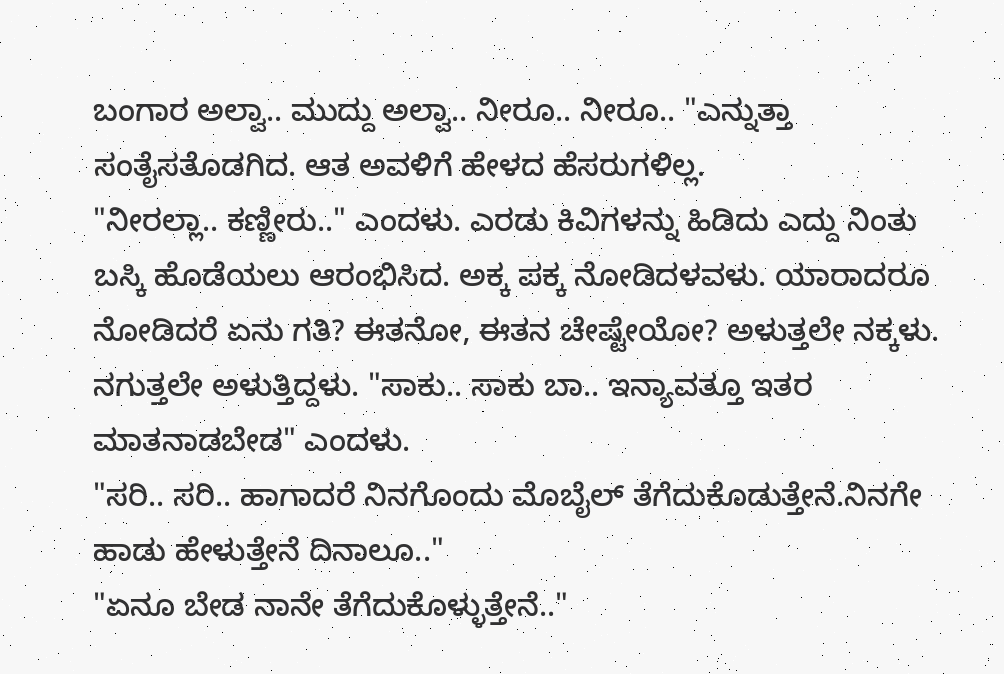ಬಂಗಾರ ಅಲ್ವಾ.. ಮುದ್ದು ಅಲ್ವಾ.. ನೀರೂ.. ನೀರೂ.. "ಎನ್ನುತ್ತಾ ಸಂತೈಸತೊಡಗಿದ. ಆತ ಅವಳಿಗೆ ಹೇಳದ ಹೆಸರುಗಳಿಲ್ಲ.
"ನೀರಲ್ಲಾ.. ಕಣ್ಣೀರು.." ಎಂದಳು. ಎರಡು ಕಿವಿಗಳನ್ನು ಹಿಡಿದು ಎದ್ದು ನಿಂತು ಬಸ್ಕಿ ಹೊಡೆಯಲು ಆರಂಭಿಸಿದ. ಅಕ್ಕ ಪಕ್ಕ ನೋಡಿದಳವಳು. ಯಾರಾದರೂ ನೋಡಿದರೆ ಏನು ಗತಿ? ಈತನೋ, ಈತನ ಚೇಷ್ಟೇಯೋ? ಅಳುತ್ತಲೇ ನಕ್ಕಳು. ನಗುತ್ತಲೇ ಅಳುತ್ತಿದ್ದಳು. "ಸಾಕು.. ಸಾಕು ಬಾ.. ಇನ್ಯಾವತ್ತೂ ಇತರ ಮಾತನಾಡಬೇಡ" ಎಂದಳು.
"ಸರಿ.. ಸರಿ.. ಹಾಗಾದರೆ ನಿನಗೊಂದು ಮೊಬೈಲ್ ತೆಗೆದುಕೊಡುತ್ತೇನೆ.ನಿನಗೇ ಹಾಡು ಹೇಳುತ್ತೇನೆ ದಿನಾಲೂ.."
"ಏನೂ ಬೇಡ ನಾನೇ ತೆಗೆದುಕೊಳ್ಳುತ್ತೇನೆ.."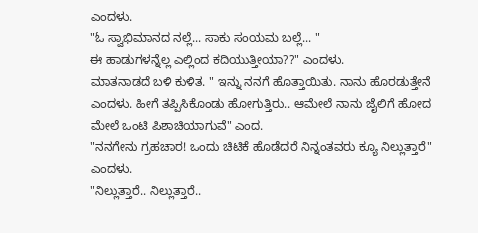ಎಂದಳು.
"ಓ ಸ್ವಾಭಿಮಾನದ ನಲ್ಲೆ... ಸಾಕು ಸಂಯಮ ಬಲ್ಲೆ... "
ಈ ಹಾಡುಗಳನ್ನೆಲ್ಲ ಎಲ್ಲಿಂದ ಕದಿಯುತ್ತೀಯಾ??" ಎಂದಳು.
ಮಾತನಾಡದೆ ಬಳಿ ಕುಳಿತ. " ಇನ್ನು ನನಗೆ ಹೊತ್ತಾಯಿತು. ನಾನು ಹೊರಡುತ್ತೇನೆ ಎಂದಳು. ಹೀಗೆ ತಪ್ಪಿಸಿಕೊಂಡು ಹೋಗುತ್ತಿರು.. ಆಮೇಲೆ ನಾನು ಜೈಲಿಗೆ ಹೋದ ಮೇಲೆ ಒಂಟಿ ಪಿಶಾಚಿಯಾಗುವೆ" ಎಂದ.
"ನನಗೇನು ಗ್ರಹಚಾರ! ಒಂದು ಚಿಟಿಕೆ ಹೊಡೆದರೆ ನಿನ್ನಂತವರು ಕ್ಯೂ ನಿಲ್ಲುತ್ತಾರೆ" ಎಂದಳು.
"ನಿಲ್ಲುತ್ತಾರೆ.. ನಿಲ್ಲುತ್ತಾರೆ..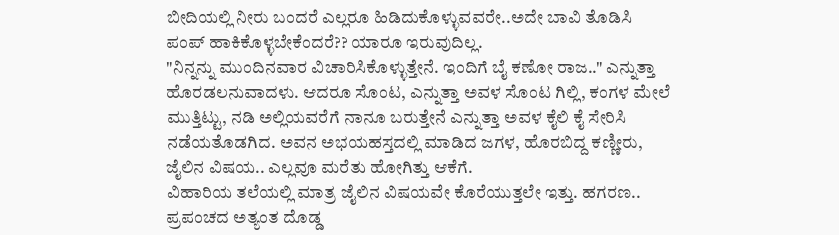ಬೀದಿಯಲ್ಲಿ ನೀರು ಬಂದರೆ ಎಲ್ಲರೂ ಹಿಡಿದುಕೊಳ್ಳುವವರೇ..ಅದೇ ಬಾವಿ ತೊಡಿಸಿ ಪಂಪ್ ಹಾಕಿಕೊಳ್ಳಬೇಕೆಂದರೆ?? ಯಾರೂ ಇರುವುದಿಲ್ಲ.
"ನಿನ್ನನ್ನು ಮುಂದಿನವಾರ ವಿಚಾರಿಸಿಕೊಳ್ಳುತ್ತೇನೆ. ಇಂದಿಗೆ ಬೈ ಕಣೋ ರಾಜ.." ಎನ್ನುತ್ತಾ ಹೊರಡಲನುವಾದಳು. ಆದರೂ ಸೊಂಟ, ಎನ್ನುತ್ತಾ ಅವಳ ಸೊಂಟ ಗಿಲ್ಲಿ, ಕಂಗಳ ಮೇಲೆ ಮುತ್ತಿಟ್ಟು, ನಡಿ ಅಲ್ಲಿಯವರೆಗೆ ನಾನೂ ಬರುತ್ತೇನೆ ಎನ್ನುತ್ತಾ ಅವಳ ಕೈಲಿ ಕೈ ಸೇರಿಸಿ ನಡೆಯತೊಡಗಿದ. ಅವನ ಅಭಯಹಸ್ತದಲ್ಲಿ ಮಾಡಿದ ಜಗಳ, ಹೊರಬಿದ್ದ ಕಣ್ಣೀರು, ಜೈಲಿನ ವಿಷಯ.. ಎಲ್ಲವೂ ಮರೆತು ಹೋಗಿತ್ತು ಆಕೆಗೆ.
ವಿಹಾರಿಯ ತಲೆಯಲ್ಲಿ ಮಾತ್ರ ಜೈಲಿನ ವಿಷಯವೇ ಕೊರೆಯುತ್ತಲೇ ಇತ್ತು. ಹಗರಣ.. ಪ್ರಪಂಚದ ಅತ್ಯಂತ ದೊಡ್ಡ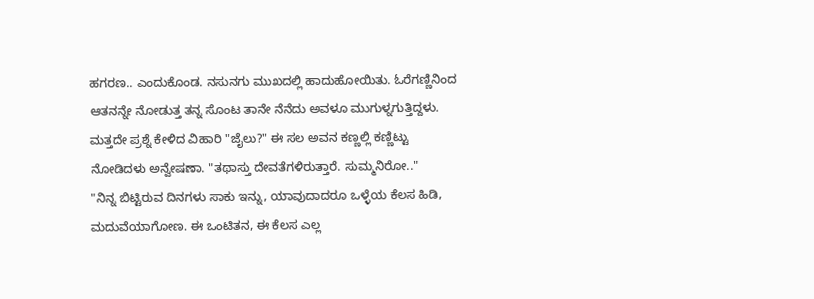ಹಗರಣ.. ಎಂದುಕೊಂಡ. ನಸುನಗು ಮುಖದಲ್ಲಿ ಹಾದುಹೋಯಿತು. ಓರೆಗಣ್ಣಿನಿಂದ ಆತನನ್ನೇ ನೋಡುತ್ತ ತನ್ನ ಸೊಂಟ ತಾನೇ ನೆನೆದು ಅವಳೂ ಮುಗುಳ್ನಗುತ್ತಿದ್ದಳು.
ಮತ್ತದೇ ಪ್ರಶ್ನೆ ಕೇಳಿದ ವಿಹಾರಿ "ಜೈಲು?" ಈ ಸಲ ಅವನ ಕಣ್ಣಲ್ಲಿ ಕಣ್ಣಿಟ್ಟು ನೋಡಿದಳು ಅನ್ವೇಷಣಾ. "ತಥಾಸ್ತು ದೇವತೆಗಳಿರುತ್ತಾರೆ. ಸುಮ್ಮನಿರೋ.."
"ನಿನ್ನ ಬಿಟ್ಟಿರುವ ದಿನಗಳು ಸಾಕು ಇನ್ನು, ಯಾವುದಾದರೂ ಒಳ್ಳೆಯ ಕೆಲಸ ಹಿಡಿ, ಮದುವೆಯಾಗೋಣ. ಈ ಒಂಟಿತನ, ಈ ಕೆಲಸ ಎಲ್ಲ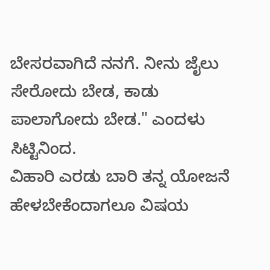ಬೇಸರವಾಗಿದೆ ನನಗೆ. ನೀನು ಜೈಲು ಸೇರೋದು ಬೇಡ, ಕಾಡು ಪಾಲಾಗೋದು ಬೇಡ." ಎಂದಳು ಸಿಟ್ಟಿನಿಂದ.
ವಿಹಾರಿ ಎರಡು ಬಾರಿ ತನ್ನ ಯೋಜನೆ ಹೇಳಬೇಕೆಂದಾಗಲೂ ವಿಷಯ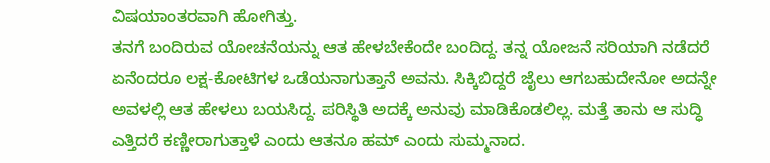ವಿಷಯಾಂತರವಾಗಿ ಹೋಗಿತ್ತು.
ತನಗೆ ಬಂದಿರುವ ಯೋಚನೆಯನ್ನು ಆತ ಹೇಳಬೇಕೆಂದೇ ಬಂದಿದ್ದ. ತನ್ನ ಯೋಜನೆ ಸರಿಯಾಗಿ ನಡೆದರೆ ಏನೆಂದರೂ ಲಕ್ಷ-ಕೋಟಿಗಳ ಒಡೆಯನಾಗುತ್ತಾನೆ ಅವನು. ಸಿಕ್ಕಿಬಿದ್ದರೆ ಜೈಲು ಆಗಬಹುದೇನೋ ಅದನ್ನೇ ಅವಳಲ್ಲಿ ಆತ ಹೇಳಲು ಬಯಸಿದ್ದ. ಪರಿಸ್ಥಿತಿ ಅದಕ್ಕೆ ಅನುವು ಮಾಡಿಕೊಡಲಿಲ್ಲ. ಮತ್ತೆ ತಾನು ಆ ಸುದ್ಧಿ ಎತ್ತಿದರೆ ಕಣ್ಣೀರಾಗುತ್ತಾಳೆ ಎಂದು ಆತನೂ ಹಮ್ ಎಂದು ಸುಮ್ಮನಾದ.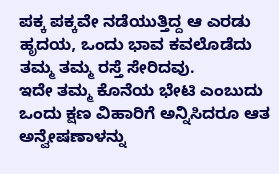ಪಕ್ಕ ಪಕ್ಕವೇ ನಡೆಯುತ್ತಿದ್ದ ಆ ಎರಡು ಹೃದಯ, ಒಂದು ಭಾವ ಕವಲೊಡೆದು ತಮ್ಮ ತಮ್ಮ ರಸ್ತೆ ಸೇರಿದವು.
ಇದೇ ತಮ್ಮ ಕೊನೆಯ ಭೇಟಿ ಎಂಬುದು ಒಂದು ಕ್ಷಣ ವಿಹಾರಿಗೆ ಅನ್ನಿಸಿದರೂ ಆತ ಅನ್ವೇಷಣಾಳನ್ನು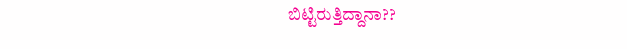ಬಿಟ್ಟಿರುತ್ತಿದ್ದಾನಾ??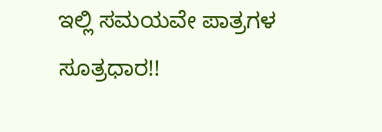ಇಲ್ಲಿ ಸಮಯವೇ ಪಾತ್ರಗಳ ಸೂತ್ರಧಾರ!!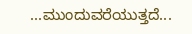...ಮುಂದುವರೆಯುತ್ತದೆ...